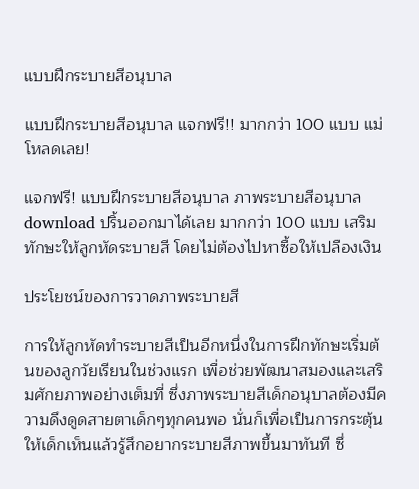แบบฝึกระบายสีอนุบาล

แบบฝึกระบายสีอนุบาล แจกฟรี!! มากกว่า 100 แบบ แม่โหลดเลย!

แจกฟรี! แบบฝึกระบายสีอนุบาล ภาพระบายสีอนุบาล download ปริ้นออกมาได้เลย มากกว่า 100 แบบ เสริมทักษะให้ลูกหัดระบายสี โดยไม่ต้องไปหาซื้อให้เปลืองเงิน

ประโยชน์ของการวาดภาพระบายสี

การให้ลูกหัดทำระบายสีเป็นอีกหนึ่งในการฝึกทักษะเริ่มต้นของลูกวัยเรียนในช่วงแรก เพื่อช่วยพัฒนาสมองและเสริมศักยภาพอย่างเต็มที่ ซึ่งภาพระบายสีเด็กอนุบาลต้องมีความดึงดูดสายตาเด็กๆทุกคนพอ นั่นก็เพื่อเป็นการกระตุ้นให้เด็กเห็นแล้วรู้สึกอยากระบายสีภาพขึ้นมาทันที ซึ่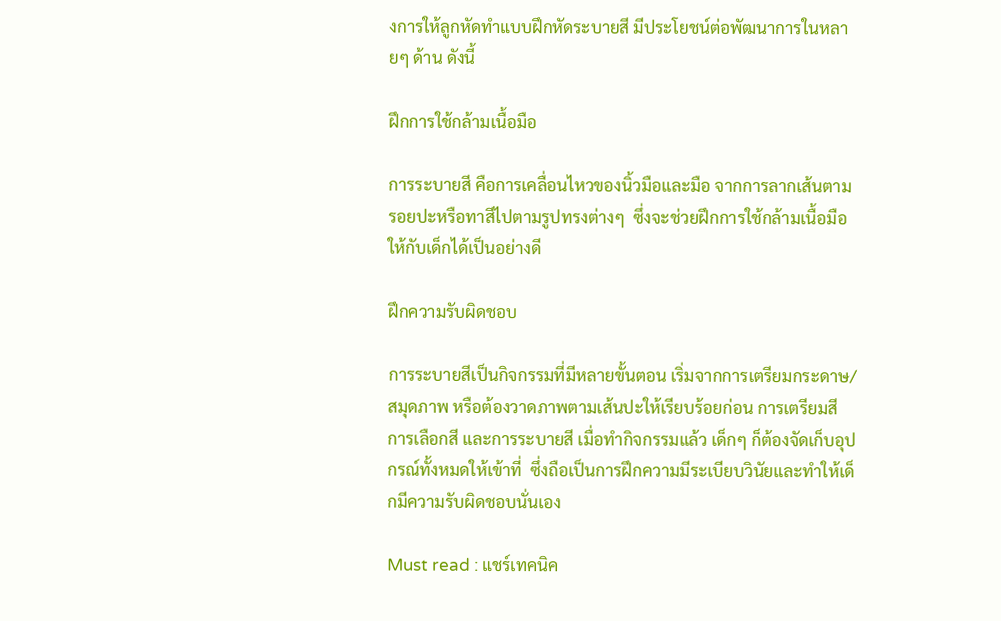งการให้ลูกหัดทำแบบฝึกหัดระบายสี มีประโยชน์ต่อพัฒนาการในหลายๆ ด้าน ดังนี้

ฝึกการใช้กล้ามเนื้อมือ

การระบายสี คือการเคลื่อนไหวของนิ้วมือและมือ จากการลากเส้นตามรอยปะหรือทาสีไปตามรูปทรงต่างๆ  ซึ่งจะช่วยฝึกการใช้กล้ามเนื้อมือให้กับเด็กได้เป็นอย่างดี

ฝึกความรับผิดชอบ

การระบายสีเป็นกิจกรรมที่มีหลายขั้นตอน เริ่มจากการเตรียมกระดาษ/สมุดภาพ หรือต้องวาดภาพตามเส้นปะให้เรียบร้อยก่อน การเตรียมสี การเลือกสี และการระบายสี เมื่อทำกิจกรรมแล้ว เด็กๆ ก็ต้องจัดเก็บอุปกรณ์ทั้งหมดให้เข้าที่  ซึ่งถือเป็นการฝึกความมีระเบียบวินัยและทำให้เด็กมีความรับผิดชอบนั่นเอง

Must read : แชร์เทคนิค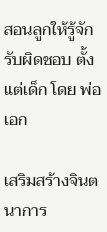สอนลูกให้รู้จักรับผิดชอบ ตั้งแต่เด็ก โดย พ่อเอก

เสริมสร้างจินตนาการ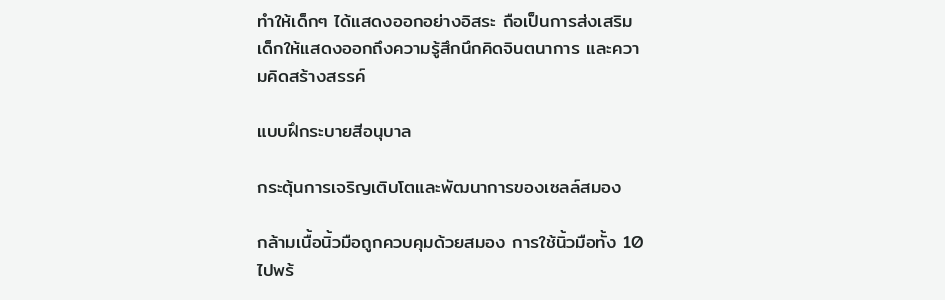ทำให้เด็กๆ ได้แสดงออกอย่างอิสระ ถือเป็นการส่งเสริมเด็กให้แสดงออกถึงความรู้สึกนึกคิดจินตนาการ และความคิดสร้างสรรค์

แบบฝึกระบายสีอนุบาล

กระตุ้นการเจริญเติบโตและพัฒนาการของเซลล์สมอง

กล้ามเนื้อนิ้วมือถูกควบคุมด้วยสมอง การใช้นิ้วมือทั้ง 10 ไปพร้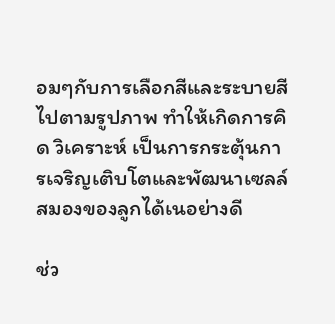อมๆกับการเลือกสีและระบายสีไปตามรูปภาพ ทำให้เกิดการคิด วิเคราะห์ เป็นการกระตุ้นการเจริญเติบโตและพัฒนาเซลล์สมองของลูกได้เนอย่างดี

ช่ว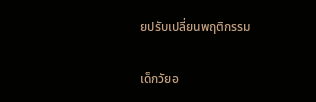ยปรับเปลี่ยนพฤติกรรม

เด็กวัยอ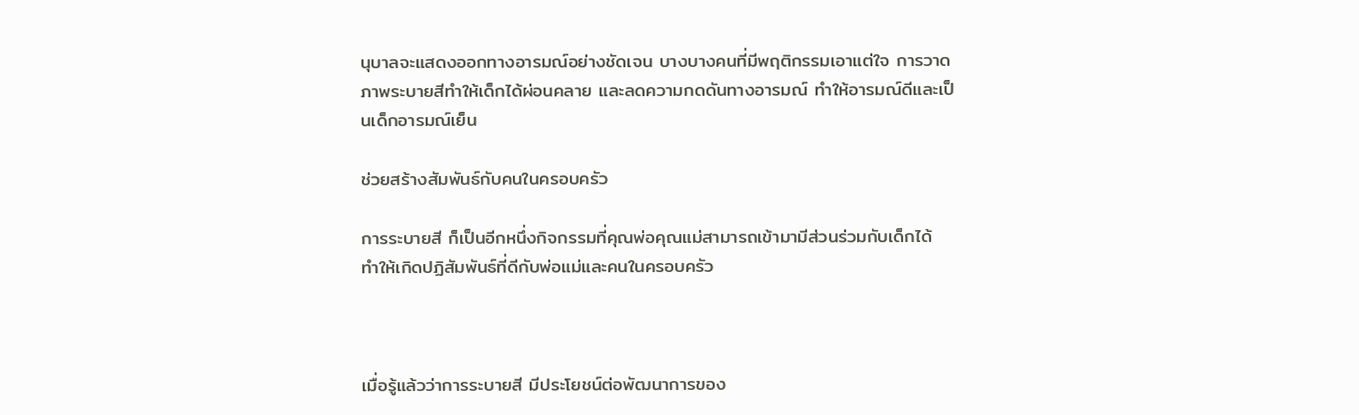นุบาลจะแสดงออกทางอารมณ์อย่างชัดเจน บางบางคนที่มีพฤติกรรมเอาแต่ใจ การวาดภาพระบายสีทำให้เด็กได้ผ่อนคลาย และลดความกดดันทางอารมณ์ ทำให้อารมณ์ดีและเป็นเด็กอารมณ์เย็น

ช่วยสร้างสัมพันธ์กับคนในครอบครัว

การระบายสี ก็เป็นอีกหนึ่งกิจกรรมที่คุณพ่อคุณแม่สามารถเข้ามามีส่วนร่วมกับเด็กได้ ทำให้เกิดปฏิสัมพันธ์ที่ดีกับพ่อแม่และคนในครอบครัว



เมื่อรู้แล้วว่าการระบายสี มีประโยชน์ต่อพัฒนาการของ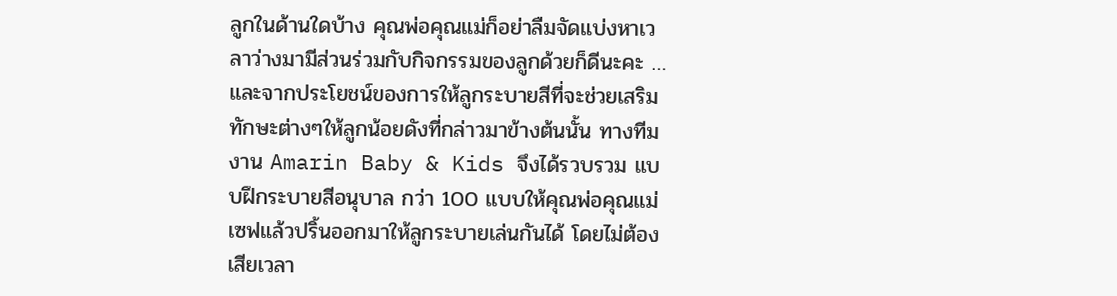ลูกในด้านใดบ้าง คุณพ่อคุณแม่ก็อย่าลืมจัดแบ่งหาเวลาว่างมามีส่วนร่วมกับกิจกรรมของลูกด้วยก็ดีนะคะ … และจากประโยชน์ของการให้ลูกระบายสีที่จะช่วยเสริมทักษะต่างๆให้ลูกน้อยดังที่กล่าวมาข้างต้นนั้น ทางทีมงาน Amarin Baby & Kids จึงได้รวบรวม แบบฝึกระบายสีอนุบาล กว่า 100 แบบให้คุณพ่อคุณแม่เซฟแล้วปริ้นออกมาให้ลูกระบายเล่นกันได้ โดยไม่ต้องเสียเวลา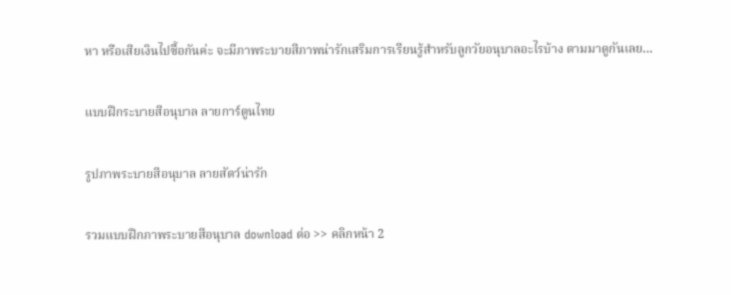หา หรือเสียเงินไปซื้อกันค่ะ จะมีภาพระบายสีภาพน่ารักเสริมการเรียนรู้สำหรับลูกวัยอนุบาลอะไรบ้าง ตามมาดูกันเลย…

แบบฝึกระบายสีอนุบาล ลายการ์ตูนไทย

รูปภาพระบายสีอนุบาล ลายสัตว์น่ารัก

รวมแบบฝึกภาพระบายสีอนุบาล download ต่อ >> คลิกหน้า 2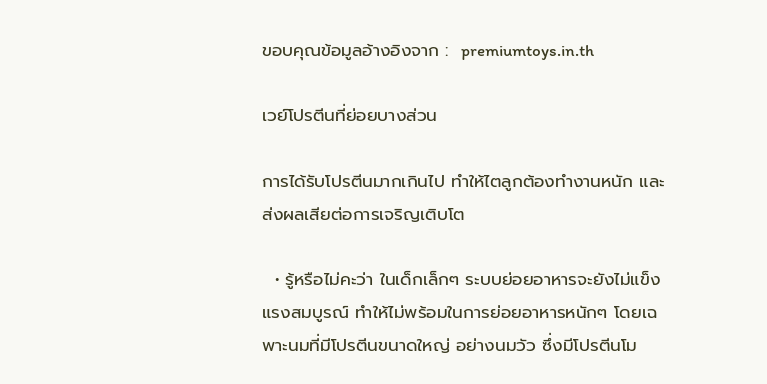ขอบคุณข้อมูลอ้างอิงจาก :  premiumtoys.in.th

เวย์โปรตีนที่ย่อยบางส่วน

การได้รับโปรตีนมากเกินไป ทำให้ไตลูกต้องทำงานหนัก และส่งผลเสียต่อการเจริญเติบโต

  • รู้หรือไม่คะว่า ในเด็กเล็กๆ ระบบย่อยอาหารจะยังไม่แข็งแรงสมบูรณ์ ทำให้ไม่พร้อมในการย่อยอาหารหนักๆ โดยเฉพาะนมที่มีโปรตีนขนาดใหญ่ อย่างนมวัว ซึ่งมีโปรตีนโม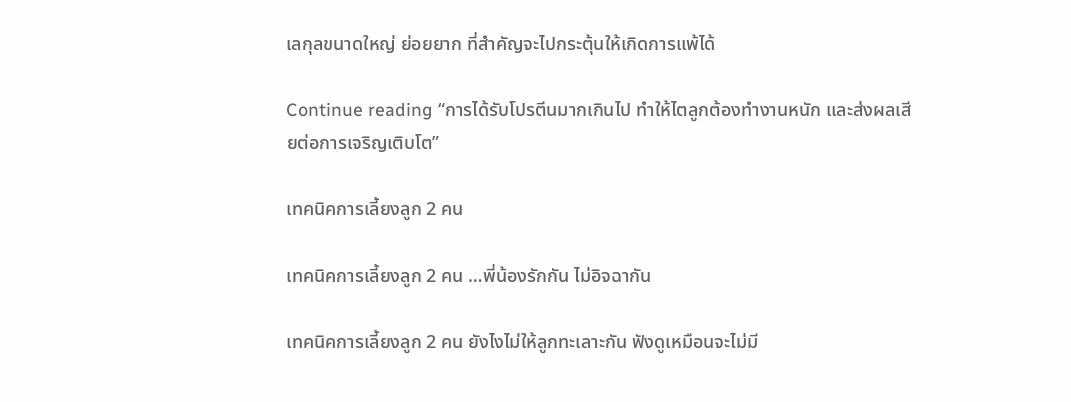เลกุลขนาดใหญ่ ย่อยยาก ที่สำคัญจะไปกระตุ้นให้เกิดการแพ้ได้

Continue reading “การได้รับโปรตีนมากเกินไป ทำให้ไตลูกต้องทำงานหนัก และส่งผลเสียต่อการเจริญเติบโต”

เทคนิคการเลี้ยงลูก 2 คน

เทคนิคการเลี้ยงลูก 2 คน …พี่น้องรักกัน ไม่อิจฉากัน

เทคนิคการเลี้ยงลูก 2 คน ยังไงไม่ให้ลูกทะเลาะกัน ฟังดูเหมือนจะไม่มี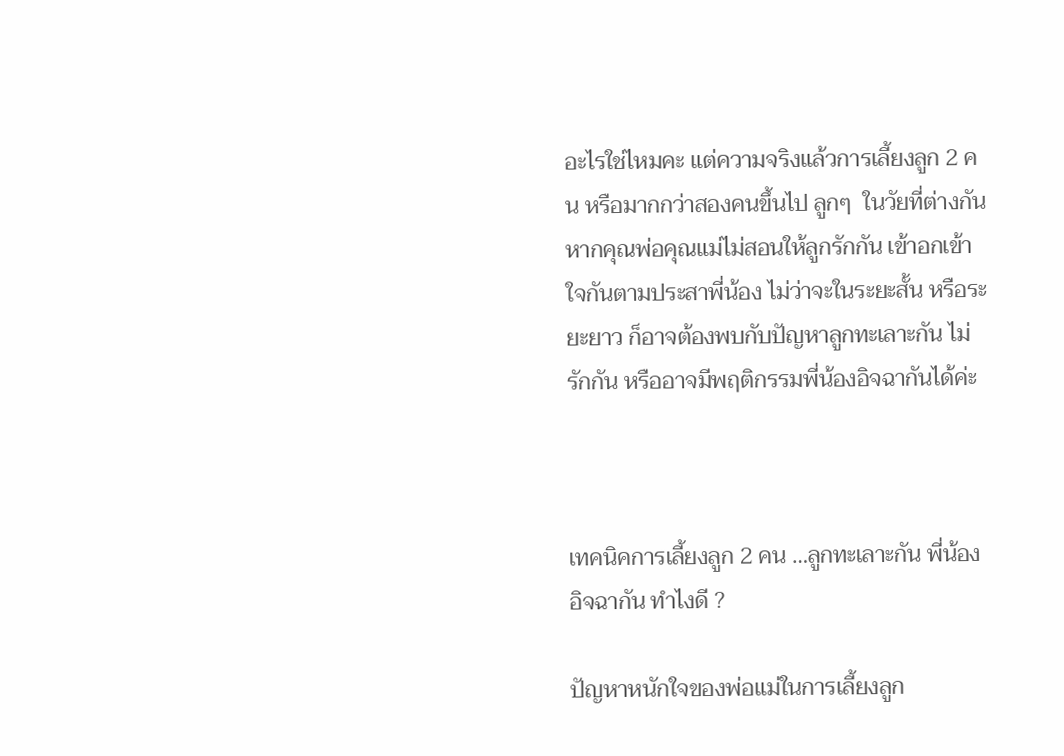อะไรใช่ไหมคะ แต่ความจริงแล้วการเลี้ยงลูก 2 คน หรือมากกว่าสองคนขึ้นไป ลูกๆ  ในวัยที่ต่างกัน หากคุณพ่อคุณแม่ไม่สอนให้ลูกรักกัน เข้าอกเข้าใจกันตามประสาพี่น้อง ไม่ว่าจะในระยะสั้น หรือระยะยาว ก็อาจต้องพบกับปัญหาลูกทะเลาะกัน ไม่รักกัน หรืออาจมีพฤติกรรมพี่น้องอิจฉากันได้ค่ะ



เทคนิคการเลี้ยงลูก 2 คน …ลูกทะเลาะกัน พี่น้องอิจฉากัน ทำไงดี ?

ปัญหาหนักใจของพ่อแม่ในการเลี้ยงลูก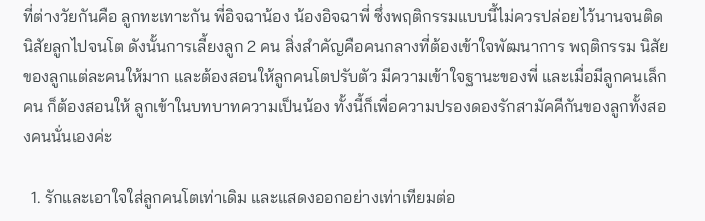ที่ต่างวัยกันคือ ลูกทะเทาะกัน พี่อิจฉาน้อง น้องอิจฉาพี่ ซึ่งพฤติกรรมแบบนี้ไม่ควรปล่อยไว้นานจนติดนิสัยลูกไปจนโต ดังนั้นการเลี้ยงลูก 2 คน สิ่งสำคัญคือคนกลางที่ต้องเข้าใจพัฒนาการ พฤติกรรม นิสัย ของลูกแต่ละคนให้มาก และต้องสอนให้ลูกคนโตปรับตัว มีความเข้าใจฐานะของพี่ และเมื่อมีลูกคนเล็กคน ก็ต้องสอนให้ ลูกเข้าในบทบาทความเป็นน้อง ทั้งนี้ก็เพื่อความปรองดองรักสามัคคีกันของลูกทั้งสองคนนั่นเองค่ะ

  1. รักและเอาใจใส่ลูกคนโตเท่าเดิม และแสดงออกอย่างเท่าเทียมต่อ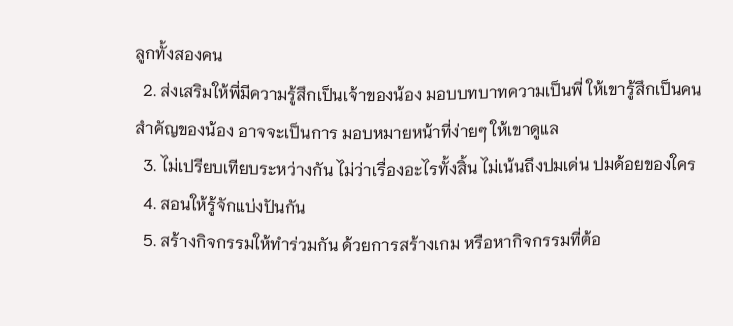ลูกทั้งสองคน
  2. ส่งเสริมให้พี่มีความรู้สึกเป็นเจ้าของน้อง มอบบทบาทความเป็นพี่ ให้เขารู้สึกเป็นคนสำคัญของน้อง อาจจะเป็นการ มอบหมายหน้าที่ง่ายๆ ให้เขาดูแล
  3. ไม่เปรียบเทียบระหว่างกัน ไม่ว่าเรื่องอะไรทั้งสิ้น ไม่เน้นถึงปมเด่น ปมด้อยของใคร
  4. สอนให้รู้จักแบ่งปันกัน
  5. สร้างกิจกรรมให้ทำร่วมกัน ด้วยการสร้างเกม หรือหากิจกรรมที่ต้อ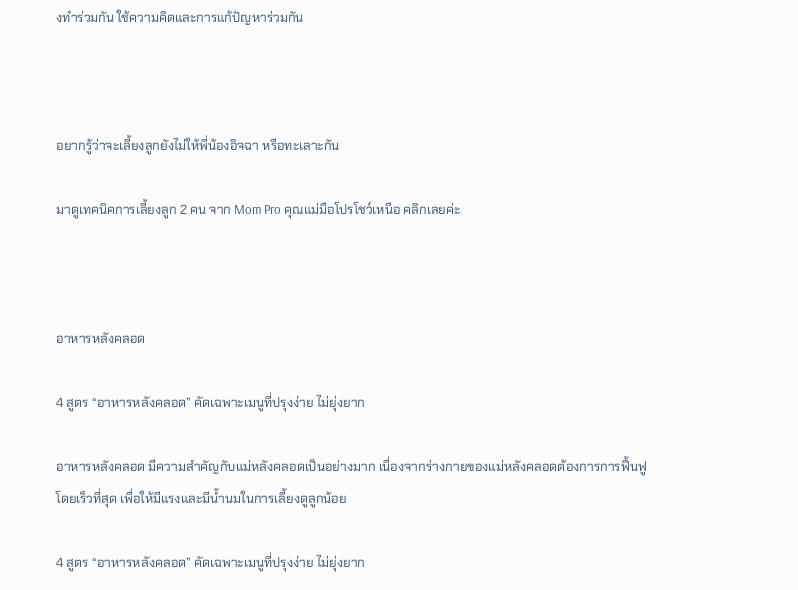งทำร่วมกัน ใช้ความคิดและการแก้ปัญหาร่วมกัน



อยากรู้ว่าจะเลี้ยงลูกยังไม่ให้พี่น้องอิจฉา หรือทะเลาะกัน

มาดูเทคนิคการเลี้ยงลูก 2 คน จาก Mom Pro คุณแม่มือโปรโชว์เหนือ คลิกเลยค่ะ



อาหารหลังคลอด

4 สูตร “อาหารหลังคลอด” คัดเฉพาะเมนูที่ปรุงง่าย ไม่ยุ่งยาก

อาหารหลังคลอด มีความสำคัญกับแม่หลังคลอดเป็นอย่างมาก เนื่องจากร่างกายของแม่หลังคลอดต้องการการฟื้นฟูโดยเร็วที่สุด เพื่อให้มีแรงและมีน้ำนมในการเลี้ยงดูลูกน้อย

4 สูตร “อาหารหลังคลอด” คัดเฉพาะเมนูที่ปรุงง่าย ไม่ยุ่งยาก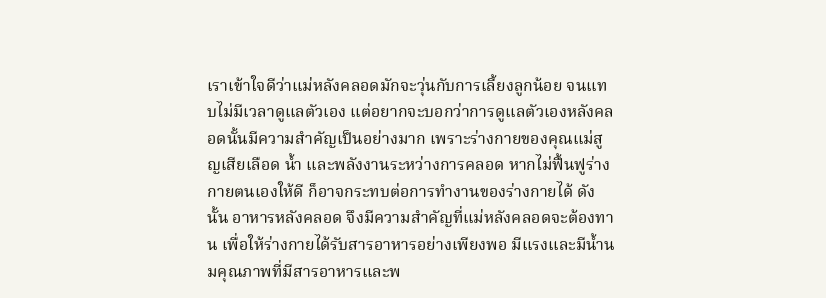เราเข้าใจดีว่าแม่หลังคลอดมักจะวุ่นกับการเลี้ยงลูกน้อย จนแทบไม่มีเวลาดูแลตัวเอง แต่อยากจะบอกว่าการดูแลตัวเองหลังคลอดนั้นมีความสำคัญเป็นอย่างมาก เพราะร่างกายของคุณแม่สูญเสียเลือด น้ำ และพลังงานระหว่างการคลอด หากไม่ฟื้นฟูร่างกายตนเองให้ดี ก็อาจกระทบต่อการทำงานของร่างกายได้ ดังนั้น อาหารหลังคลอด จึงมีความสำคัญที่แม่หลังคลอดจะต้องทาน เพื่อให้ร่างกายได้รับสารอาหารอย่างเพียงพอ มีแรงและมีน้ำนมคุณภาพที่มีสารอาหารและพ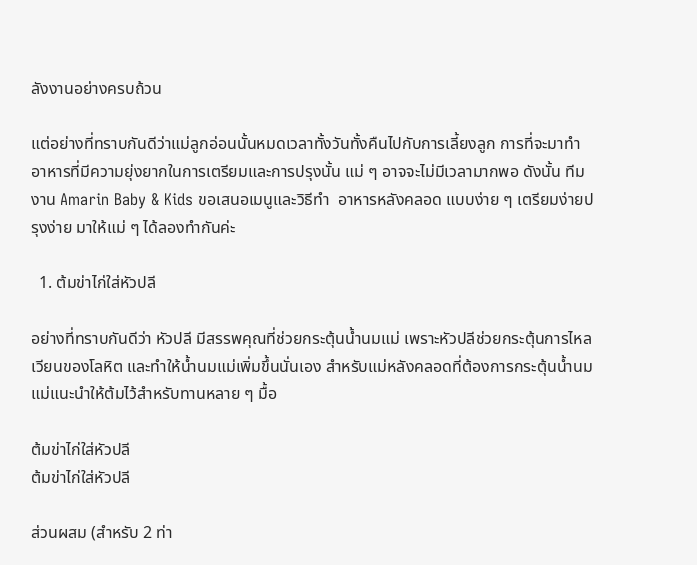ลังงานอย่างครบถ้วน

แต่อย่างที่ทราบกันดีว่าแม่ลูกอ่อนนั้นหมดเวลาทั้งวันทั้งคืนไปกับการเลี้ยงลูก การที่จะมาทำอาหารที่มีความยุ่งยากในการเตรียมและการปรุงนั้น แม่ ๆ อาจจะไม่มีเวลามากพอ ดังนั้น ทีมงาน Amarin Baby & Kids ขอเสนอเมนูและวิธีทำ  อาหารหลังคลอด แบบง่าย ๆ เตรียมง่ายปรุงง่าย มาให้แม่ ๆ ได้ลองทำกันค่ะ

  1. ต้มข่าไก่ใส่หัวปลี

อย่างที่ทราบกันดีว่า หัวปลี มีสรรพคุณที่ช่วยกระตุ้นน้ำนมแม่ เพราะหัวปลีช่วยกระตุ้นการไหลเวียนของโลหิต และทำให้น้ำนมแม่เพิ่มขึ้นนั่นเอง สำหรับแม่หลังคลอดที่ต้องการกระตุ้นน้ำนมแม่แนะนำให้ต้มไว้สำหรับทานหลาย ๆ มื้อ

ต้มข่าไก่ใส่หัวปลี
ต้มข่าไก่ใส่หัวปลี

ส่วนผสม (สำหรับ 2 ท่า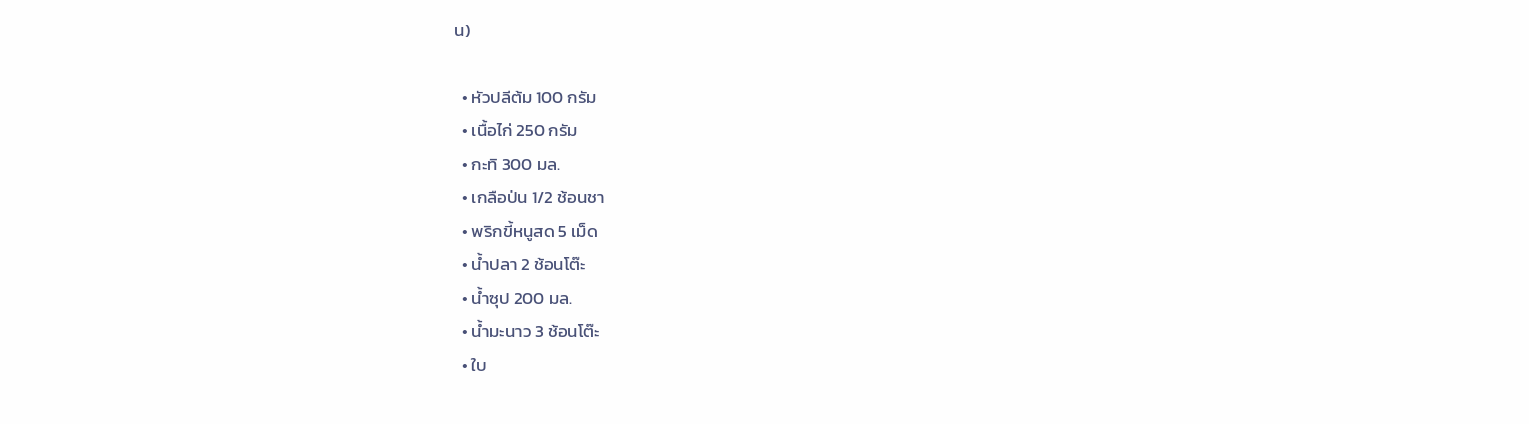น)

  • หัวปลีต้ม 100 กรัม
  • เนื้อไก่ 250 กรัม
  • กะทิ 300 มล.
  • เกลือป่น 1/2 ช้อนชา
  • พริกขี้หนูสด 5 เม็ด
  • น้ำปลา 2 ช้อนโต๊ะ
  • น้ำซุป 200 มล.
  • น้ำมะนาว 3 ช้อนโต๊ะ
  • ใบ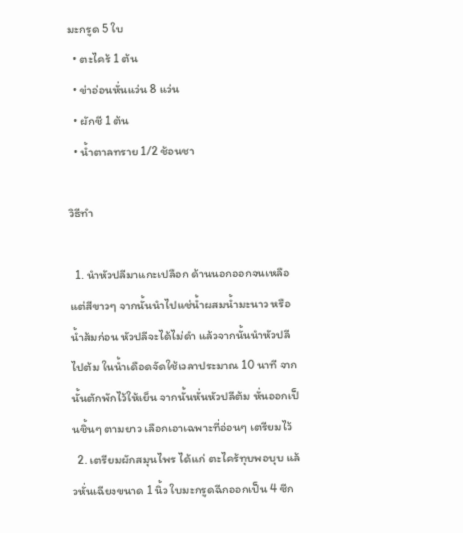มะกรูด 5 ใบ
  • ตะไคร้ 1 ต้น
  • ข่าอ่อนหั่นแว่น 8 แว่น
  • ผักชี 1 ต้น
  • น้ำตาลทราย 1/2 ช้อนชา

วิธีทำ

  1. นำหัวปลีมาแกะเปลือก ด้านนอกออกจนเหลือแต่สีขาวๆ จากนั้นนำไปแช่น้ำผสมน้ำมะนาว หรือน้ำส้มก่อน หัวปลีจะได้ไม่ดำ แล้วจากนั้นนำหัวปลีไปต้ม ในน้ำเดือดจัดใช้เวลาประมาณ 10 นาที จากนั้นตักพักไว้ให้เย็น จากนั้นหั่นหัวปลีต้ม หั่นออกเป็นชิ้นๆ ตามยาว เลือกเอาเฉพาะที่อ่อนๆ เตรียมไว้
  2. เตรียมผักสมุนไพร ได้แก่ ตะไคร้ทุบพอบุบ แล้วหั่นเฉียงขนาด 1 นิ้ว ใบมะกรูดฉีกออกเป็น 4 ซีก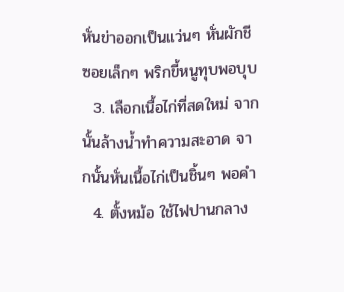หั่นข่าออกเป็นแว่นๆ หั่นผักชีซอยเล็กๆ พริกขี้หนูทุบพอบุบ
  3. เลือกเนื้อไก่ที่สดใหม่ จากนั้นล้างน้ำทำความสะอาด จากนั้นหั่นเนื้อไก่เป็นชิ้นๆ พอคำ
  4. ตั้งหม้อ ใช้ไฟปานกลาง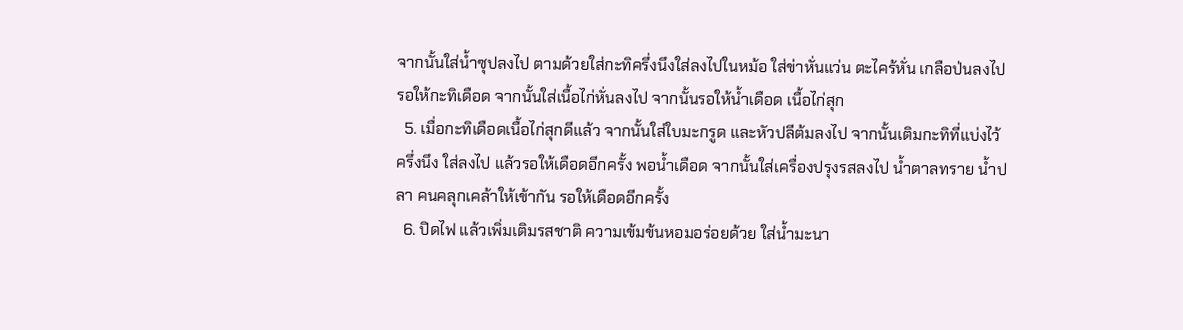จากนั้นใส่น้ำซุปลงไป ตามด้วยใส่กะทิครึ่งนึงใส่ลงไปในหม้อ ใส่ข่าหั่นแว่น ตะไคร้หั่น เกลือป่นลงไป รอให้กะทิเดือด จากนั้นใส่เนื้อไก่หั่นลงไป จากนั้นรอให้น้ำเดือด เนื้อไก่สุก
  5. เมื่อกะทิเดือดเนื้อไก่สุกดีแล้ว จากนั้นใส่ใบมะกรูด และหัวปลีต้มลงไป จากนั้นเติมกะทิที่แบ่งไว้ครึ่งนึง ใส่ลงไป แล้วรอให้เดือดอีกครั้ง พอน้ำเดือด จากนั้นใส่เครื่องปรุงรสลงไป น้ำตาลทราย น้ำปลา คนคลุกเคล้าให้เข้ากัน รอให้เดือดอีกครั้ง
  6. ปิดไฟ แล้วเพิ่มเติมรสชาติ ความเข้มข้นหอมอร่อยด้วย ใส่น้ำมะนา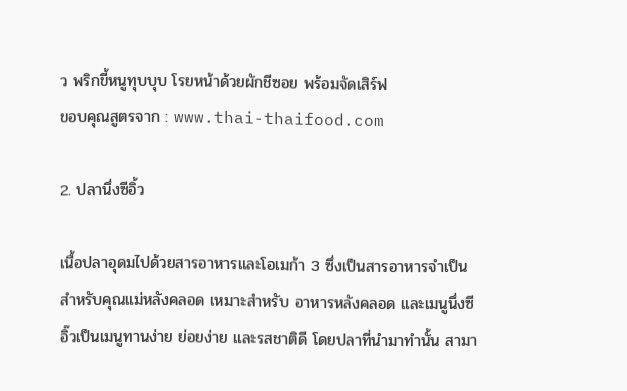ว พริกขี้หนูทุบบุบ โรยหน้าด้วยผักชีซอย พร้อมจัดเสิร์ฟ
ขอบคุณสูตรจาก : www.thai-thaifood.com

2. ปลานึ่งซีอิ้ว

เนื้อปลาอุดมไปด้วยสารอาหารและโอเมก้า 3 ซึ่งเป็นสารอาหารจำเป็นสำหรับคุณแม่หลังคลอด เหมาะสำหรับ อาหารหลังคลอด และเมนูนึ่งซีอิ๊วเป็นเมนูทานง่าย ย่อยง่าย และรสชาติดี โดยปลาที่นำมาทำนั้น สามา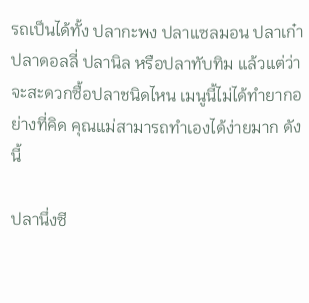รถเป็นได้ทั้ง ปลากะพง ปลาแซลมอน ปลาเก๋า ปลาดอลลี่ ปลานิล หรือปลาทับทิม แล้วแต่ว่าจะสะดวกซื้อปลาชนิดไหน เมนูนี้ไม่ได้ทำยากอย่างที่คิด คุณแม่สามารถทำเองได้ง่ายมาก ดังนี้

ปลานึ่งซี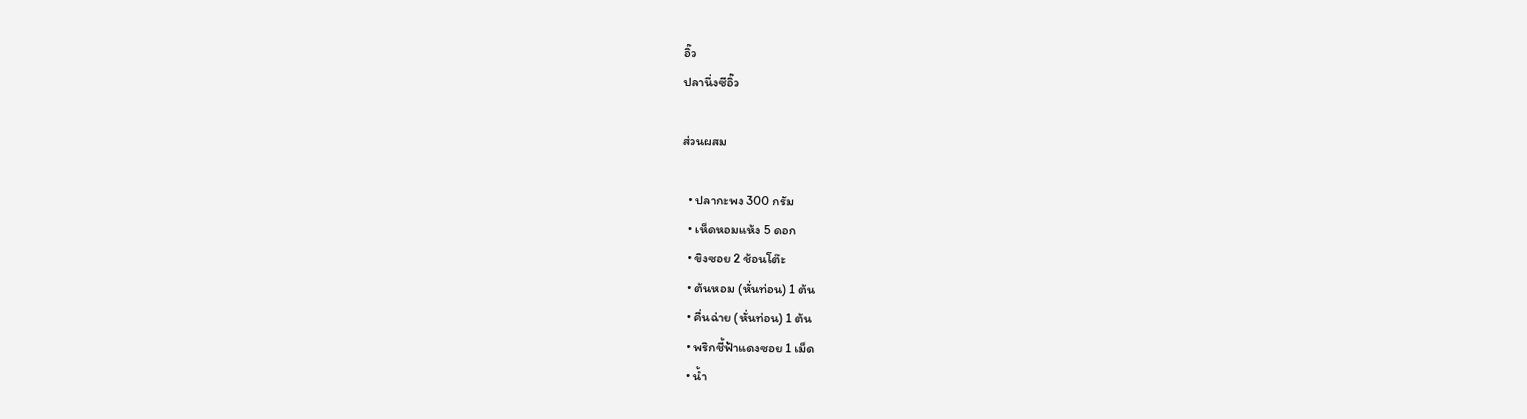อิ๊ว
ปลานึ่งซีอิ๊ว

ส่วนผสม

  • ปลากะพง 300 กรัม
  • เห็ดหอมแห้ง 5 ดอก
  • ขิงซอย 2 ช้อนโต๊ะ
  • ต้นหอม (หั่นท่อน) 1 ต้น
  • คื่นฉ่าย (หั่นท่อน) 1 ต้น
  • พริกชี้ฟ้าแดงซอย 1 เม็ด
  • น้ำ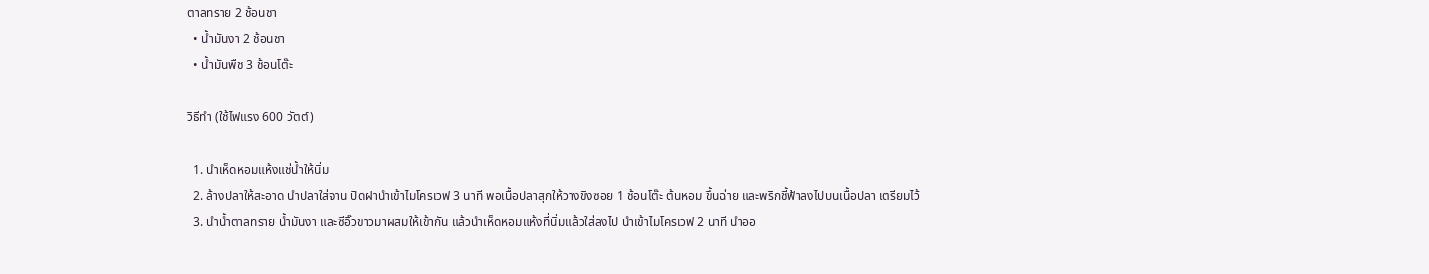ตาลทราย 2 ช้อนชา
  • น้ำมันงา 2 ช้อนชา
  • น้ำมันพืช 3 ช้อนโต๊ะ

วิธีทำ (ใช้ไฟแรง 600 วัตต์)

  1. นำเห็ดหอมแห้งแช่น้ำให้นิ่ม
  2. ล้างปลาให้สะอาด นำปลาใส่จาน ปิดฝานำเข้าไมโครเวฟ 3 นาที พอเนื้อปลาสุกให้วางขิงซอย 1 ช้อนโต๊ะ ต้นหอม ขึ้นฉ่าย และพริกชี้ฟ้าลงไปบนเนื้อปลา เตรียมไว้
  3. นำน้ำตาลทราย น้ำมันงา และซีอิ๊วขาวมาผสมให้เข้ากัน แล้วนำเห็ดหอมแห้งที่นิ่มแล้วใส่ลงไป นำเข้าไมโครเวฟ 2 นาที นำออ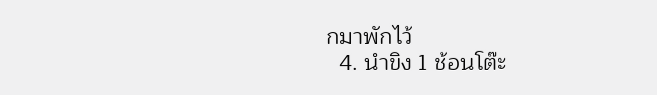กมาพักไว้
  4. นำขิง 1 ช้อนโต๊ะ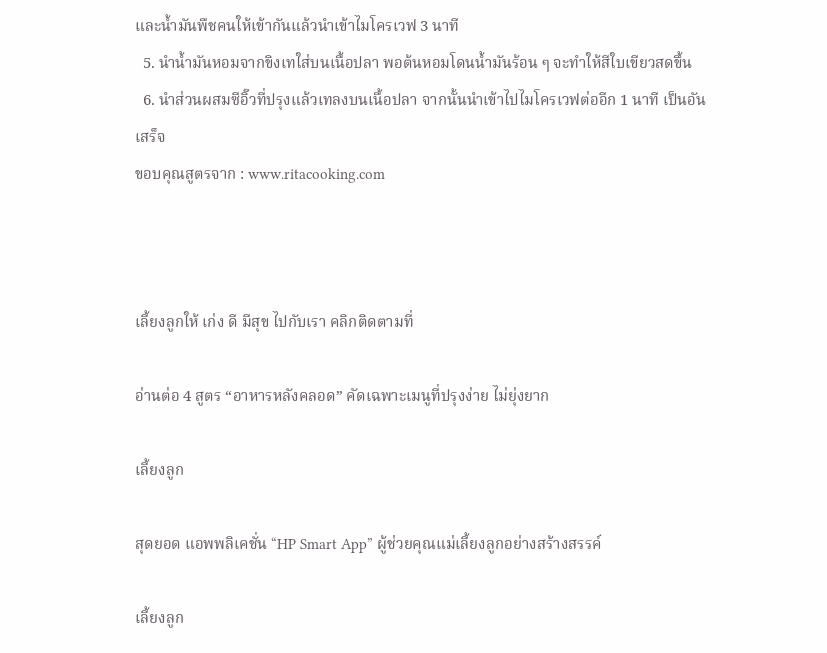และน้ำมันพืชคนให้เข้ากันแล้วนำเข้าไมโครเวฟ 3 นาที
  5. นำน้ำมันหอมจากขิงเทใส่บนเนื้อปลา พอต้นหอมโดนน้ำมันร้อน ๆ จะทำให้สีใบเขียวสดขึ้น
  6. นำส่วนผสมซีอิ๊วที่ปรุงแล้วเทลงบนเนื้อปลา จากนั้นนำเข้าไปไมโครเวฟต่ออีก 1 นาที เป็นอันเสร็จ
ขอบคุณสูตรจาก : www.ritacooking.com



เลี้ยงลูกให้ เก่ง ดี มีสุข ไปกับเรา คลิกติดตามที่

อ่านต่อ 4 สูตร “อาหารหลังคลอด” คัดเฉพาะเมนูที่ปรุงง่าย ไม่ยุ่งยาก

เลี้ยงลูก

สุดยอด แอพพลิเคชั่น “HP Smart App” ผู้ช่วยคุณแม่เลี้ยงลูกอย่างสร้างสรรค์

เลี้ยงลูก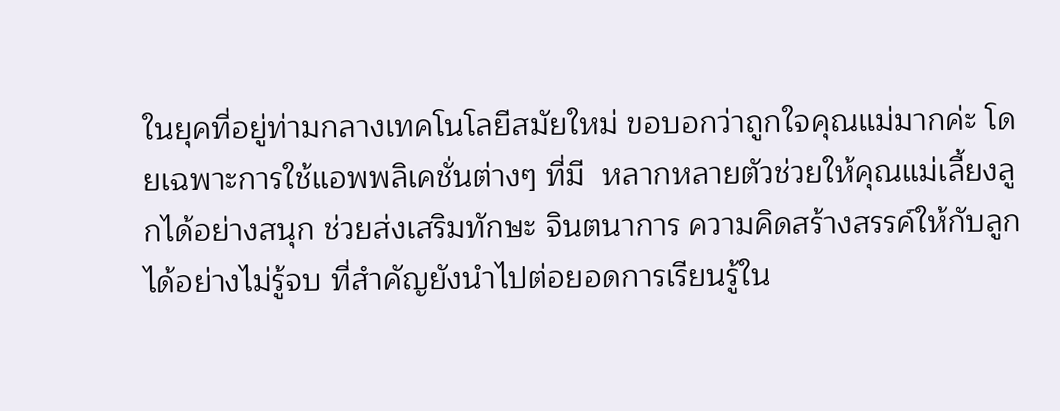ในยุคที่อยู่ท่ามกลางเทคโนโลยีสมัยใหม่ ขอบอกว่าถูกใจคุณแม่มากค่ะ โดยเฉพาะการใช้แอพพลิเคชั่นต่างๆ ที่มี  หลากหลายตัวช่วยให้คุณแม่เลี้ยงลูกได้อย่างสนุก ช่วยส่งเสริมทักษะ จินตนาการ ความคิดสร้างสรรค์ให้กับลูกได้อย่างไม่รู้จบ ที่สำคัญยังนำไปต่อยอดการเรียนรู้ใน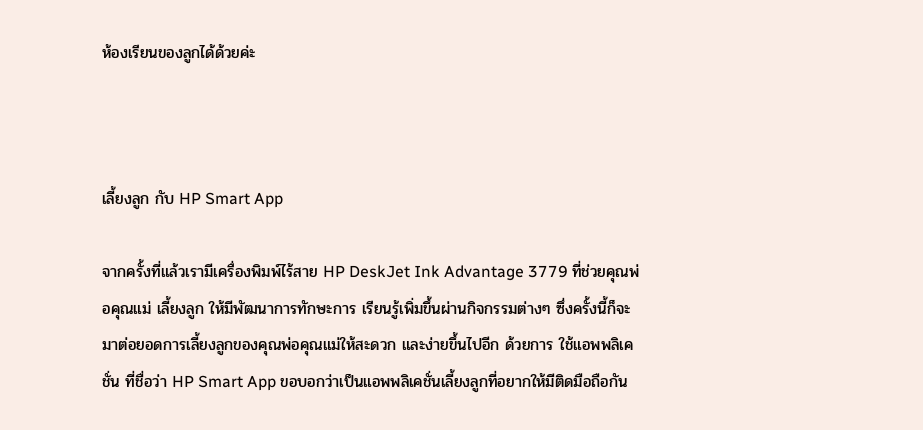ห้องเรียนของลูกได้ด้วยค่ะ



เลี้ยงลูก กับ HP Smart App

จากครั้งที่แล้วเรามีเครื่องพิมพ์ไร้สาย HP DeskJet Ink Advantage 3779 ที่ช่วยคุณพ่อคุณแม่ เลี้ยงลูก ให้มีพัฒนาการทักษะการ เรียนรู้เพิ่มขึ้นผ่านกิจกรรมต่างๆ ซึ่งครั้งนี้ก็จะมาต่อยอดการเลี้ยงลูกของคุณพ่อคุณแม่ให้สะดวก และง่ายขึ้นไปอีก ด้วยการ ใช้แอพพลิเคชั่น ที่ชื่อว่า HP Smart App ขอบอกว่าเป็นแอพพลิเคชั่นเลี้ยงลูกที่อยากให้มีติดมือถือกัน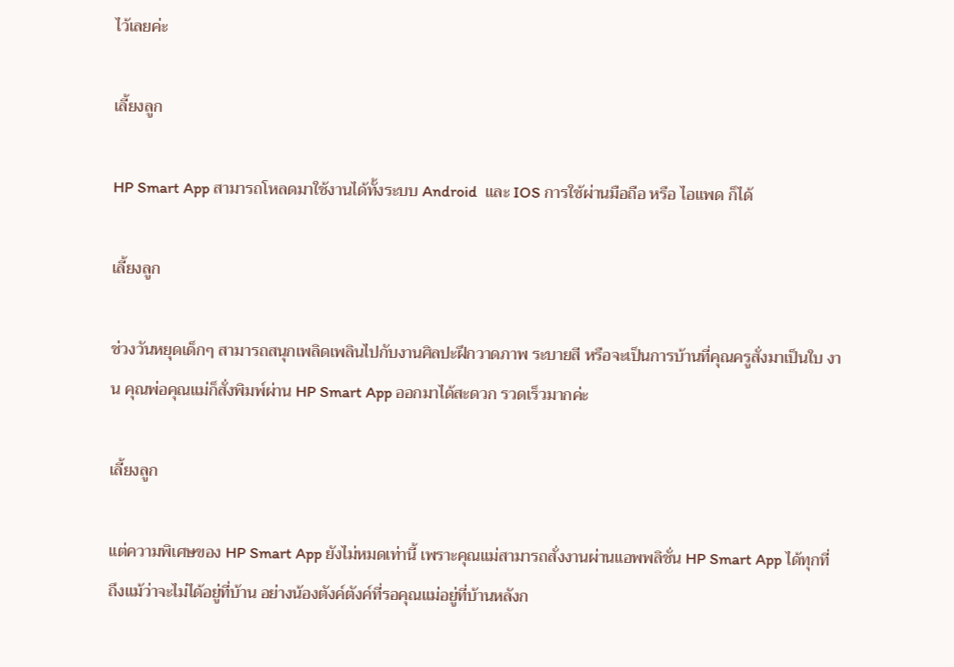ไว้เลยค่ะ

เลี้ยงลูก

HP Smart App สามารถโหลดมาใช้งานได้ทั้งระบบ Android  และ IOS การใช้ผ่านมือถือ หรือ ไอแพด ก็ได้

เลี้ยงลูก

ช่วงวันหยุดเด็กๆ สามารถสนุกเพลิดเพลินไปกับงานศิลปะฝึกวาดภาพ ระบายสี หรือจะเป็นการบ้านที่คุณครูสั่งมาเป็นใบ งาน คุณพ่อคุณแม่ก็สั่งพิมพ์ผ่าน HP Smart App ออกมาได้สะดวก รวดเร็วมากค่ะ

เลี้ยงลูก

แต่ความพิเศษของ HP Smart App ยังไม่หมดเท่านี้ เพราะคุณแม่สามารถสั่งงานผ่านแอพพลิชั่น HP Smart App ได้ทุกที่  ถึงแม้ว่าจะไม่ได้อยู่ที่บ้าน อย่างน้องตังค์ตังค์ที่รอคุณแม่อยู่ที่บ้านหลังก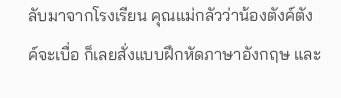ลับมาจากโรงเรียน คุณแม่กลัวว่าน้องตังค์ตังค์จะเบื่อ ก็เลยสั่งแบบฝึกหัดภาษาอังกฤษ และ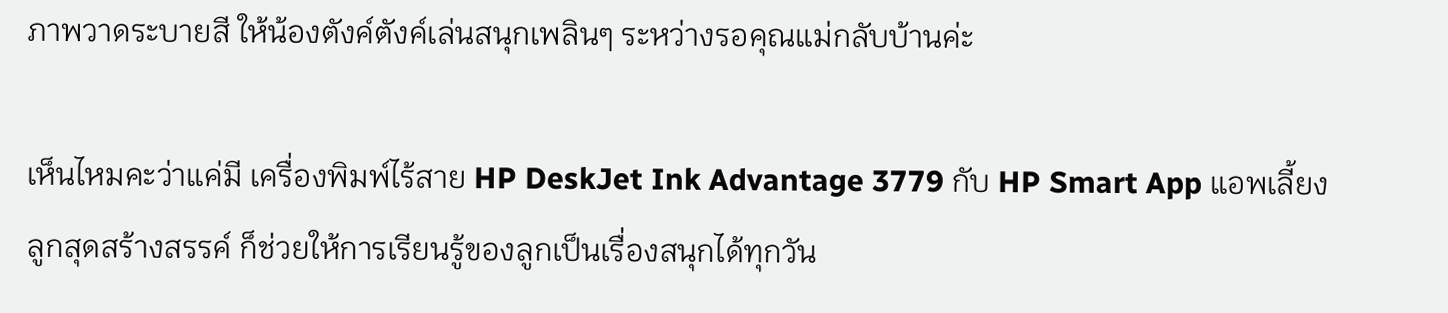ภาพวาดระบายสี ให้น้องตังค์ตังค์เล่นสนุกเพลินๆ ระหว่างรอคุณแม่กลับบ้านค่ะ

เห็นไหมคะว่าแค่มี เครื่องพิมพ์ไร้สาย HP DeskJet Ink Advantage 3779 กับ HP Smart App แอพเลี้ยงลูกสุดสร้างสรรค์ ก็ช่วยให้การเรียนรู้ของลูกเป็นเรื่องสนุกได้ทุกวัน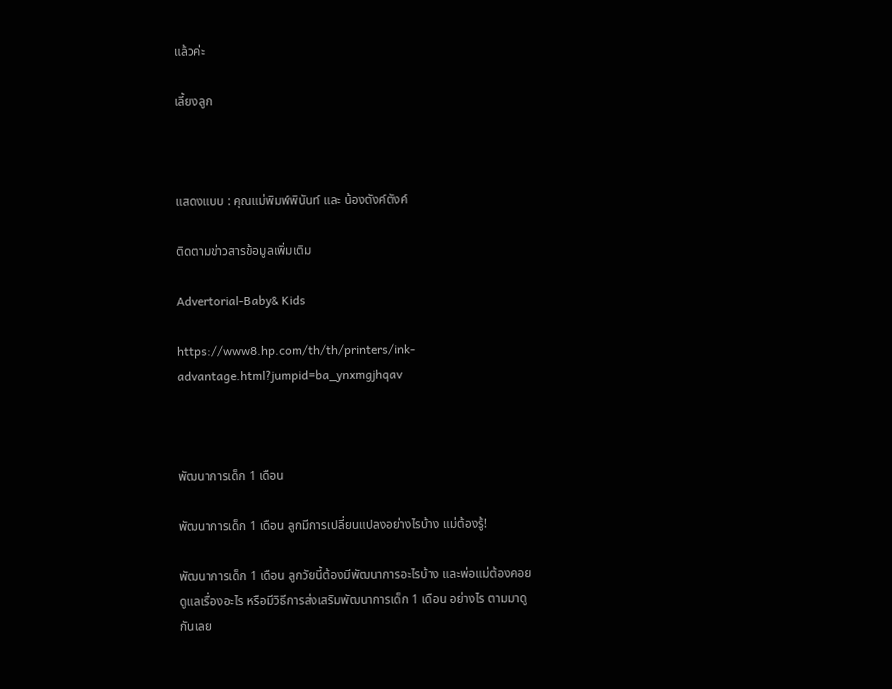แล้วค่ะ

เลี้ยงลูก



แสดงแบบ : คุณแม่พิมพ์พินันท์ และ น้องตังค์ตังค์

ติดตามข่าวสารข้อมูลเพิ่มเติม

Advertorial-Baby& Kids

https://www8.hp.com/th/th/printers/ink-advantage.html?jumpid=ba_ynxmgjhqav



พัฒนาการเด็ก 1 เดือน

พัฒนาการเด็ก 1 เดือน ลูกมีการเปลี่ยนแปลงอย่างไรบ้าง แม่ต้องรู้!

พัฒนาการเด็ก 1 เดือน ลูกวัยนี้ต้องมีพัฒนาการอะไรบ้าง และพ่อแม่ต้องคอยดูแลเรื่องอะไร หรือมีวิธีการส่งเสริมพัฒนาการเด็ก 1 เดือน อย่างไร ตามมาดูกันเลย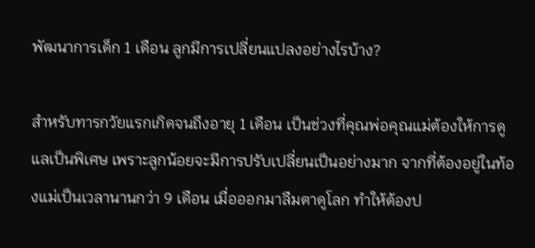พัฒนาการเด็ก 1 เดือน ลูกมีการเปลี่ยนแปลงอย่างไรบ้าง?

สำหรับทารกวัยแรกเกิดจนถึงอายุ 1 เดือน เป็นช่วงที่คุณพ่อคุณแม่ต้องให้การดูแลเป็นพิเศษ เพราะลูกน้อยจะมีการปรับเปลี่ยนเป็นอย่างมาก จากที่ต้องอยู่ในท้องแม่เป็นเวลานานกว่า 9 เดือน เมื่อออกมาลืมตาดูโลก ทำให้ต้องป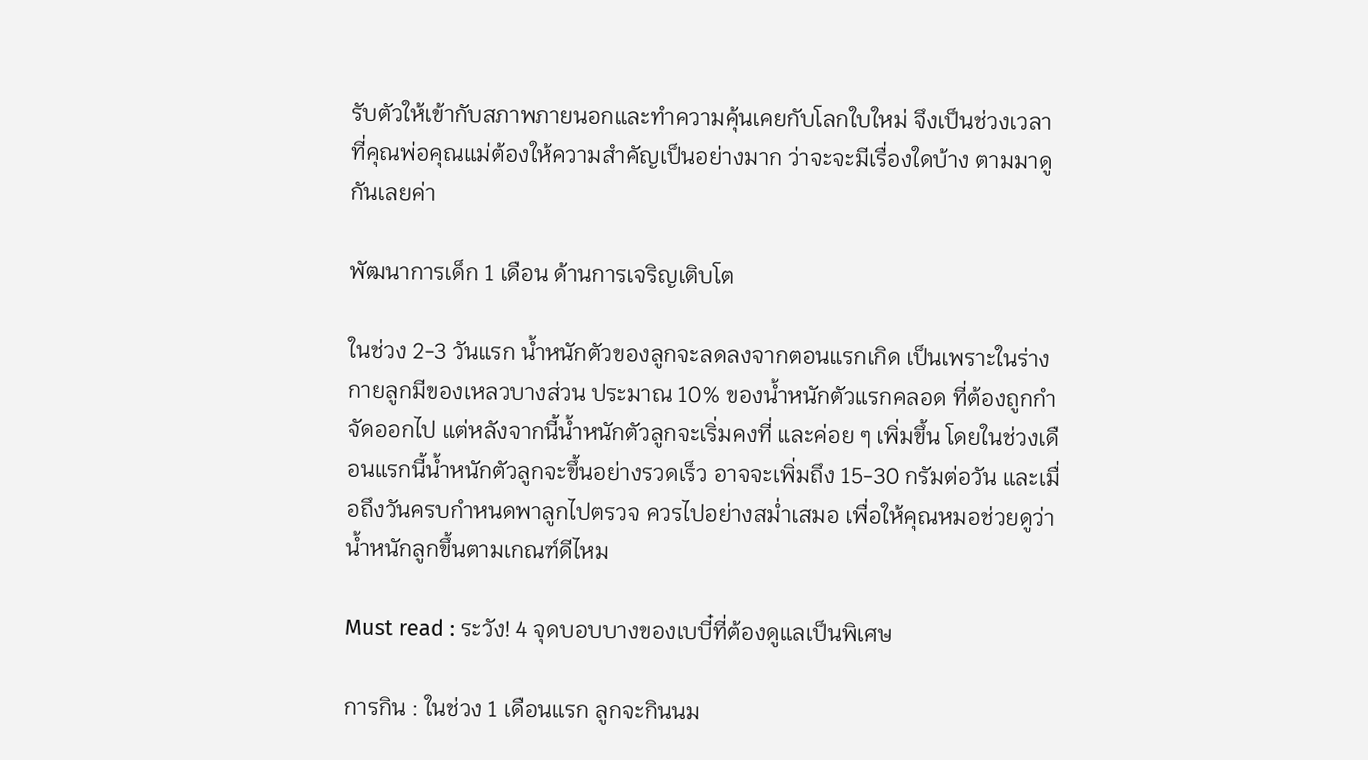รับตัวให้เข้ากับสภาพภายนอกและทำความคุ้นเคยกับโลกใบใหม่ จึงเป็นช่วงเวลาที่คุณพ่อคุณแม่ต้องให้ความสำคัญเป็นอย่างมาก ว่าจะจะมีเรื่องใดบ้าง ตามมาดูกันเลยค่า

พัฒนาการเด็ก 1 เดือน ด้านการเจริญเติบโต

ในช่วง 2-3 วันแรก น้ำหนักตัวของลูกจะลดลงจากตอนแรกเกิด เป็นเพราะในร่างกายลูกมีของเหลวบางส่วน ประมาณ 10% ของน้ำหนักตัวแรกคลอด ที่ต้องถูกกำจัดออกไป แต่หลังจากนี้น้ำหนักตัวลูกจะเริ่มคงที่ และค่อย ๆ เพิ่มขึ้น โดยในช่วงเดือนแรกนี้น้ำหนักตัวลูกจะขึ้นอย่างรวดเร็ว อาจจะเพิ่มถึง 15-30 กรัมต่อวัน และเมื่อถึงวันครบกำหนดพาลูกไปตรวจ ควรไปอย่างสม่ำเสมอ เพื่อให้คุณหมอช่วยดูว่าน้ำหนักลูกขึ้นตามเกณฑ์ดีไหม

Must read : ระวัง! 4 จุดบอบบางของเบบี๋ที่ต้องดูแลเป็นพิเศษ

การกิน : ในช่วง 1 เดือนแรก ลูกจะกินนม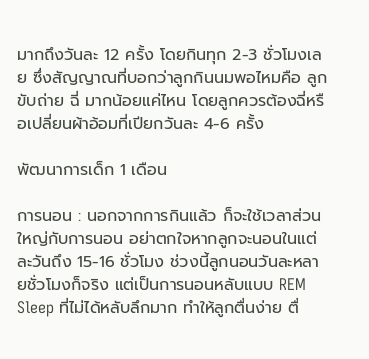มากถึงวันละ 12 ครั้ง โดยกินทุก 2-3 ชั่วโมงเลย ซึ่งสัญญาณที่บอกว่าลูกกินนมพอไหมคือ ลูกขับถ่าย ฉี่ มากน้อยแค่ไหน โดยลูกควรต้องฉี่หรือเปลี่ยนผ้าอ้อมที่เปียกวันละ 4-6 ครั้ง

พัฒนาการเด็ก 1 เดือน

การนอน : นอกจากการกินแล้ว ก็จะใช้เวลาส่วนใหญ่กับการนอน อย่าตกใจหากลูกจะนอนในแต่ละวันถึง 15-16 ชั่วโมง ช่วงนี้ลูกนอนวันละหลายชั่วโมงก็จริง แต่เป็นการนอนหลับแบบ REM Sleep ที่ไม่ได้หลับลึกมาก ทำให้ลูกตื่นง่าย ตื่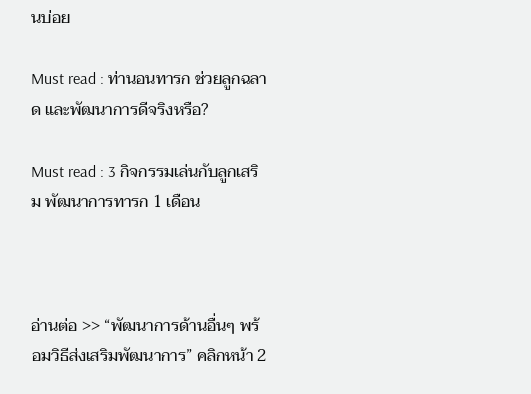นบ่อย

Must read : ท่านอนทารก ช่วยลูกฉลาด และพัฒนาการดีจริงหรือ?

Must read : 3 กิจกรรมเล่นกับลูกเสริม พัฒนาการทารก 1 เดือน



อ่านต่อ >> “พัฒนาการด้านอื่นๆ พร้อมวิธีส่งเสริมพัฒนาการ” คลิกหน้า 2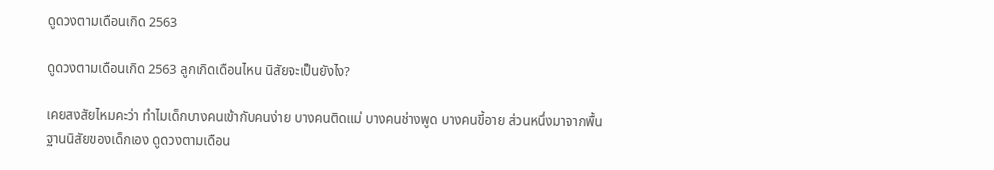ดูดวงตามเดือนเกิด 2563

ดูดวงตามเดือนเกิด 2563 ลูกเกิดเดือนไหน นิสัยจะเป็นยังไง?

เคยสงสัยไหมคะว่า ทำไมเด็กบางคนเข้ากับคนง่าย บางคนติดแม่ บางคนช่างพูด บางคนขี้อาย ส่วนหนึ่งมาจากพื้นฐานนิสัยของเด็กเอง ดูดวงตามเดือน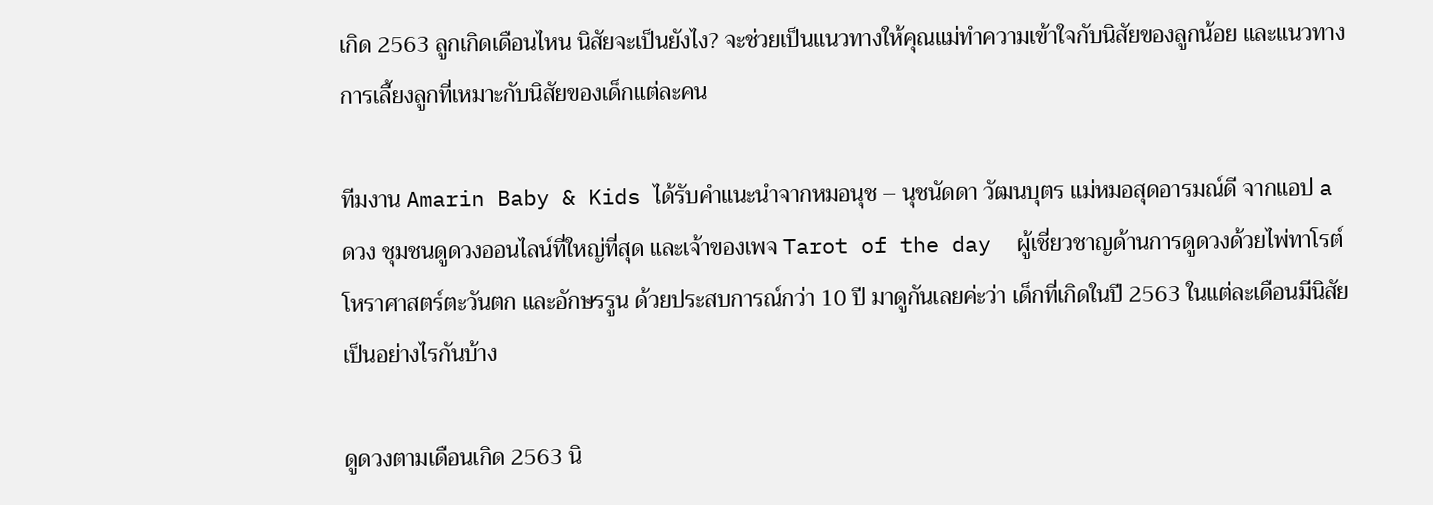เกิด 2563 ลูกเกิดเดือนไหน นิสัยจะเป็นยังไง? จะช่วยเป็นแนวทางให้คุณแม่ทำความเข้าใจกับนิสัยของลูกน้อย และแนวทางการเลี้ยงลูกที่เหมาะกับนิสัยของเด็กแต่ละคน

ทีมงาน Amarin Baby & Kids ได้รับคำแนะนำจากหมอนุช – นุชนัดดา วัฒนบุตร แม่หมอสุดอารมณ์ดี จากแอป a ดวง ชุมชนดูดวงออนไลน์ที่ใหญ่ที่สุด และเจ้าของเพจ Tarot of the day  ผู้เชี่ยวชาญด้านการดูดวงด้วยไพ่ทาโรต์ โหราศาสตร์ตะวันตก และอักษรรูน ด้วยประสบการณ์กว่า 10 ปี มาดูกันเลยค่ะว่า เด็กที่เกิดในปี 2563 ในแต่ละเดือนมีนิสัยเป็นอย่างไรกันบ้าง

ดูดวงตามเดือนเกิด 2563 นิ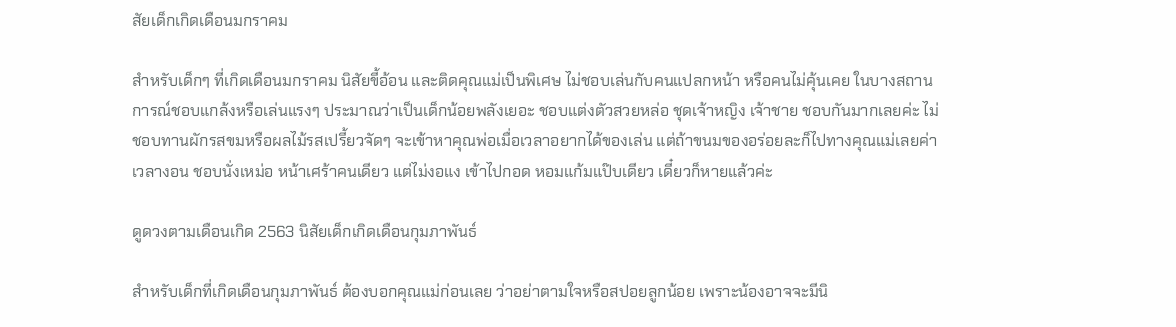สัยเด็กเกิดเดือนมกราคม

สำหรับเด็กๆ ที่เกิดเดือนมกราคม นิสัยขี้อ้อน และติดคุณแม่เป็นพิเศษ ไม่ชอบเล่นกับคนแปลกหน้า หรือคนไม่คุ้นเคย ในบางสถานการณ์ชอบแกล้งหรือเล่นแรงๆ ประมาณว่าเป็นเด็กน้อยพลังเยอะ ชอบแต่งตัวสวยหล่อ ชุดเจ้าหญิง เจ้าชาย ชอบกันมากเลยค่ะ ไม่ชอบทานผักรสขมหรือผลไม้รสเปรี้ยวจัดๆ จะเข้าหาคุณพ่อเมื่อเวลาอยากได้ของเล่น แต่ถ้าขนมของอร่อยละก็ไปทางคุณแม่เลยค่า เวลางอน ชอบนั่งเหม่อ หน้าเศร้าคนเดียว แต่ไม่งอแง เข้าไปกอด หอมแก้มแป๊บเดียว เดี๋ยวก็หายแล้วค่ะ

ดูดวงตามเดือนเกิด 2563 นิสัยเด็กเกิดเดือนกุมภาพันธ์

สำหรับเด็กที่เกิดเดือนกุมภาพันธ์ ต้องบอกคุณแม่ก่อนเลย ว่าอย่าตามใจหรือสปอยลูกน้อย เพราะน้องอาจจะมีนิ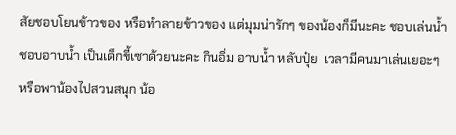สัยชอบโยนข้าวของ หรือทำลายข้าวของ แต่มุมน่ารักๆ ของน้องก็มีนะคะ ชอบเล่นน้ำ ชอบอาบน้ำ เป็นเด็กขี้เซาด้วยนะคะ กินอิ่ม อาบน้ำ หลับปุ๋ย  เวลามีคนมาเล่นเยอะๆ หรือพาน้องไปสวนสนุก น้อ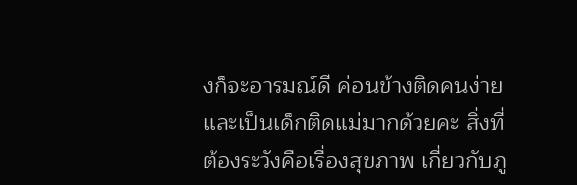งก็จะอารมณ์ดี ค่อนข้างติดคนง่าย และเป็นเด็กติดแม่มากด้วยคะ สิ่งที่ต้องระวังคือเรื่องสุขภาพ เกี่ยวกับภู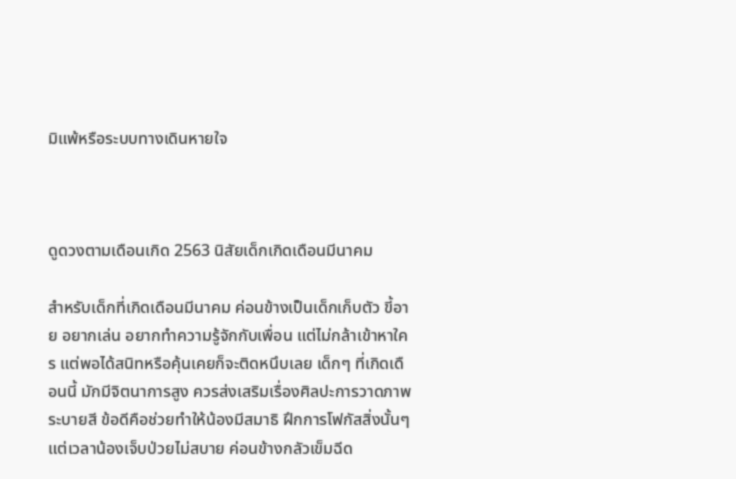มิแพ้หรือระบบทางเดินหายใจ



ดูดวงตามเดือนเกิด 2563 นิสัยเด็กเกิดเดือนมีนาคม

สำหรับเด็กที่เกิดเดือนมีนาคม ค่อนข้างเป็นเด็กเก็บตัว ขี้อาย อยากเล่น อยากทำความรู้จักกับเพื่อน แต่ไม่กล้าเข้าหาใคร แต่พอได้สนิทหรือคุ้นเคยก็จะติดหนึบเลย เด็กๆ ที่เกิดเดือนนี้ มักมีจิตนาการสูง ควรส่งเสริมเรื่องศิลปะการวาดภาพ ระบายสี ข้อดีคือช่วยทำให้น้องมีสมาธิ ฝึกการโฟกัสสิ่งนั้นๆ แต่เวลาน้องเจ็บป่วยไม่สบาย ค่อนข้างกลัวเข็มฉีด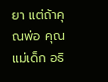ยา แต่ถ้าคุณพ่อ คุณแม่เด็ก อธิ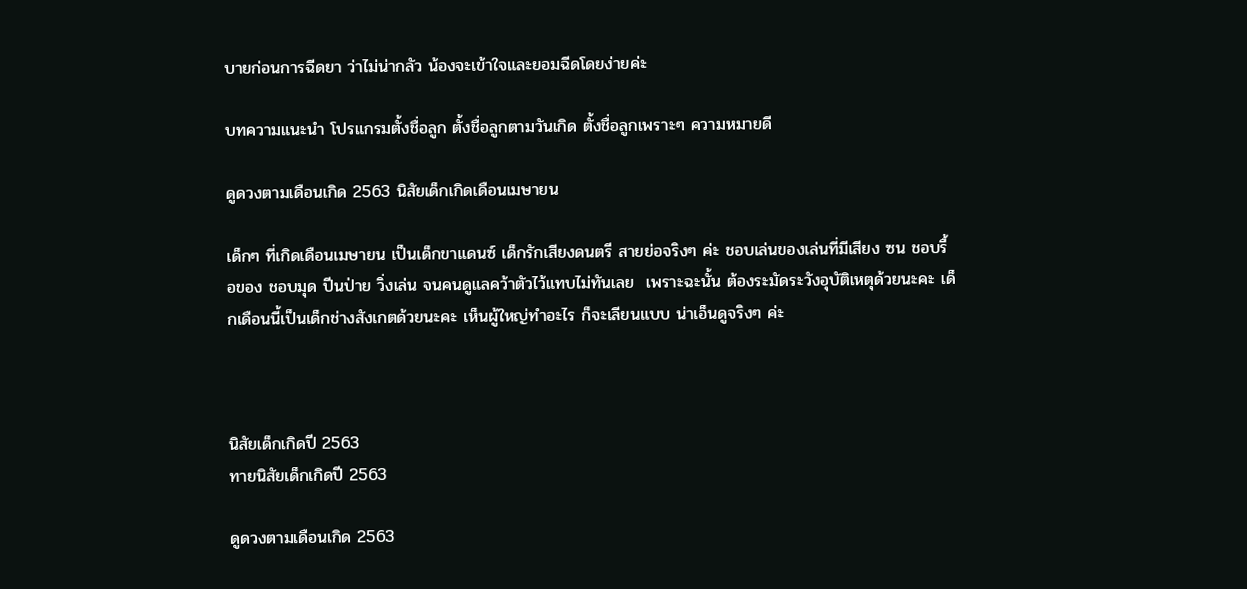บายก่อนการฉีดยา ว่าไม่น่ากลัว น้องจะเข้าใจและยอมฉีดโดยง่ายค่ะ

บทความแนะนำ โปรแกรมตั้งชื่อลูก ตั้งชื่อลูกตามวันเกิด ตั้งชื่อลูกเพราะๆ ความหมายดี

ดูดวงตามเดือนเกิด 2563 นิสัยเด็กเกิดเดือนเมษายน

เด็กๆ ที่เกิดเดือนเมษายน เป็นเด็กขาแดนซ์ เด็กรักเสียงดนตรี สายย่อจริงๆ ค่ะ ชอบเล่นของเล่นที่มีเสียง ซน ชอบรื้อของ ชอบมุด ปีนป่าย วิ่งเล่น จนคนดูแลคว้าตัวไว้แทบไม่ทันเลย  เพราะฉะนั้น ต้องระมัดระวังอุบัติเหตุด้วยนะคะ เด็กเดือนนี้เป็นเด็กช่างสังเกตด้วยนะคะ เห็นผู้ใหญ่ทำอะไร ก็จะเลียนแบบ น่าเอ็นดูจริงๆ ค่ะ



นิสัยเด็กเกิดปี 2563
ทายนิสัยเด็กเกิดปี 2563

ดูดวงตามเดือนเกิด 2563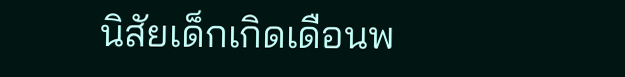นิสัยเด็กเกิดเดือนพ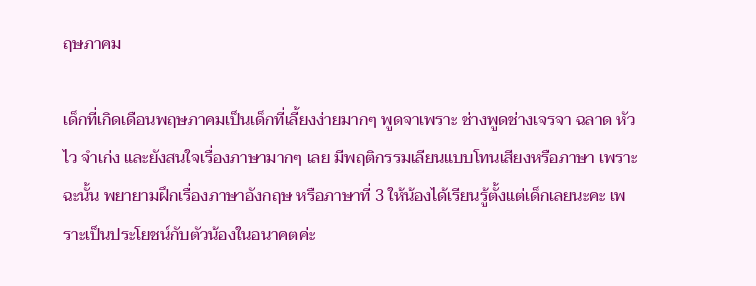ฤษภาคม

เด็กที่เกิดเดือนพฤษภาคมเป็นเด็กที่เลี้ยงง่ายมากๆ พูดจาเพราะ ช่างพูดช่างเจรจา ฉลาด หัวไว จำเก่ง และยังสนใจเรื่องภาษามากๆ เลย มีพฤติกรรมเลียนแบบโทนเสียงหรือภาษา เพราะฉะนั้น พยายามฝึกเรื่องภาษาอังกฤษ หรือภาษาที่ 3 ให้น้องได้เรียนรู้ตั้งแต่เด็กเลยนะคะ เพราะเป็นประโยชน์กับตัวน้องในอนาคตค่ะ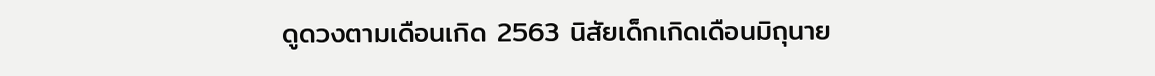ดูดวงตามเดือนเกิด 2563 นิสัยเด็กเกิดเดือนมิถุนาย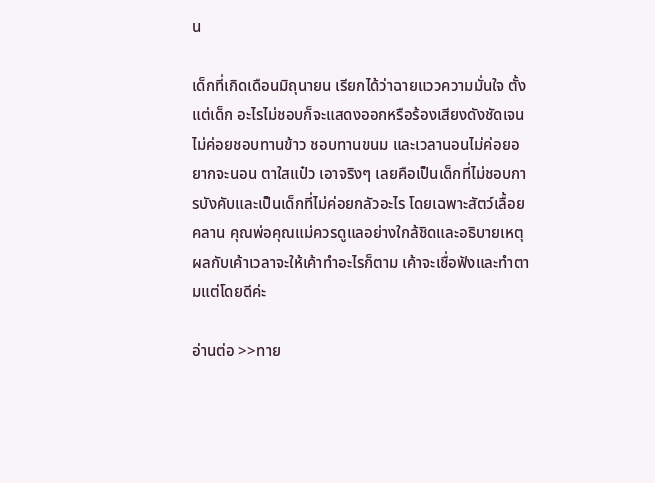น

เด็กที่เกิดเดือนมิถุนายน เรียกได้ว่าฉายแววความมั่นใจ ตั้งแต่เด็ก อะไรไม่ชอบก็จะแสดงออกหรือร้องเสียงดังชัดเจน ไม่ค่อยชอบทานข้าว ชอบทานขนม และเวลานอนไม่ค่อยอยากจะนอน ตาใสแป๋ว เอาจริงๆ เลยคือเป็นเด็กที่ไม่ชอบการบังคับและเป็นเด็กที่ไม่ค่อยกลัวอะไร โดยเฉพาะสัตว์เลื้อยคลาน คุณพ่อคุณแม่ควรดูแลอย่างใกล้ชิดและอธิบายเหตุผลกับเค้าเวลาจะให้เค้าทำอะไรก็ตาม เค้าจะเชื่อฟังและทำตามแต่โดยดีค่ะ

อ่านต่อ >>ทาย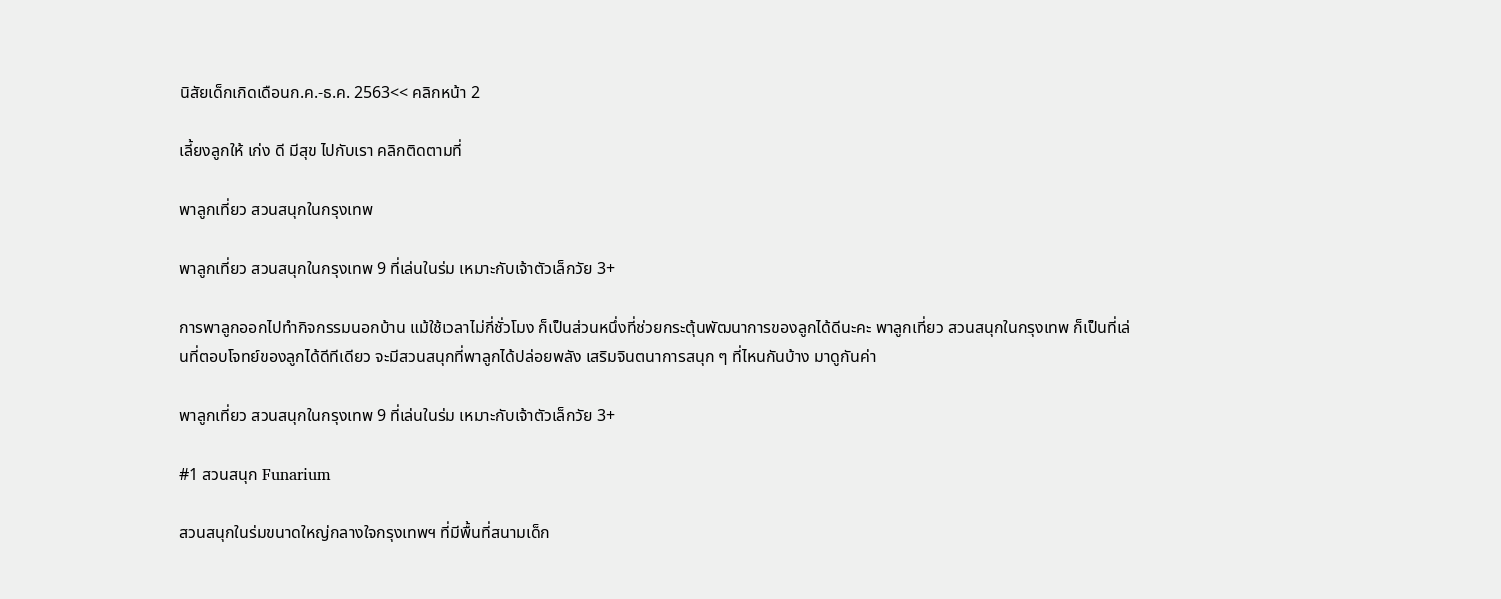นิสัยเด็กเกิดเดือนก.ค.-ธ.ค. 2563<< คลิกหน้า 2

เลี้ยงลูกให้ เก่ง ดี มีสุข ไปกับเรา คลิกติดตามที่

พาลูกเที่ยว สวนสนุกในกรุงเทพ

พาลูกเที่ยว สวนสนุกในกรุงเทพ 9 ที่เล่นในร่ม เหมาะกับเจ้าตัวเล็กวัย 3+

การพาลูกออกไปทำกิจกรรมนอกบ้าน แม้ใช้เวลาไม่กี่ชั่วโมง ก็เป็นส่วนหนึ่งที่ช่วยกระตุ้นพัฒนาการของลูกได้ดีนะคะ พาลูกเที่ยว สวนสนุกในกรุงเทพ ก็เป็นที่เล่นที่ตอบโจทย์ของลูกได้ดีทีเดียว จะมีสวนสนุกที่พาลูกได้ปล่อยพลัง เสริมจินตนาการสนุก ๆ ที่ไหนกันบ้าง มาดูกันค่า

พาลูกเที่ยว สวนสนุกในกรุงเทพ 9 ที่เล่นในร่ม เหมาะกับเจ้าตัวเล็กวัย 3+

#1 สวนสนุก Funarium

สวนสนุกในร่มขนาดใหญ่กลางใจกรุงเทพฯ ที่มีพื้นที่สนามเด็ก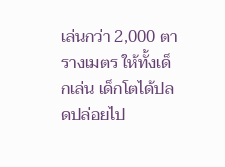เล่นกว่า 2,000 ตารางเมตร ให้ทั้งเด็กเล่น เด็กโตได้ปลดปล่อยไป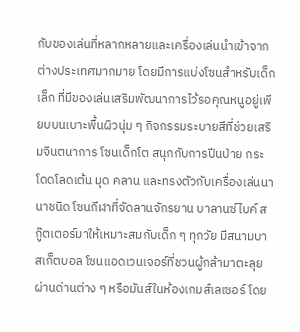กับของเล่นที่หลากหลายและเครื่องเล่นนำเข้าจากต่างประเทศมากมาย โดยมีการแบ่งโซนสำหรับเด็กเล็ก ที่มีของเล่นเสริมพัฒนาการไว้รอคุณหนูอยู่เพียบบนเบาะพื้นผิวนุ่ม ๆ กิจกรรมระบายสีที่ช่วยเสริมจินตนาการ โซนเด็กโต สนุกกับการปีนป่าย กระโดดโลดเต้น มุด คลาน และทรงตัวกับเครื่องเล่นนานาชนิด โซนกีฬาที่จัดลานจักรยาน บาลานซ์ไบค์ สกู๊ตเตอร์มาให้เหมาะสมกับเด็ก ๆ ทุกวัย มีสนามบาสเก็ตบอล โซนแอดเวนเจอร์ที่ชวนผู้กล้ามาตะลุยผ่านด่านต่าง ๆ หรือมันส์ในห้องเกมส์เลเซอร์ โดย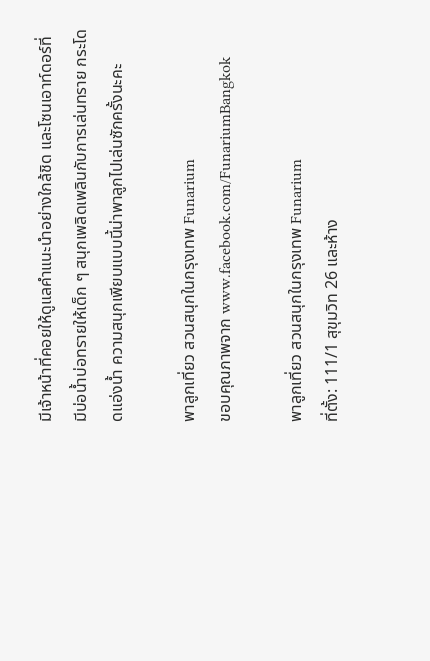มีเจ้าหน้าที่คอยให้ดูแลคำแนะนำอย่างใกล้ชิด และโซนเอาท์ดอร์ที่มีบ่อน้ำบ่อทรายให้เด็ก ๆ สนุกเพลิดเพลินกับการเล่นทราย กระโดดแอ่งน้ำ ความสนุกเพียบแบบนี้น่าพาลูกไปเล่นซักครั้งนะคะ

พาลูกเที่ยว สวนสนุกในกรุงเทพ Funarium
ขอบคุณภาพจาก www.facebook.com/FunariumBangkok

พาลูกเที่ยว สวนสนุกในกรุงเทพ Funarium
ที่ตั้ง: 111/1 สุขุมวิท 26 และห้าง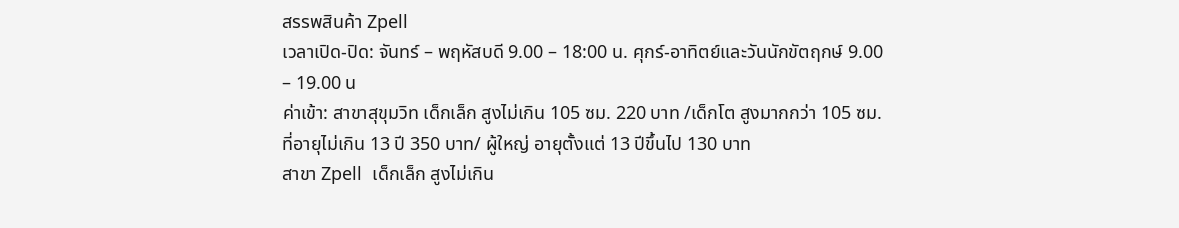สรรพสินค้า Zpell
เวลาเปิด-ปิด: จันทร์ – พฤหัสบดี 9.00 – 18:00 น. ศุกร์-อาทิตย์และวันนักขัตฤกษ์ 9.00 – 19.00 น
ค่าเข้า: สาขาสุขุมวิท เด็กเล็ก สูงไม่เกิน 105 ซม. 220 บาท /เด็กโต สูงมากกว่า 105 ซม. ที่อายุไม่เกิน 13 ปี 350 บาท/ ผู้ใหญ่ อายุตั้งแต่ 13 ปีขึ้นไป 130 บาท
สาขา Zpell  เด็กเล็ก สูงไม่เกิน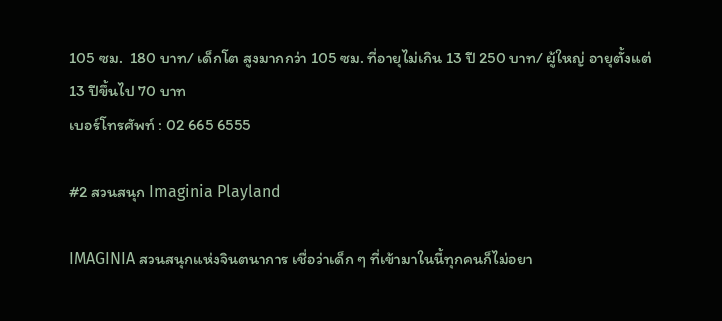105 ซม.  180 บาท/ เด็กโต สูงมากกว่า 105 ซม. ที่อายุไม่เกิน 13 ปี 250 บาท/ ผู้ใหญ่ อายุตั้งแต่ 13 ปีขึ้นไป 70 บาท
เบอร์โทรศัพท์ : 02 665 6555

#2 สวนสนุก Imaginia Playland

IMAGINIA สวนสนุกแห่งจินตนาการ เชื่อว่าเด็ก ๆ ที่เข้ามาในนี้ทุกคนก็ไม่อยา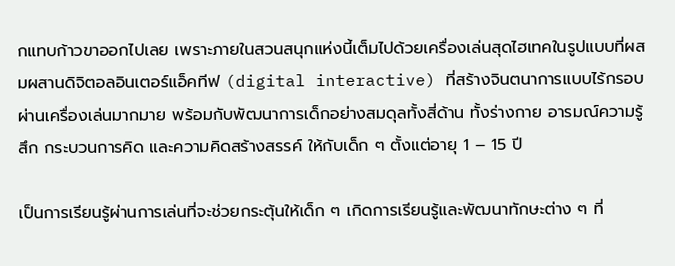กแทบก้าวขาออกไปเลย เพราะภายในสวนสนุกแห่งนี้เต็มไปด้วยเครื่องเล่นสุดไฮเทคในรูปแบบที่ผสมผสานดิจิตอลอินเตอร์แอ็คทีฟ (digital interactive) ที่สร้างจินตนาการแบบไร้กรอบผ่านเครื่องเล่นมากมาย พร้อมกับพัฒนาการเด็กอย่างสมดุลทั้งสี่ด้าน ทั้งร่างกาย อารมณ์ความรู้สึก กระบวนการคิด และความคิดสร้างสรรค์ ให้กับเด็ก ๆ ตั้งแต่อายุ 1 – 15 ปี

เป็นการเรียนรู้ผ่านการเล่นที่จะช่วยกระตุ้นให้เด็ก ๆ เกิดการเรียนรู้และพัฒนาทักษะต่าง ๆ ที่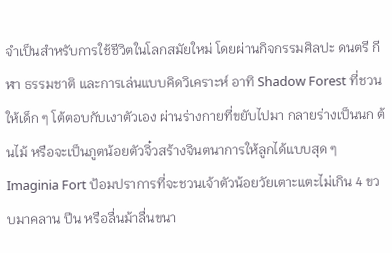จำเป็นสำหรับการใช้ชีวิตในโลกสมัยใหม่ โดยผ่านกิจกรรมศิลปะ ดนตรี กีฬา ธรรมชาติ และการเล่นแบบคิดวิเคราะห์ อาทิ Shadow Forest ที่ชวนให้เด็ก ๆ โต้ตอบกับเงาตัวเอง ผ่านร่างกายที่ขยับไปมา กลายร่างเป็นนก ต้นไม้ หรือจะเป็นภูตน้อยตัวจิ๋วสร้างจินตนาการให้ลูกได้แบบสุด ๆ Imaginia Fort ป้อมปราการที่จะชวนเจ้าตัวน้อยวัยเตาะแตะไม่เกิน 4 ขวบมาคลาน ปีน หรือลื่นม้าลื่นขนา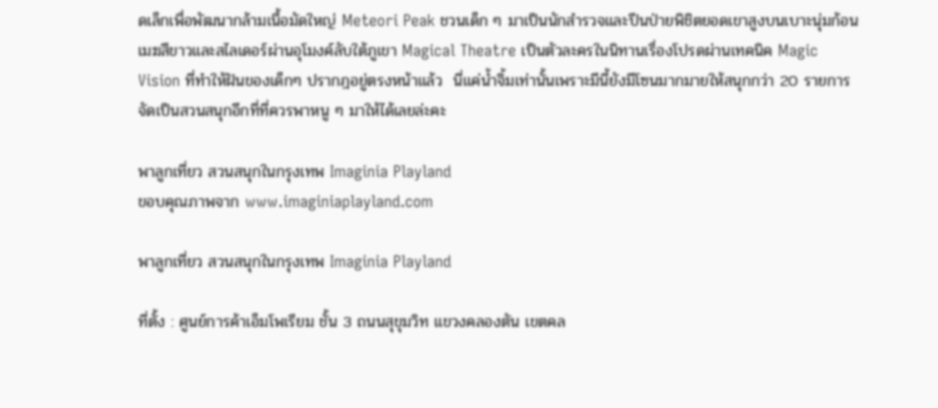ดเล็กเพื่อพัฒนากล้ามเนื้อมัดใหญ่ Meteori Peak ชวนเด็ก ๆ มาเป็นนักสำรวจและปีนป่ายพิชิตยอดเขาสูงบนเบาะนุ่มก้อนเมฆสีขาวและสไลเดอร์ผ่านอุโมงค์ลับใต้ภูเขา Magical Theatre เป็นตัวละครในนิทานเรื่องโปรดผ่านเทคนิค Magic Vision ที่ทำให้ฝันของเด็กๆ ปรากฎอยู่ตรงหน้าแล้ว  นี่แค่น้ำจิ้มเท่านั้นเพราะมีนี้ยังมีโซนมากมายให้สนุกกว่า 20 รายการ จัดเป็นสวนสนุกอีกที่ที่ควรพาหนู ๆ มาให้ได้เลยล่ะคะ

พาลูกเที่ยว สวนสนุกในกรุงเทพ Imaginia Playland
ขอบคุณภาพจาก www.imaginiaplayland.com

พาลูกเที่ยว สวนสนุกในกรุงเทพ Imaginia Playland

ที่ตั้ง : ศูนย์การค้าเอ็มโพเรียม ชั้น 3 ถนนสุขุมวิท แขวงคลองตัน เขตคล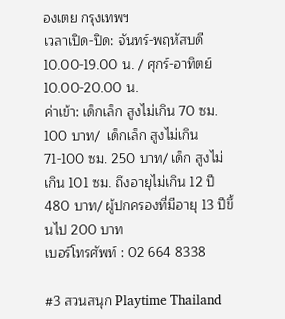องเตย กรุงเทพฯ
เวลาเปิด-ปิด: จันทร์-พฤหัสบดี 10.00-19.00 น. / ศุกร์-อาทิตย์ 10.00-20.00 น.
ค่าเข้า: เด็กเล็ก สูงไม่เกิน 70 ซม. 100 บาท/  เด็กเล็ก สูงไม่เกิน 71-100 ซม. 250 บาท/ เด็ก สูงไม่เกิน 101 ซม. ถึงอายุไม่เกิน 12 ปี 480 บาท/ ผู้ปกครองที่มีอายุ 13 ปีขึ้นไป 200 บาท
เบอร์โทรศัพท์ : 02 664 8338

#3 สวนสนุก Playtime Thailand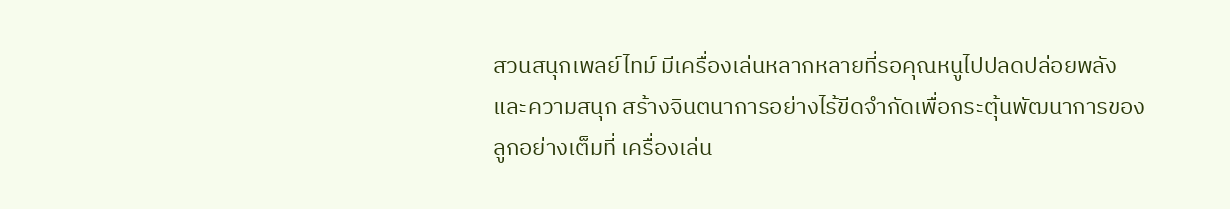สวนสนุกเพลย์ไทม์ มีเครื่องเล่นหลากหลายที่รอคุณหนูไปปลดปล่อยพลัง และความสนุก สร้างจินตนาการอย่างไร้ขีดจำกัดเพื่อกระตุ้นพัฒนาการของลูกอย่างเต็มที่ เครื่องเล่น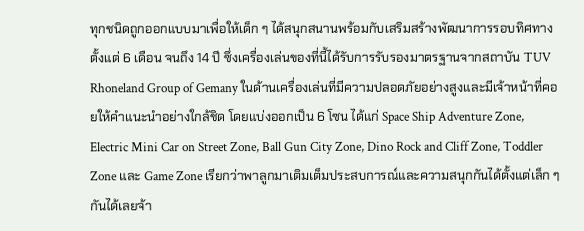ทุกชนิดถูกออกแบบมาเพื่อให้เด็ก ๆ ได้สนุกสนานพร้อมกับเสริมสร้างพัฒนาการรอบทิศทาง ตั้งแต่ 6 เดือน จนถึง 14 ปี ซึ่งเครื่องเล่นของที่นี้ได้รับการรับรองมาตรฐานจากสถาบัน TUV Rhoneland Group of Gemany ในด้านเครื่องเล่นที่มีความปลอดภัยอย่างสูงและมีเจ้าหน้าที่คอยให้คำแนะนำอย่างใกล้ชิด โดยแบ่งออกเป็น 6 โซน ได้แก่ Space Ship Adventure Zone, Electric Mini Car on Street Zone, Ball Gun City Zone, Dino Rock and Cliff Zone, Toddler Zone และ Game Zone เรียกว่าพาลูกมาเติมเต็มประสบการณ์และความสนุกกันได้ตั้งแต่เล็ก ๆ กันได้เลยจ้า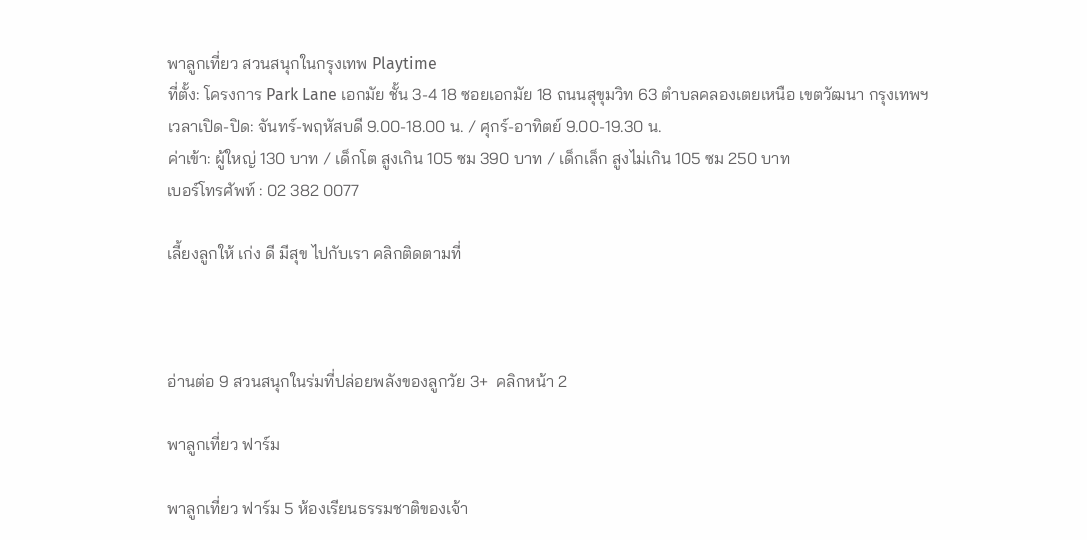พาลูกเที่ยว สวนสนุกในกรุงเทพ Playtime
ที่ตั้ง: โครงการ Park Lane เอกมัย ชั้น 3-4 18 ซอยเอกมัย 18 ถนนสุขุมวิท 63 ตำบลคลองเตยเหนือ เขตวัฒนา กรุงเทพฯ
เวลาเปิด-ปิด: จันทร์-พฤหัสบดี 9.00-18.00 น. / ศุกร์-อาทิตย์ 9.00-19.30 น.
ค่าเข้า: ผู้ใหญ่ 130 บาท / เด็กโต สูงเกิน 105 ซม 390 บาท / เด็กเล็ก สูงไม่เกิน 105 ซม 250 บาท
เบอร์โทรศัพท์ : 02 382 0077

เลี้ยงลูกให้ เก่ง ดี มีสุข ไปกับเรา คลิกติดตามที่



อ่านต่อ 9 สวนสนุกในร่มที่ปล่อยพลังของลูกวัย 3+  คลิกหน้า 2

พาลูกเที่ยว ฟาร์ม

พาลูกเที่ยว ฟาร์ม 5 ห้องเรียนธรรมชาติของเจ้า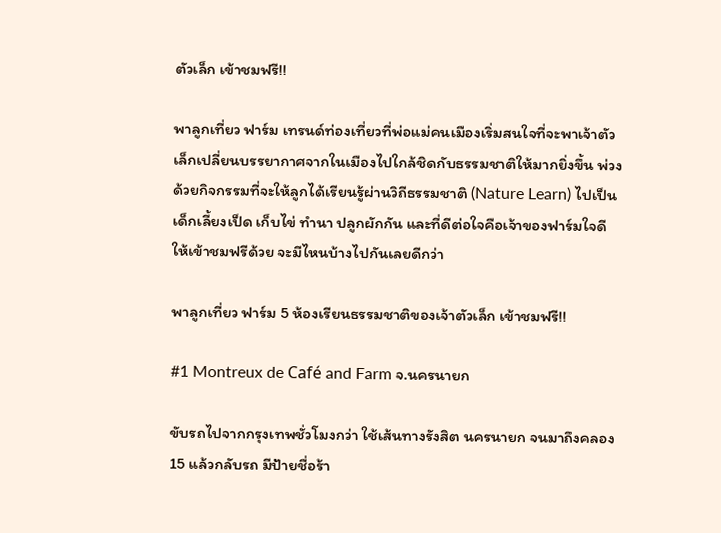ตัวเล็ก เข้าชมฟรี!!

พาลูกเที่ยว ฟาร์ม เทรนด์ท่องเที่ยวที่พ่อแม่คนเมืองเริ่มสนใจที่จะพาเจ้าตัวเล็กเปลี่ยนบรรยากาศจากในเมืองไปใกล้ชิดกับธรรมชาติให้มากยิ่งขึ้น พ่วงด้วยกิจกรรมที่จะให้ลูกได้เรียนรู้ผ่านวิถีธรรมชาติ (Nature Learn) ไปเป็นเด็กเลี้ยงเป็ด เก็บไข่ ทำนา ปลูกผักกัน และที่ดีต่อใจคือเจ้าของฟาร์มใจดี ให้เข้าชมฟรีด้วย จะมีไหนบ้างไปกันเลยดีกว่า

พาลูกเที่ยว ฟาร์ม 5 ห้องเรียนธรรมชาติของเจ้าตัวเล็ก เข้าชมฟรี!!

#1 Montreux de Café and Farm จ.นครนายก

ขับรถไปจากกรุงเทพชั่วโมงกว่า ใช้เส้นทางรังสิต นครนายก จนมาถึงคลอง 15 แล้วกลับรถ มีป้ายชื่อร้า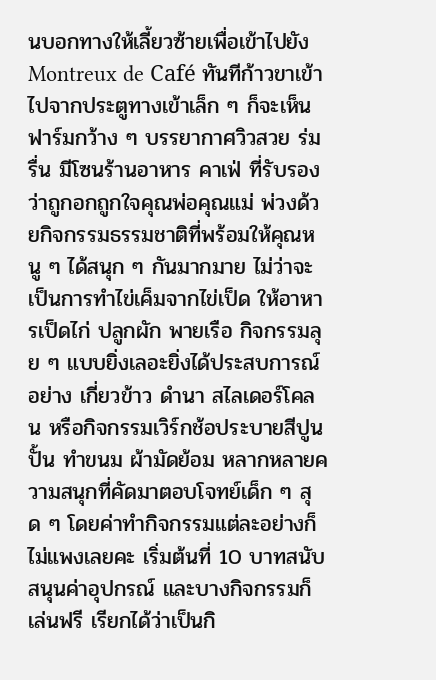นบอกทางให้เลี้ยวซ้ายเพื่อเข้าไปยัง Montreux de Café ทันทีก้าวขาเข้าไปจากประตูทางเข้าเล็ก ๆ ก็จะเห็นฟาร์มกว้าง ๆ บรรยากาศวิวสวย ร่มรื่น มีโซนร้านอาหาร คาเฟ่ ที่รับรองว่าถูกอกถูกใจคุณพ่อคุณแม่ พ่วงด้วยกิจกรรมธรรมชาติที่พร้อมให้คุณหนู ๆ ได้สนุก ๆ กันมากมาย ไม่ว่าจะเป็นการทำไข่เค็มจากไข่เป็ด ให้อาหารเป็ดไก่ ปลูกผัก พายเรือ กิจกรรมลุย ๆ แบบยิ่งเลอะยิ่งได้ประสบการณ์อย่าง เกี่ยวข้าว ดำนา สไลเดอร์โคลน หรือกิจกรรมเวิร์กช้อประบายสีปูนปั้น ทำขนม ผ้ามัดย้อม หลากหลายความสนุกที่คัดมาตอบโจทย์เด็ก ๆ สุด ๆ โดยค่าทำกิจกรรมแต่ละอย่างก็ไม่แพงเลยคะ เริ่มต้นที่ 10 บาทสนับสนุนค่าอุปกรณ์ และบางกิจกรรมก็เล่นฟรี เรียกได้ว่าเป็นกิ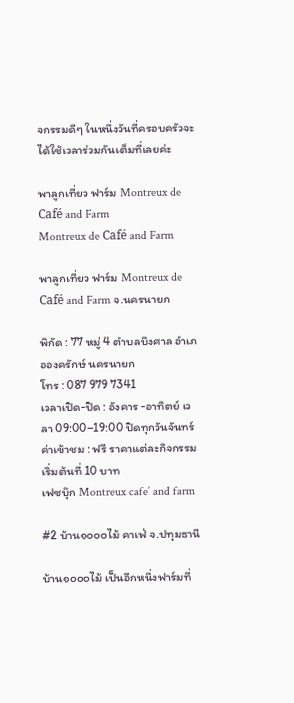จกรรมดีๆ ในหนึ่งวันที่ครอบครัวจะได้ใช้เวลาร่วมกันเต็มที่เลยค่ะ

พาลูกเที่ยว ฟาร์ม Montreux de Café and Farm
Montreux de Café and Farm

พาลูกเที่ยว ฟาร์ม Montreux de Café and Farm จ.นครนายก

พิกัด : 77 หมู่ 4 ตำบลบึงศาล อำเภอองครักษ์ นครนายก
โทร : 087 979 7341
เวลาเปิด-ปิด : อังคาร -อาทิตย์ เวลา 09:00–19:00 ปิดทุกวันจันทร์
ค่าเข้าชม : ฟรี ราคาแต่ละกิจกรรมเริ่มต้นที่ 10 บาท
เฟซบุ๊ก Montreux cafe’ and farm

#2 บ้าน๑๐๐๐ไม้ คาเฟ่ จ.ปทุมธานี

บ้าน๑๐๐๐ไม้ เป็นอีกหนึ่งฟาร์มที่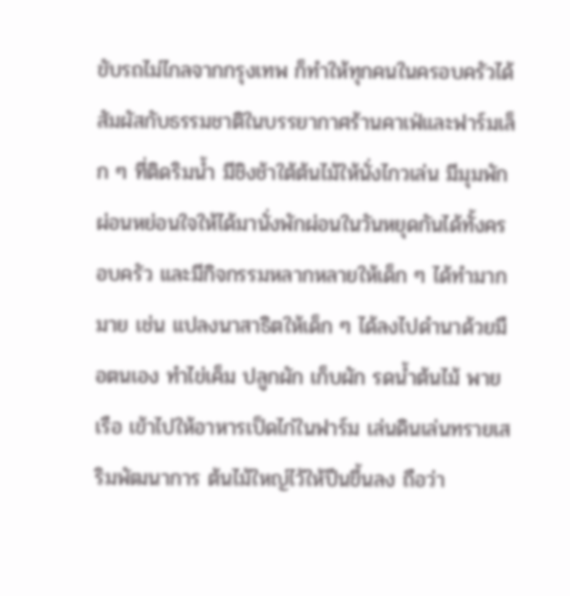ขับรถไม่ไกลจากกรุงเทพ ก็ทำให้ทุกคนในครอบครัวได้สัมผัสกับธรรมชาติในบรรยากาศร้านคาเฟ่และฟาร์มเล็ก ๆ ที่ติดริมน้ำ มีชิงช้าใต้ต้นไม้ให้นั่งไกวเล่น มีมุมพักผ่อนหย่อนใจให้ได้มานั่งพักผ่อนในวันหยุดกันได้ทั้งครอบครัว และมีกิจกรรมหลากหลายให้เด็ก ๆ ได้ทำมากมาย เช่น แปลงนาสาธิตให้เด็ก ๆ ได้ลงไปดำนาด้วยมือตนเอง ทำไข่เค็ม ปลูกผัก เก็บผัก รดน้ำต้นไม้ พายเรือ เข้าไปให้อาหารเป็ดไก่ในฟาร์ม เล่นดินเล่นทรายเสริมพัฒนาการ ต้นไม้ใหญ่ไว้ให้ปีนขึ้นลง ถือว่า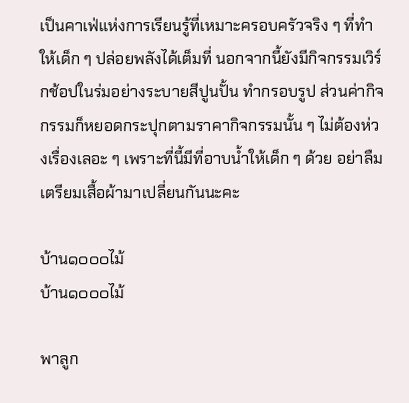เป็นคาเฟ่แห่งการเรียนรู้ที่เหมาะครอบครัวจริง ๆ ที่ทำให้เด็ก ๆ ปล่อยพลังได้เต็มที่ นอกจากนี้ยังมีกิจกรรมเวิร์กช้อปในร่มอย่างระบายสีปูนปั้น ทำกรอบรูป ส่วนค่ากิจกรรมก็หยอดกระปุกตามราคากิจกรรมนั้น ๆ ไม่ต้องห่วงเรื่องเลอะ ๆ เพราะที่นี้มีที่อาบน้ำให้เด็ก ๆ ด้วย อย่าลืมเตรียมเสื้อผ้ามาเปลี่ยนกันนะคะ

บ้าน๑๐๐๐ไม้
บ้าน๑๐๐๐ไม้

พาลูก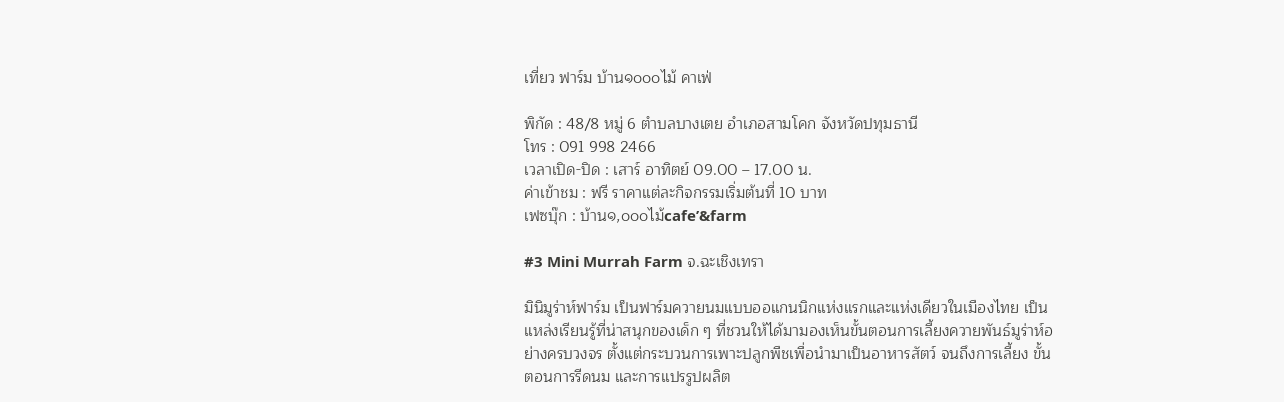เที่ยว ฟาร์ม บ้าน๑๐๐๐ไม้ คาเฟ่

พิกัด : 48/8 หมู่ 6 ตำบลบางเตย อำเภอสามโคก จังหวัดปทุมธานี
โทร : 091 998 2466
เวลาเปิด-ปิด : เสาร์ อาทิตย์ 09.00 – 17.00 น.
ค่าเข้าชม : ฟรี ราคาแต่ละกิจกรรมเริ่มต้นที่ 10 บาท
เฟซบุ๊ก : บ้าน๑,๐๐๐ไม้cafe’&farm

#3 Mini Murrah Farm จ.ฉะเชิงเทรา

มินิมูร่าห์ฟาร์ม เป็นฟาร์มควายนมแบบออแกนนิกแห่งแรกและแห่งเดียวในเมืองไทย เป็นแหล่งเรียนรู้ที่น่าสนุกของเด็ก ๆ ที่ชวนให้ได้มามองเห็นขั้นตอนการเลี้ยงควายพันธ์มูร่าห์อย่างครบวงจร ตั้งแต่กระบวนการเพาะปลูกพืชเพื่อนำมาเป็นอาหารสัตว์ จนถึงการเลี้ยง ขั้นตอนการรีดนม และการแปรรูปผลิต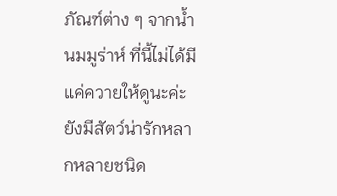ภัณฑ์ต่าง ๆ จากน้ำนมมูร่าห์ ที่นี้ไม่ได้มีแค่ควายให้ดูนะค่ะ ยังมีสัตว์น่ารักหลากหลายชนิด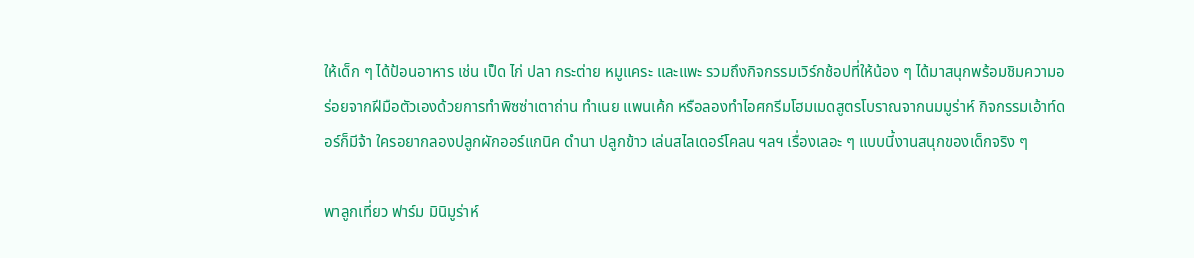ให้เด็ก ๆ ได้ป้อนอาหาร เช่น เป็ด ไก่ ปลา กระต่าย หมูแคระ และแพะ รวมถึงกิจกรรมเวิร์กช้อปที่ให้น้อง ๆ ได้มาสนุกพร้อมชิมความอร่อยจากฝีมือตัวเองด้วยการทำพิซซ่าเตาถ่าน ทำเนย แพนเค้ก หรือลองทำไอศกรีมโฮมเมดสูตรโบราณจากนมมูร่าห์ กิจกรรมเอ้าท์ดอร์ก็มีจ้า ใครอยากลองปลูกผักออร์แกนิค ดำนา ปลูกข้าว เล่นสไลเดอร์โคลน ฯลฯ เรื่องเลอะ ๆ แบบนี้งานสนุกของเด็กจริง ๆ

พาลูกเที่ยว ฟาร์ม มินิมูร่าห์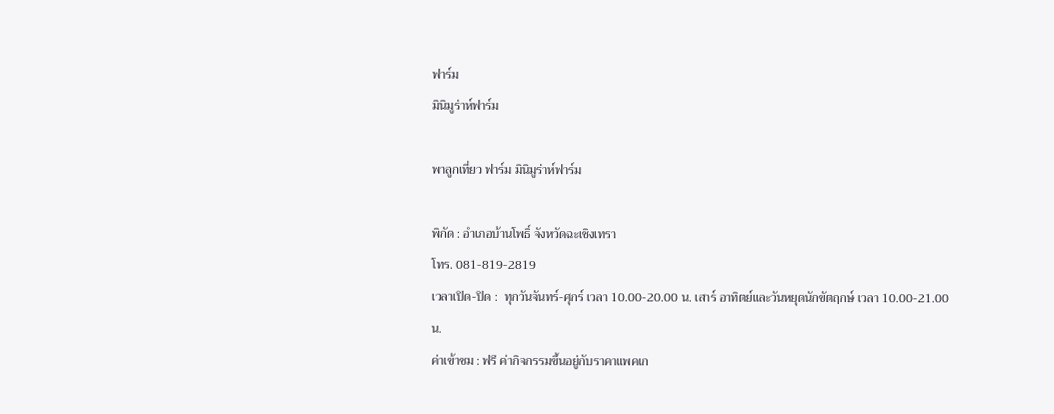ฟาร์ม
มินิมูร่าห์ฟาร์ม

พาลูกเที่ยว ฟาร์ม มินิมูร่าห์ฟาร์ม

พิกัด : อำเภอบ้านโพธิ์ จังหวัดฉะเชิงเทรา
โทร. 081-819-2819
เวลาเปิด-ปิด :  ทุกวันจันทร์-ศุกร์ เวลา 10.00-20.00 น. เสาร์ อาทิตย์และวันหยุดนักขัตฤกษ์ เวลา 10.00-21.00 น.
ค่าเข้าชม : ฟรี ค่ากิจกรรมขึ้นอยู่กับราคาแพคเก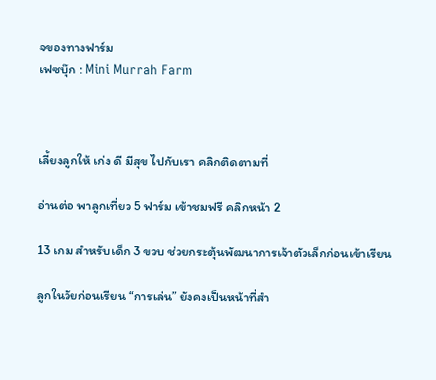จของทางฟาร์ม
เฟซบุ๊ก : Mini Murrah Farm



เลี้ยงลูกให้ เก่ง ดี มีสุข ไปกับเรา คลิกติดตามที่

อ่านต่อ พาลูกเที่ยว 5 ฟาร์ม เข้าชมฟรี คลิกหน้า 2

13 เกม สำหรับเด็ก 3 ขวบ ช่วยกระตุ้นพัฒนาการเจ้าตัวเล็กก่อนเข้าเรียน

ลูกในวัยก่อนเรียน “การเล่น” ยังคงเป็นหน้าที่สำ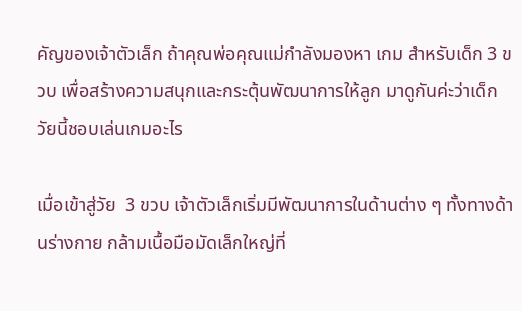คัญของเจ้าตัวเล็ก ถ้าคุณพ่อคุณแม่กำลังมองหา เกม สำหรับเด็ก 3 ขวบ เพื่อสร้างความสนุกและกระตุ้นพัฒนาการให้ลูก มาดูกันค่ะว่าเด็กวัยนี้ชอบเล่นเกมอะไร

เมื่อเข้าสู่วัย  3 ขวบ เจ้าตัวเล็กเริ่มมีพัฒนาการในด้านต่าง ๆ ทั้งทางด้านร่างกาย กล้ามเนื้อมือมัดเล็กใหญ่ที่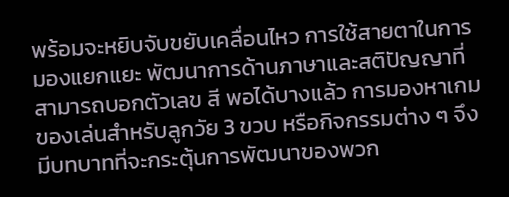พร้อมจะหยิบจับขยับเคลื่อนไหว การใช้สายตาในการมองแยกแยะ พัฒนาการด้านภาษาและสติปัญญาที่สามารถบอกตัวเลข สี พอได้บางแล้ว การมองหาเกม ของเล่นสำหรับลูกวัย 3 ขวบ หรือกิจกรรมต่าง ๆ จึงมีบทบาทที่จะกระตุ้นการพัฒนาของพวก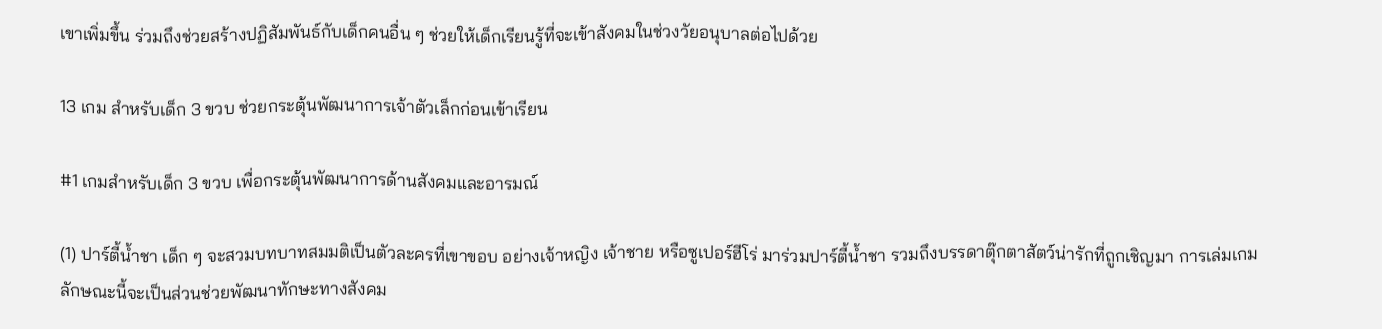เขาเพิ่มขึ้น ร่วมถึงช่วยสร้างปฏิสัมพันธ์กับเด็กคนอื่น ๆ ช่วยให้เด็กเรียนรู้ที่จะเข้าสังคมในช่วงวัยอนุบาลต่อไปด้วย

13 เกม สำหรับเด็ก 3 ขวบ ช่วยกระตุ้นพัฒนาการเจ้าตัวเล็กก่อนเข้าเรียน

#1 เกมสำหรับเด็ก 3 ขวบ เพื่อกระตุ้นพัฒนาการด้านสังคมและอารมณ์

(1) ปาร์ตี้น้ำชา เด็ก ๆ จะสวมบทบาทสมมติเป็นตัวละครที่เขาขอบ อย่างเจ้าหญิง เจ้าชาย หรือซูเปอร์ฮีโร่ มาร่วมปาร์ตี้น้ำชา รวมถึงบรรดาตุ๊กตาสัตว์น่ารักที่ถูกเชิญมา การเล่มเกมลักษณะนี้จะเป็นส่วนช่วยพัฒนาทักษะทางสังคม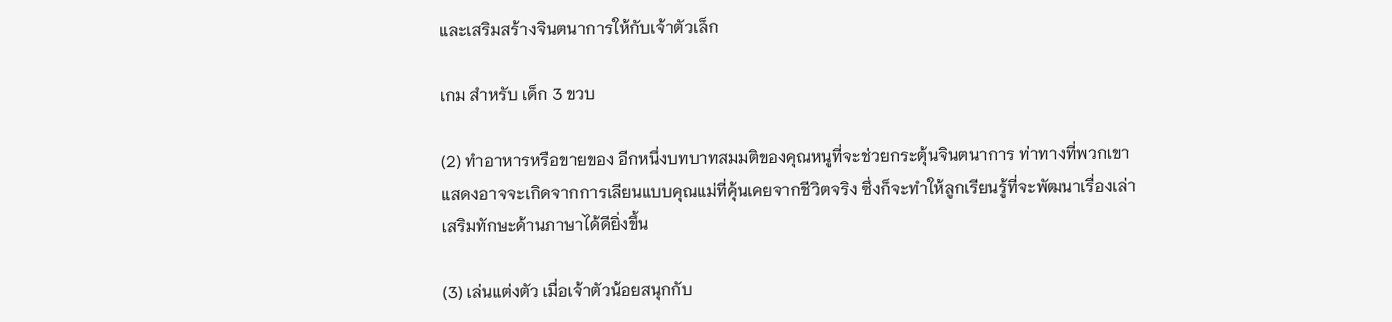และเสริมสร้างจินตนาการให้กับเจ้าตัวเล็ก

เกม สำหรับ เด็ก 3 ขวบ

(2) ทำอาหารหรือขายของ อีกหนึ่งบทบาทสมมติของคุณหนูที่จะช่วยกระตุ้นจินตนาการ ท่าทางที่พวกเขาแสดงอาจจะเกิดจากการเลียนแบบคุณแม่ที่คุ้นเคยจากชีวิตจริง ซึ่งก็จะทำให้ลูกเรียนรู้ที่จะพัฒนาเรื่องเล่า เสริมทักษะด้านภาษาได้ดียิ่งขึ้น

(3) เล่นแต่งตัว เมื่อเจ้าตัวน้อยสนุกกับ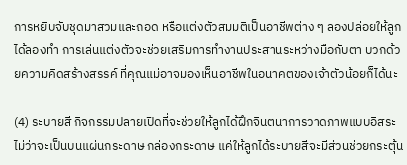การหยิบจับชุดมาสวมและถอด หรือแต่งตัวสมมติเป็นอาชีพต่าง ๆ ลองปล่อยให้ลูกได้ลองทำ การเล่นแต่งตัวจะช่วยเสริมการทำงานประสานระหว่างมือกับตา บวกด้วยความคิดสร้างสรรค์ ที่คุณแม่อาจมองเห็นอาชีพในอนาคตของเจ้าตัวน้อยก็ได้นะ

(4) ระบายสี กิจกรรมปลายเปิดที่จะช่วยให้ลูกได้ฝึกจินตนาการวาดภาพแบบอิสระ ไม่ว่าจะเป็นบนแผ่นกระดาษ กล่องกระดาษ แค่ให้ลูกได้ระบายสีจะมีส่วนช่วยกระตุ้น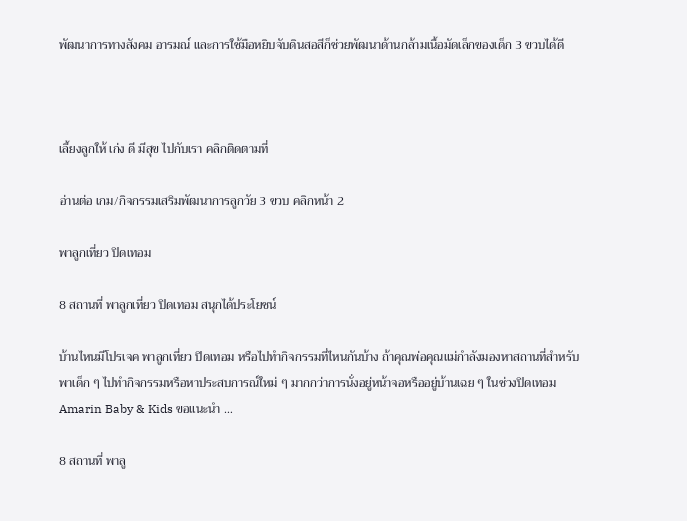พัฒนาการทางสังคม อารมณ์ และการใช้มือหยิบจับดินสอสีก็ช่วยพัฒนาด้านกล้ามเนื้อมัดเล็กของเด็ก 3 ขวบได้ดี



เลี้ยงลูกให้ เก่ง ดี มีสุข ไปกับเรา คลิกติดตามที่

อ่านต่อ เกม/กิจกรรมเสริมพัฒนาการลูกวัย 3 ขวบ คลิกหน้า 2

พาลูกเที่ยว ปิดเทอม

8 สถานที่ พาลูกเที่ยว ปิดเทอม สนุกได้ประโยชน์

บ้านไหนมีโปรเจค พาลูกเที่ยว ปิดเทอม หรือไปทำกิจกรรมที่ไหนกันบ้าง ถ้าคุณพ่อคุณแม่กำลังมองหาสถานที่สำหรับพาเด็ก ๆ ไปทำกิจกรรมหรือหาประสบการณ์ใหม่ ๆ มากกว่าการนั่งอยู่หน้าจอหรืออยู่บ้านเฉย ๆ ในช่วงปิดเทอม Amarin Baby & Kids ขอแนะนำ …

8 สถานที่ พาลู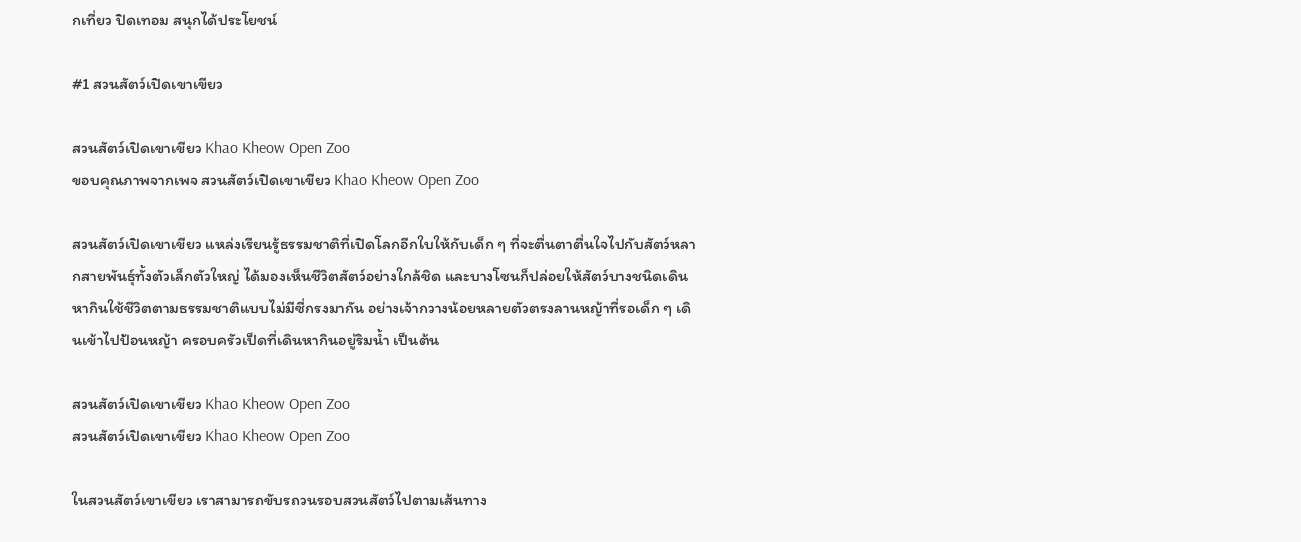กเที่ยว ปิดเทอม สนุกได้ประโยชน์

#1 สวนสัตว์เปิดเขาเขียว

สวนสัตว์เปิดเขาเขียว Khao Kheow Open Zoo
ขอบคุณภาพจากเพจ สวนสัตว์เปิดเขาเขียว Khao Kheow Open Zoo

สวนสัตว์เปิดเขาเขียว แหล่งเรียนรู้ธรรมชาติที่เปิดโลกอีกใบให้กับเด็ก ๆ ที่จะตื่นตาตื่นใจไปกับสัตว์หลากสายพันธุ์ทั้งตัวเล็กตัวใหญ่ ได้มองเห็นชีวิตสัตว์อย่างใกล้ชิด และบางโซนก็ปล่อยให้สัตว์บางชนิดเดินหากินใช้ชีวิตตามธรรมชาติแบบไม่มีซี่กรงมากัน อย่างเจ้ากวางน้อยหลายตัวตรงลานหญ้าที่รอเด็ก ๆ เดินเข้าไปป้อนหญ้า ครอบครัวเป็ดที่เดินหากินอยู่ริมน้ำ เป็นต้น

สวนสัตว์เปิดเขาเขียว Khao Kheow Open Zoo
สวนสัตว์เปิดเขาเขียว Khao Kheow Open Zoo

ในสวนสัตว์เขาเขียว เราสามารถขับรถวนรอบสวนสัตว์ไปตามเส้นทาง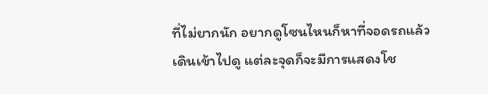ที่ไม่ยากนัก อยากดูโซนไหนก็หาที่จอดรถแล้วเดินเข้าไปดู แต่ละจุดก็จะมีการแสดงโช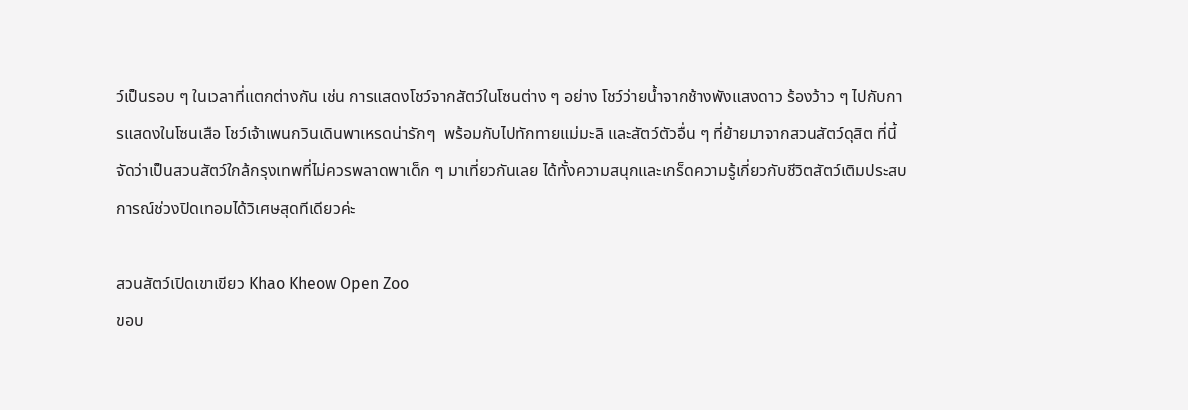ว์เป็นรอบ ๆ ในเวลาที่แตกต่างกัน เช่น การแสดงโชว์จากสัตว์ในโซนต่าง ๆ อย่าง โชว์ว่ายน้ำจากช้างพังแสงดาว ร้องว้าว ๆ ไปกับการแสดงในโซนเสือ โชว์เจ้าเพนกวินเดินพาเหรดน่ารักๆ  พร้อมกับไปทักทายแม่มะลิ และสัตว์ตัวอื่น ๆ ที่ย้ายมาจากสวนสัตว์ดุสิต ที่นี้จัดว่าเป็นสวนสัตว์ใกล้กรุงเทพที่ไม่ควรพลาดพาเด็ก ๆ มาเที่ยวกันเลย ได้ทั้งความสนุกและเกร็ดความรู้เกี่ยวกับชีวิตสัตว์เติมประสบการณ์ช่วงปิดเทอมได้วิเศษสุดทีเดียวค่ะ

สวนสัตว์เปิดเขาเขียว Khao Kheow Open Zoo
ขอบ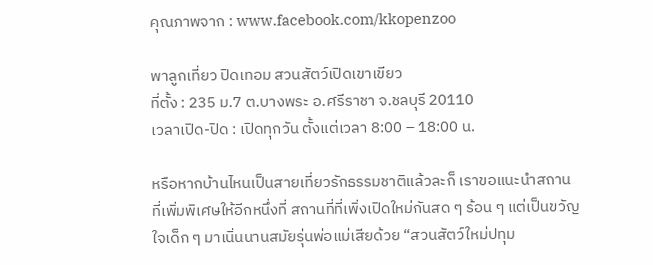คุณภาพจาก : www.facebook.com/kkopenzoo

พาลูกเที่ยว ปิดเทอม สวนสัตว์เปิดเขาเขียว
ที่ตั้ง : 235 ม.7 ต.บางพระ อ.ศรีราชา จ.ชลบุรี 20110
เวลาเปิด-ปิด : เปิดทุกวัน ตั้งแต่เวลา 8:00 – 18:00 น.

หรือหากบ้านไหนเป็นสายเที่ยวรักธรรมชาติแล้วละก็ เราขอแนะนำสถานที่เพิ่มพิเศษให้อีกหนึ่งที่ สถานที่ที่เพิ่งเปิดใหม่กันสด ๆ ร้อน ๆ แต่เป็นขวัญใจเด็ก ๆ มาเนิ่นนานสมัยรุ่นพ่อแม่เสียด้วย “สวนสัตว์ใหม่ปทุม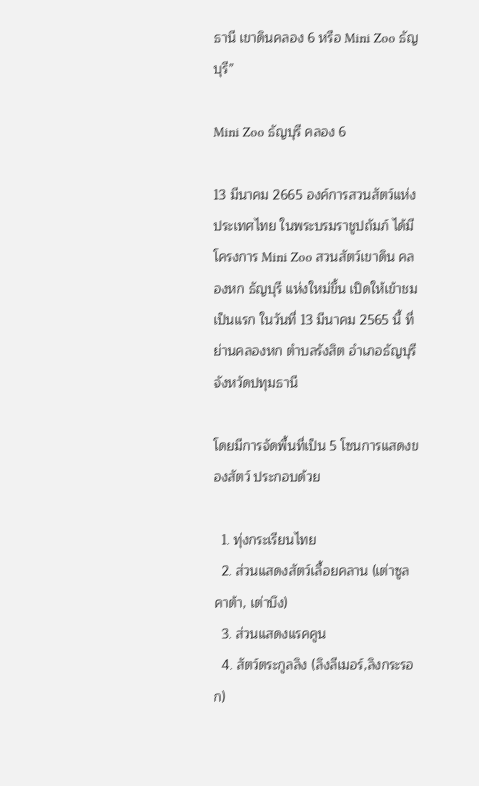ธานี เขาดินคลอง 6 หรือ Mini Zoo ธัญบุรี”

Mini Zoo ธัญบุรี คลอง 6

13 มีนาคม 2665 องค์การสวนสัตว์แห่งประเทศไทย ในพระบรมราชูปถัมภ์ ได้มีโครงการ Mini Zoo สวนสัตว์เขาดิน คลองหก ธัญบุรี แห่งใหม่ขึ้น เปิดให้เข้าชมเป็นแรก ในวันที่ 13 มีนาคม 2565 นี้ ที่ย่านคลองหก ตำบลรังสิต อำเภอธัญบุรี จังหวัดปทุมธานี

โดยมีการจัดพื้นที่เป็น 5 โซนการแสดงของสัตว์ ประกอบด้วย

  1. ทุ่งกระเรียนไทย
  2. ส่วนแสดงสัตว์เลื้อยคลาน (เต่าซูลคาต้า, เต่าบึง)
  3. ส่วนแสดงแรคคูน
  4. สัตว์ตระกูลลิง (ลิงลีเมอร์,ลิงกระรอก)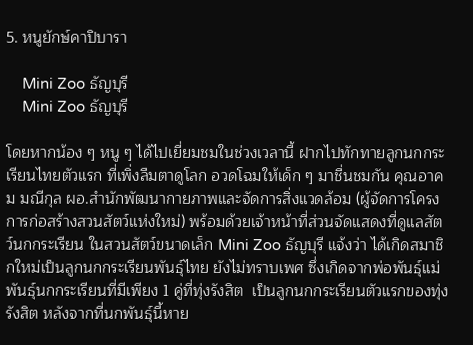5. หนูยักษ์คาปิบารา

    Mini Zoo ธัญบุรี
    Mini Zoo ธัญบุรี

โดยหากน้อง ๆ หนู ๆ ได้ไปเยี่ยมชมในช่วงเวลานี้ ฝากไปทักทายลูกนกกระเรียนไทยตัวแรก ที่เพิ่งลืมตาดูโลก อวดโฉมให้เด็ก ๆ มาชื่นชมกัน คุณอาคม มณีกุล ผอ.สำนักพัฒนากายภาพและจัดการสิ่งแวดล้อม (ผู้จัดการโครงการก่อสร้างสวนสัตว์แห่งใหม่) พร้อมด้วยเจ้าหน้าที่ส่วนจัดแสดงที่ดูแลสัตว์นกกระเรียน ในสวนสัตว์ขนาดเล็ก Mini Zoo ธัญบุรี แจ้งว่า ได้เกิดสมาชิกใหม่เป็นลูกนกกระเรียนพันธุ์ไทย ยังไม่ทราบเพศ ซึ่งเกิดจากพ่อพันธุ์แม่พันธุ์นกกระเรียนที่มีเพียง 1 คู่ที่ทุ่งรังสิต  เป็นลูกนกกระเรียนตัวแรกของทุ่งรังสิต หลังจากที่นกพันธุ์นี้หาย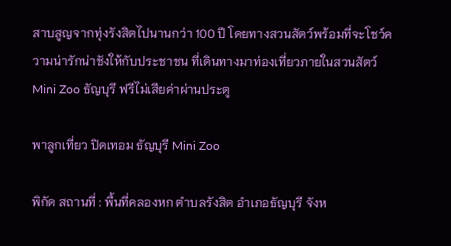สาบสูญจากทุ่งรังสิตไปนานกว่า 100 ปี โดยทางสวนสัตว์พร้อมที่จะโชว์ความน่ารักน่าชังให้กับประชาชน ที่เดินทางมาท่องเที่ยวภายในสวนสัตว์ Mini Zoo ธัญบุรี ฟรีไม่เสียค่าผ่านประตู

พาลูกเที่ยว ปิดเทอม ธัญบุรี Mini Zoo

พิกัด สถานที่ : พื้นที่คลองหก ตำบลรังสิต อำเภอธัญบุรี จังห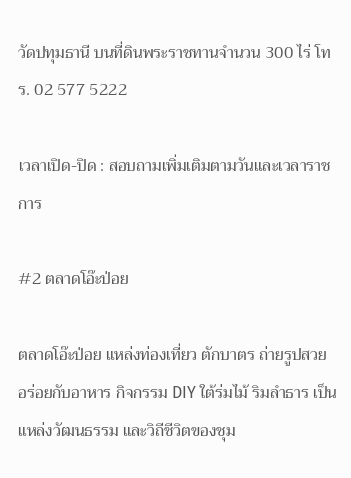วัดปทุมธานี บนที่ดินพระราชทานจำนวน 300 ไร่ โทร. 02 577 5222

เวลาเปิด-ปิด : สอบถามเพิ่มเติมตามวันและเวลาราชการ

#2 ตลาดโอ๊ะป่อย

ตลาดโอ๊ะป่อย แหล่งท่องเที่ยว ตักบาตร ถ่ายรูปสวย อร่อยกับอาหาร กิจกรรม DIY ใต้ร่มไม้ ริมลำธาร เป็นแหล่งวัฒนธรรม และวิถีชีวิตของชุม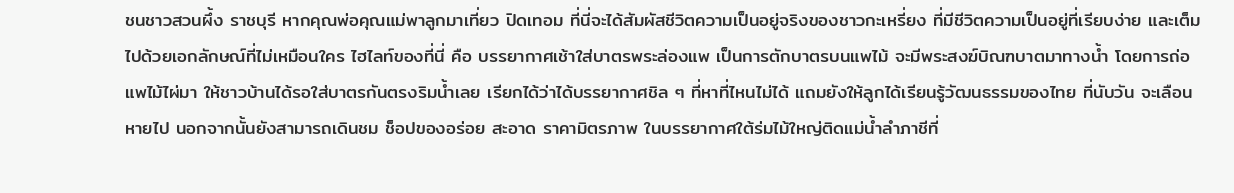ชนชาวสวนผึ้ง ราชบุรี หากคุณพ่อคุณแม่พาลูกมาเที่ยว ปิดเทอม ที่นี่จะได้สัมผัสชีวิตความเป็นอยู่จริงของชาวกะเหรี่ยง ที่มีชีวิตความเป็นอยู่ที่เรียบง่าย และเต็มไปด้วยเอกลักษณ์ที่ไม่เหมือนใคร ไฮไลท์ของที่นี่ คือ บรรยากาศเช้าใส่บาตรพระล่องแพ เป็นการตักบาตรบนแพไม้ จะมีพระสงฆ์บิณฑบาตมาทางน้ำ โดยการถ่อแพไม้ไผ่มา ให้ชาวบ้านได้รอใส่บาตรกันตรงริมน้ำเลย เรียกได้ว่าได้บรรยากาศชิล ๆ ที่หาที่ไหนไม่ได้ แถมยังให้ลูกได้เรียนรู้วัฒนธรรมของไทย ที่นับวัน จะเลือนหายไป นอกจากนั้นยังสามารถเดินชม ช็อปของอร่อย สะอาด ราคามิตรภาพ ในบรรยากาศใต้ร่มไม้ใหญ่ติดแม่น้ำลำภาชีที่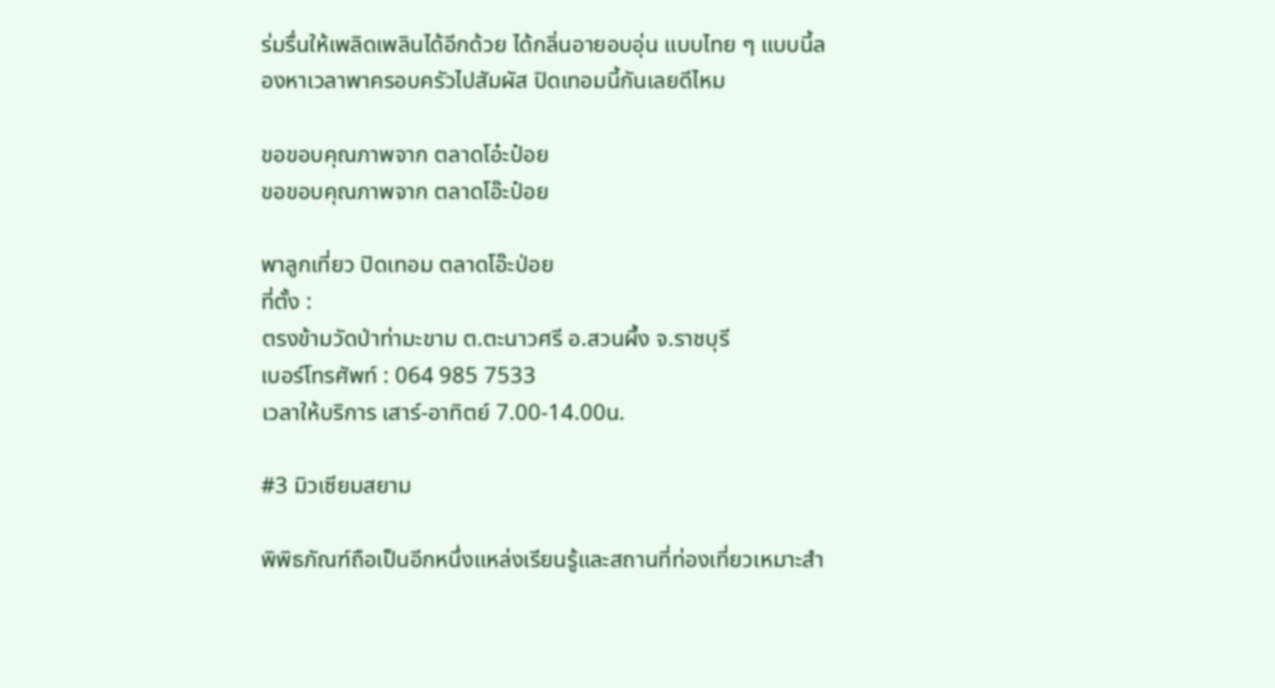ร่มรื่นให้เพลิดเพลินได้อีกด้วย ได้กลิ่นอายอบอุ่น แบบไทย ๆ แบบนี้ลองหาเวลาพาครอบครัวไปสัมผัส ปิดเทอมนี้กันเลยดีไหม

ขอขอบคุณภาพจาก ตลาดโอ๋ะป๋อย
ขอขอบคุณภาพจาก ตลาดโอ๊ะป๋อย

พาลูกเที่ยว ปิดเทอม ตลาดโอ๊ะป่อย
ที่ตั้ง :
ตรงข้ามวัดป่าท่ามะขาม ต.ตะนาวศรี อ.สวนผึ้ง จ.ราชบุรี
เบอร์โทรศัพท์ : 064 985 7533
เวลาให้บริการ เสาร์-อาทิตย์ 7.00-14.00น.

#3 มิวเซียมสยาม

พิพิธภัณฑ์ถือเป็นอีกหนึ่งแหล่งเรียนรู้และสถานที่ท่องเที่ยวเหมาะสำ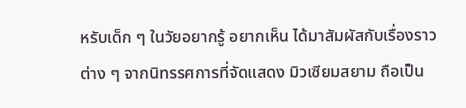หรับเด็ก ๆ ในวัยอยากรู้ อยากเห็น ได้มาสัมผัสกับเรื่องราวต่าง ๆ จากนิทรรศการที่จัดแสดง มิวเซียมสยาม ถือเป็น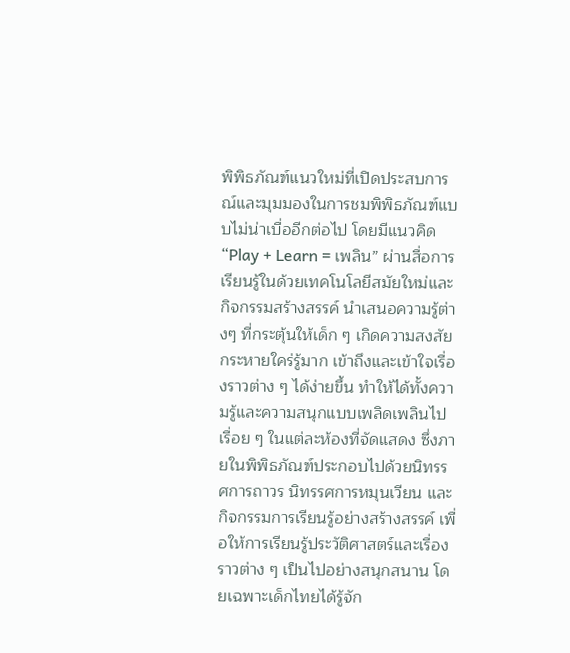พิพิธภัณฑ์แนวใหม่ที่เปิดประสบการณ์และมุมมองในการชมพิพิธภัณฑ์แบบไม่น่าเบื่ออีกต่อไป โดยมีแนวคิด “Play + Learn = เพลิน” ผ่านสื่อการเรียนรู้ในด้วยเทคโนโลยีสมัยใหม่และกิจกรรมสร้างสรรค์ นำเสนอความรู้ต่างๆ ที่กระตุ้นให้เด็ก ๆ เกิดความสงสัย กระหายใคร่รู้มาก เข้าถึงและเข้าใจเรื่องราวต่าง ๆ ได้ง่ายขึ้น ทำให้ได้ทั้งความรู้และความสนุกแบบเพลิดเพลินไปเรื่อย ๆ ในแต่ละห้องที่จัดแสดง ซึ่งภายในพิพิธภัณฑ์ประกอบไปด้วยนิทรรศการถาวร นิทรรศการหมุนเวียน และกิจกรรมการเรียนรู้อย่างสร้างสรรค์ เพื่อให้การเรียนรู้ประวัติศาสตร์และเรื่องราวต่าง ๆ เป็นไปอย่างสนุกสนาน โดยเฉพาะเด็กไทยได้รู้จัก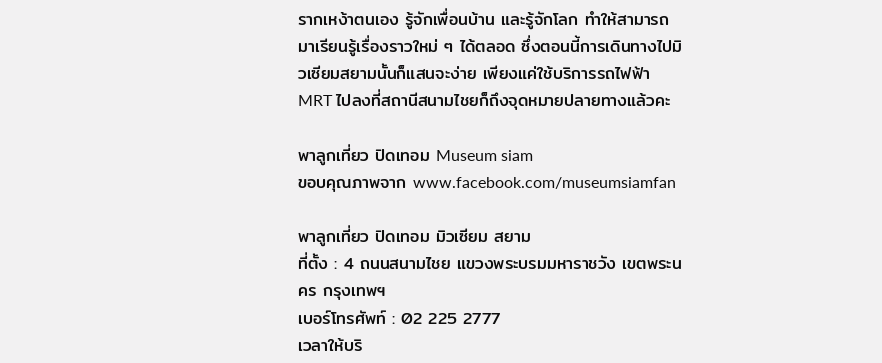รากเหง้าตนเอง รู้จักเพื่อนบ้าน และรู้จักโลก ทำให้สามารถมาเรียนรู้เรื่องราวใหม่ ๆ ได้ตลอด ซึ่งตอนนี้การเดินทางไปมิวเซียมสยามนั้นก็แสนจะง่าย เพียงแค่ใช้บริการรถไฟฟ้า MRT ไปลงที่สถานีสนามไชยก็ถึงจุดหมายปลายทางแล้วคะ

พาลูกเที่ยว ปิดเทอม Museum siam
ขอบคุณภาพจาก www.facebook.com/museumsiamfan

พาลูกเที่ยว ปิดเทอม มิวเซียม สยาม
ที่ตั้ง : 4 ถนนสนามไชย แขวงพระบรมมหาราชวัง เขตพระนคร กรุงเทพฯ
เบอร์โทรศัพท์ : 02 225 2777
เวลาให้บริ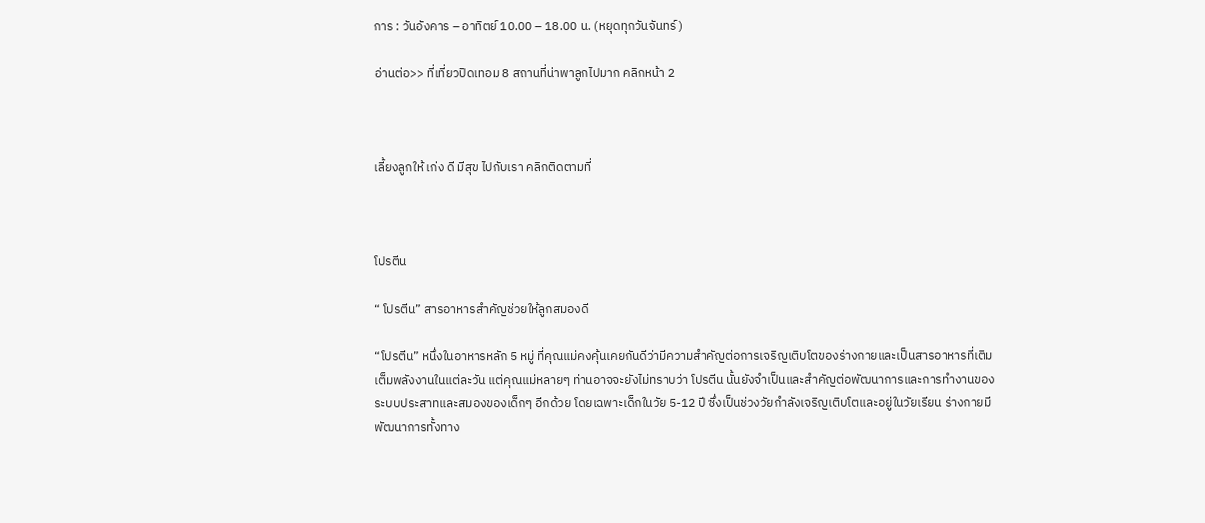การ : วันอังคาร – อาทิตย์ 10.00 – 18.00 น. (หยุดทุกวันจันทร์)

อ่านต่อ>> ที่เที่ยวปิดเทอม 8 สถานที่น่าพาลูกไปมาก คลิกหน้า 2



เลี้ยงลูกให้ เก่ง ดี มีสุข ไปกับเรา คลิกติดตามที่



โปรตีน

“ โปรตีน” สารอาหารสำคัญช่วยให้ลูกสมองดี

“โปรตีน” หนึ่งในอาหารหลัก 5 หมู่ ที่คุณแม่คงคุ้นเคยกันดีว่ามีความสำคัญต่อการเจริญเติบโตของร่างกายและเป็นสารอาหารที่เติมเต็มพลังงานในแต่ละวัน แต่คุณแม่หลายๆ ท่านอาจจะยังไม่ทราบว่า โปรตีน นั้นยังจำเป็นและสำคัญต่อพัฒนาการและการทำงานของระบบประสาทและสมองของเด็กๆ อีกด้วย โดยเฉพาะเด็กในวัย 5-12 ปี ซึ่งเป็นช่วงวัยกำลังเจริญเติบโตและอยู่ในวัยเรียน ร่างกายมีพัฒนาการทั้งทาง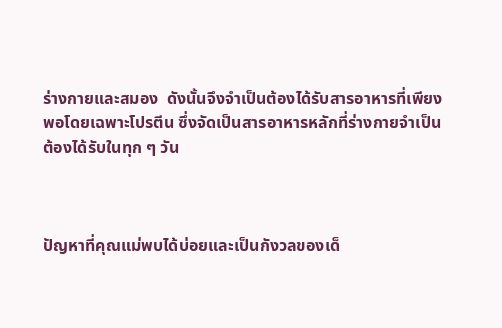ร่างกายและสมอง  ดังนั้นจึงจำเป็นต้องได้รับสารอาหารที่เพียงพอโดยเฉพาะโปรตีน ซึ่งจัดเป็นสารอาหารหลักที่ร่างกายจำเป็นต้องได้รับในทุก ๆ วัน



ปัญหาที่คุณแม่พบได้บ่อยและเป็นกังวลของเด็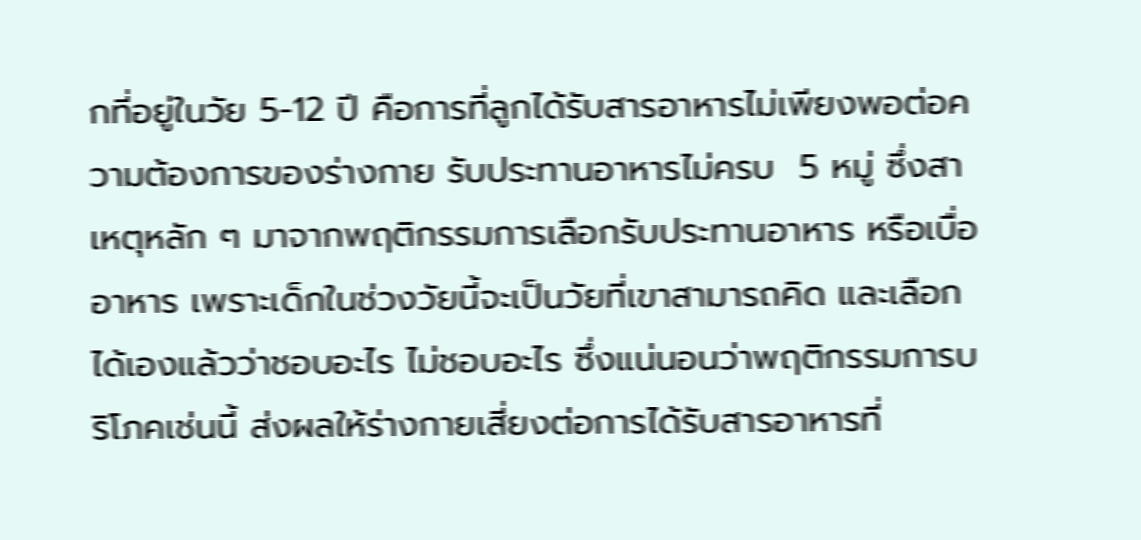กที่อยู่ในวัย 5-12 ปี คือการที่ลูกได้รับสารอาหารไม่เพียงพอต่อความต้องการของร่างกาย รับประทานอาหารไม่ครบ  5 หมู่ ซึ่งสาเหตุหลัก ๆ มาจากพฤติกรรมการเลือกรับประทานอาหาร หรือเบื่ออาหาร เพราะเด็กในช่วงวัยนี้จะเป็นวัยที่เขาสามารถคิด และเลือกได้เองแล้วว่าชอบอะไร ไม่ชอบอะไร ซึ่งแน่นอนว่าพฤติกรรมการบริโภคเช่นนี้ ส่งผลให้ร่างกายเสี่ยงต่อการได้รับสารอาหารที่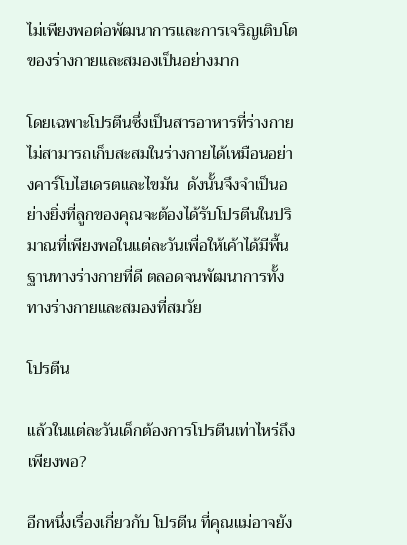ไม่เพียงพอต่อพัฒนาการและการเจริญเติบโตของร่างกายและสมองเป็นอย่างมาก

โดยเฉพาะโปรตีนซึ่งเป็นสารอาหารที่ร่างกายไม่สามารถเก็บสะสมในร่างกายได้เหมือนอย่างคาร์โบไฮเดรตและไขมัน  ดังนั้นจึงจำเป็นอย่างยิ่งที่ลูกของคุณจะต้องได้รับโปรตีนในปริมาณที่เพียงพอในแต่ละวันเพื่อให้เค้าได้มีพื้นฐานทางร่างกายที่ดี ตลอดจนพัฒนาการทั้งทางร่างกายและสมองที่สมวัย

โปรตีน

แล้วในแต่ละวันเด็กต้องการโปรตีนเท่าไหร่ถึงเพียงพอ?

อีกหนึ่งเรื่องเกี่ยวกับ โปรตีน ที่คุณแม่อาจยัง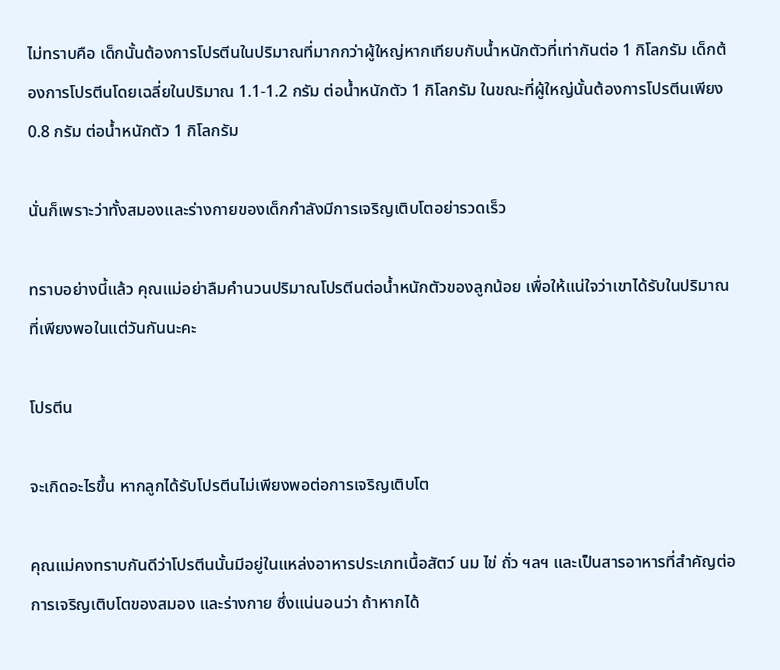ไม่ทราบคือ เด็กนั้นต้องการโปรตีนในปริมาณที่มากกว่าผู้ใหญ่หากเทียบกับน้ำหนักตัวที่เท่ากันต่อ 1 กิโลกรัม เด็กต้องการโปรตีนโดยเฉลี่ยในปริมาณ 1.1-1.2 กรัม ต่อน้ำหนักตัว 1 กิโลกรัม ในขณะที่ผู้ใหญ่นั้นต้องการโปรตีนเพียง 0.8 กรัม ต่อน้ำหนักตัว 1 กิโลกรัม

นั่นก็เพราะว่าทั้งสมองและร่างกายของเด็กกำลังมีการเจริญเติบโตอย่ารวดเร็ว

ทราบอย่างนี้แล้ว คุณแม่อย่าลืมคำนวนปริมาณโปรตีนต่อน้ำหนักตัวของลูกน้อย เพื่อให้แน่ใจว่าเขาได้รับในปริมาณที่เพียงพอในแต่วันกันนะคะ

โปรตีน

จะเกิดอะไรขึ้น หากลูกได้รับโปรตีนไม่เพียงพอต่อการเจริญเติบโต

คุณแม่คงทราบกันดีว่าโปรตีนนั้นมีอยู่ในแหล่งอาหารประเภทเนื้อสัตว์ นม ไข่ ถั่ว ฯลฯ และเป็นสารอาหารที่สำคัญต่อการเจริญเติบโตของสมอง และร่างกาย ซึ่งแน่นอนว่า ถ้าหากได้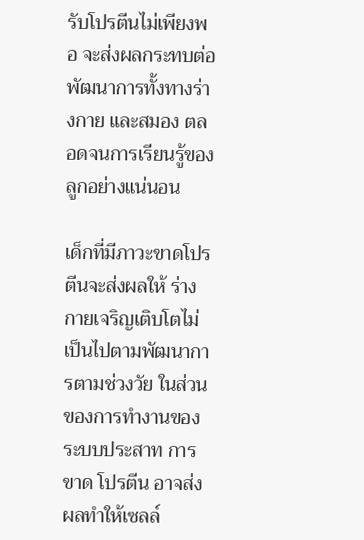รับโปรตีนไม่เพียงพอ จะส่งผลกระทบต่อพัฒนาการทั้งทางร่างกาย และสมอง ตลอดจนการเรียนรู้ของลูกอย่างแน่นอน

เด็กที่มีภาวะขาดโปรตีนจะส่งผลให้ ร่างกายเจริญเติบโตไม่เป็นไปตามพัฒนาการตามช่วงวัย ในส่วนของการทำงานของระบบประสาท การขาด โปรตีน อาจส่งผลทำให้เซลล์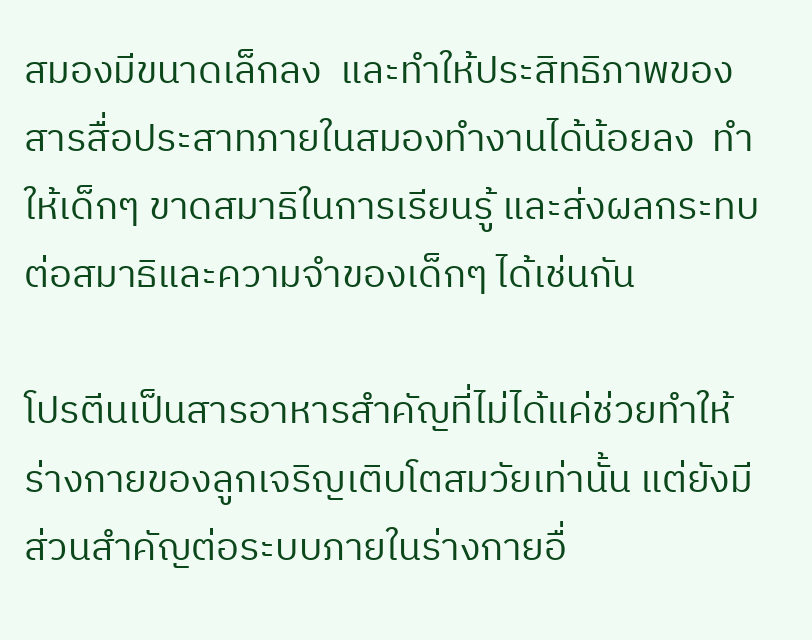สมองมีขนาดเล็กลง  และทำให้ประสิทธิภาพของสารสื่อประสาทภายในสมองทำงานได้น้อยลง  ทำให้เด็กๆ ขาดสมาธิในการเรียนรู้ และส่งผลกระทบต่อสมาธิและความจำของเด็กๆ ได้เช่นกัน

โปรตีนเป็นสารอาหารสำคัญที่ไม่ได้แค่ช่วยทำให้ร่างกายของลูกเจริญเติบโตสมวัยเท่านั้น แต่ยังมีส่วนสำคัญต่อระบบภายในร่างกายอื่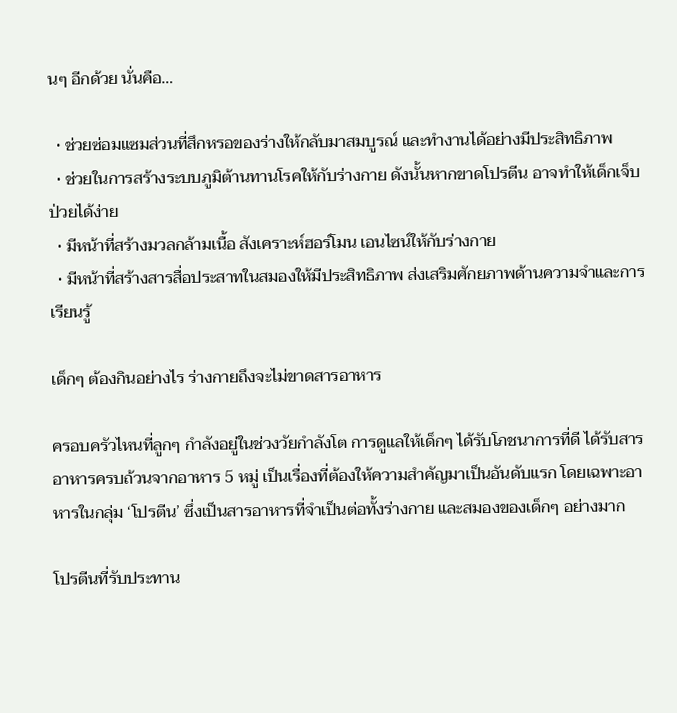นๆ อีกด้วย นั่นคือ…

  • ช่วยซ่อมแซมส่วนที่สึกหรอของร่างให้กลับมาสมบูรณ์ และทำงานได้อย่างมีประสิทธิภาพ
  • ช่วยในการสร้างระบบภูมิต้านทานโรคให้กับร่างกาย ดังนั้นหากขาดโปรตีน อาจทำให้เด็กเจ็บป่วยได้ง่าย
  • มีหน้าที่สร้างมวลกล้ามเนื้อ สังเคราะห์ฮอร์โมน เอนไซน์ให้กับร่างกาย
  • มีหน้าที่สร้างสารสื่อประสาทในสมองให้มีประสิทธิภาพ ส่งเสริมศักยภาพด้านความจำและการเรียนรู้

เด็กๆ ต้องกินอย่างไร ร่างกายถึงจะไม่ขาดสารอาหาร

ครอบครัวไหนที่ลูกๆ กำลังอยู่ในช่วงวัยกำลังโต การดูแลให้เด็กๆ ได้รับโภชนาการที่ดี ได้รับสารอาหารครบถ้วนจากอาหาร 5 หมู่ เป็นเรื่องที่ต้องให้ความสำคัญมาเป็นอันดับแรก โดยเฉพาะอาหารในกลุ่ม ‘โปรตีน’ ซึ่งเป็นสารอาหารที่จำเป็นต่อทั้งร่างกาย และสมองของเด็กๆ อย่างมาก

โปรตีนที่รับประทาน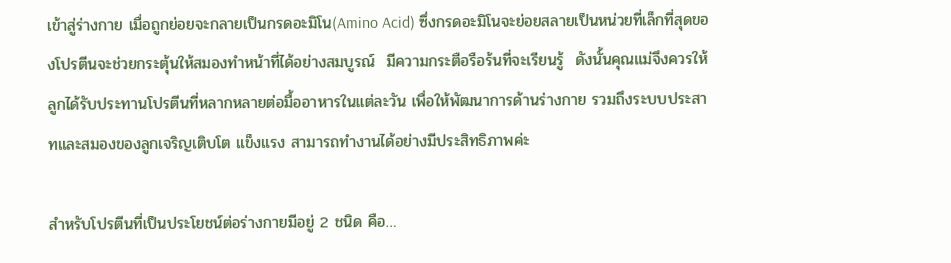เข้าสู่ร่างกาย เมื่อถูกย่อยจะกลายเป็นกรดอะมิโน(Amino Acid) ซึ่งกรดอะมิโนจะย่อยสลายเป็นหน่วยที่เล็กที่สุดของโปรตีนจะช่วยกระตุ้นให้สมองทำหน้าที่ได้อย่างสมบูรณ์  มีความกระตือรือร้นที่จะเรียนรู้  ดังนั้นคุณแม่จึงควรให้ลูกได้รับประทานโปรตีนที่หลากหลายต่อมื้ออาหารในแต่ละวัน เพื่อให้พัฒนาการด้านร่างกาย รวมถึงระบบประสาทและสมองของลูกเจริญเติบโต แข็งแรง สามารถทำงานได้อย่างมีประสิทธิภาพค่ะ

สำหรับโปรตีนที่เป็นประโยชน์ต่อร่างกายมีอยู่ 2 ชนิด คือ…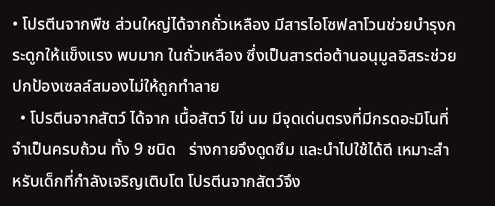• โปรตีนจากพืช ส่วนใหญ่ได้จากถั่วเหลือง มีสารไอโซฟลาโวนช่วยบำรุงกระดูกให้แข็งแรง พบมาก ในถั่วเหลือง ซึ่งเป็นสารต่อต้านอนุมูลอิสระช่วยปกป้องเซลล์สมองไม่ให้ถูกทำลาย
  • โปรตีนจากสัตว์ ได้จาก เนื้อสัตว์ ไข่ นม มีจุดเด่นตรงที่มีกรดอะมิโนที่จำเป็นครบถ้วน ทั้ง 9 ชนิด   ร่างกายจึงดูดซึม และนำไปใช้ได้ดี เหมาะสำหรับเด็กที่กำลังเจริญเติบโต โปรตีนจากสัตว์จึง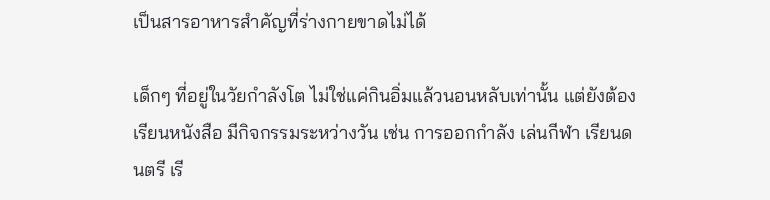เป็นสารอาหารสำคัญที่ร่างกายขาดไม่ได้

เด็กๆ ที่อยู่ในวัยกำลังโต ไม่ใช่แค่กินอิ่มแล้วนอนหลับเท่านั้น แต่ยังต้องเรียนหนังสือ มีกิจกรรมระหว่างวัน เช่น การออกกำลัง เล่นกีฬา เรียนดนตรี เรี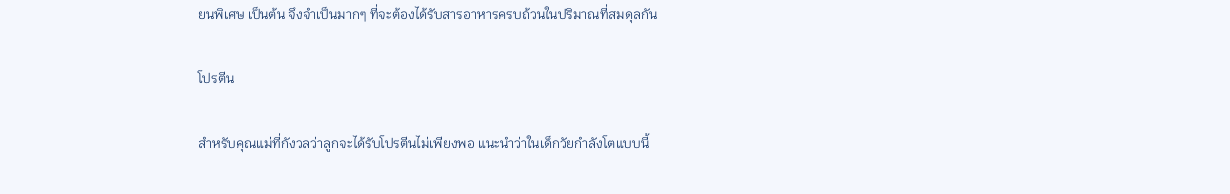ยนพิเศษ เป็นต้น จึงจำเป็นมากๆ ที่จะต้องได้รับสารอาหารครบถ้วนในปริมาณที่สมดุลกัน

โปรตีน

สำหรับคุณแม่ที่กังวลว่าลูกจะได้รับโปรตีนไม่เพียงพอ แนะนำว่าในเด็กวัยกำลังโตแบบนี้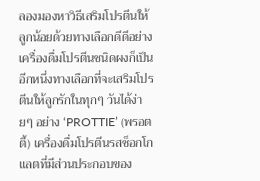ลองมองหาวิธีเสริมโปรตีนให้ลูกน้อยด้วยทางเลือกดีดีอย่างเครื่องดื่มโปรตีนชนิดผงก็เป็นอีกหนึ่งทางเลือกที่จะเสริมโปรตีนให้ลูกรักในทุกๆ วันได้ง่ายๆ อย่าง ‘PROTTIE’ (พรอตตี้) เครื่องดื่มโปรตีนรสช็อกโกแลตที่มีส่วนประกอบของ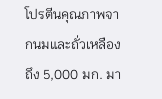โปรตีนคุณภาพจากนมและถั่วเหลืองถึง 5,000 มก. มา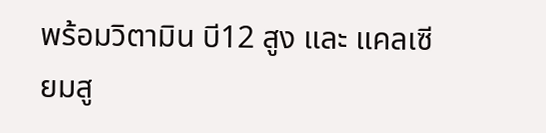พร้อมวิตามิน บี12 สูง และ แคลเซียมสู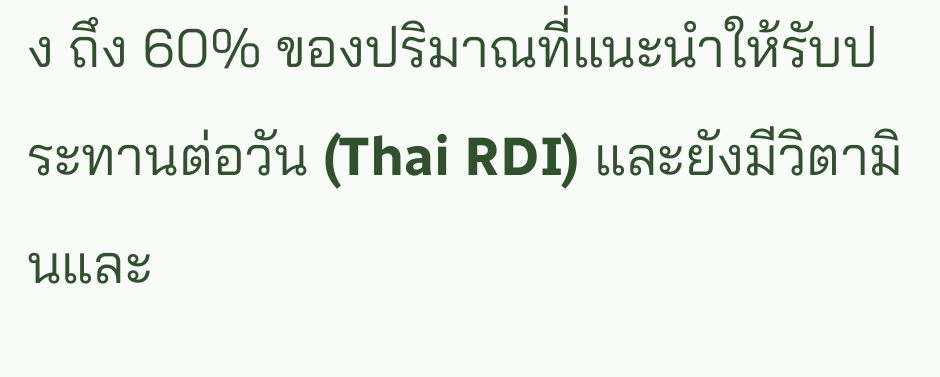ง ถึง 60% ของปริมาณที่แนะนำให้รับประทานต่อวัน (Thai RDI) และยังมีวิตามินและ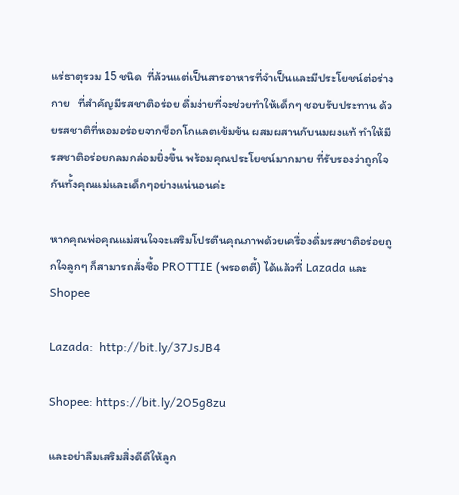แร่ธาตุรวม 15 ชนิด  ที่ล้วนแต่เป็นสารอาหารที่จำเป็นและมีประโยชน์ต่อร่างกาย   ที่สำคัญมีรสชาติอร่อย ดื่มง่ายที่จะช่วยทำให้เด็กๆ ชอบรับประทาน ด้วยรสชาติที่หอมอร่อยจากช็อกโกแลตเข้มข้น ผสมผสานกับนมผงแท้ ทำให้มีรสชาติอร่อยกลมกล่อมยิ่งขึ้น พร้อมคุณประโยชน์มากมาย ที่รับรองว่าถูกใจกันทั้งคุณแม่และเด็กๆอย่างแน่นอนค่ะ

หากคุณพ่อคุณแม่สนใจจะเสริมโปรตีนคุณภาพด้วยเครื่องดื่มรสชาติอร่อยถูกใจลูกๆ ก็สามารถสั่งซื้อ PROTTIE (พรอตตี้) ได้แล้วที่ Lazada และ Shopee

Lazada:  http://bit.ly/37JsJB4

Shopee: https://bit.ly/2O5g8zu

และอย่าลืมเสริมสิ่งดีดีให้ลูก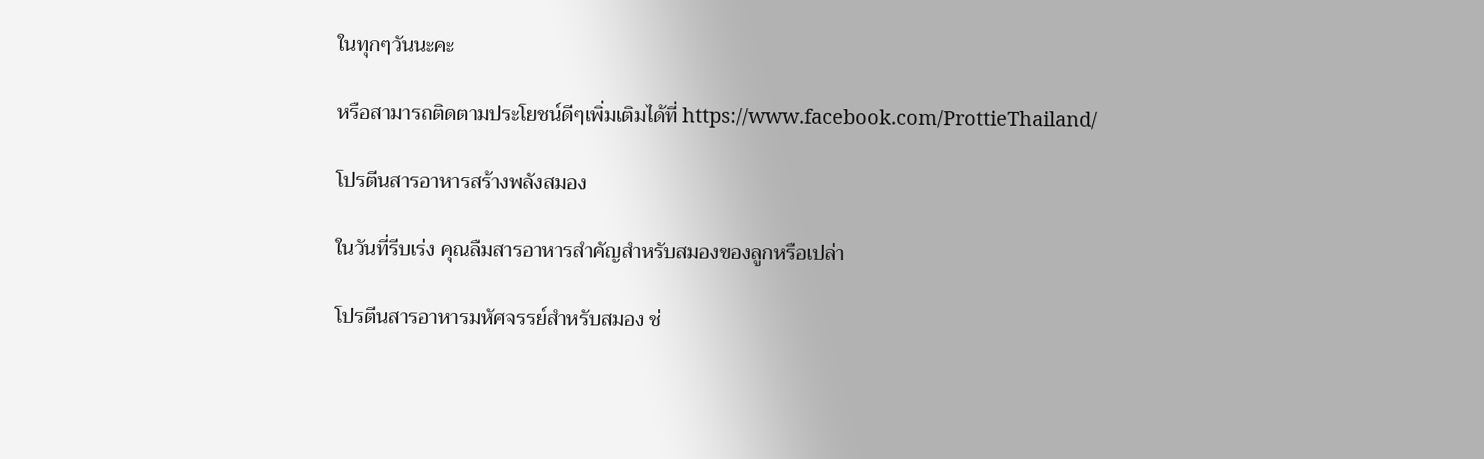ในทุกๆวันนะคะ

หรือสามารถติดตามประโยชน์ดีๆเพิ่มเติมได้ที่ https://www.facebook.com/ProttieThailand/

โปรตีนสารอาหารสร้างพลังสมอง

ในวันที่รีบเร่ง คุณลืมสารอาหารสำคัญสำหรับสมองของลูกหรือเปล่า

โปรตีนสารอาหารมหัศจรรย์สำหรับสมอง ช่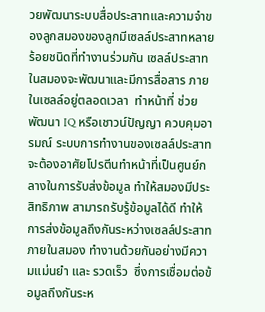วยพัฒนาระบบสื่อประสาทและความจำของลูกสมองของลูกมีเซลล์ประสาทหลายร้อยชนิดที่ทำงานร่วมกัน เซลล์ประสาทในสมองจะพัฒนาและมีการสื่อสาร ภายในเซลล์อยู่ตลอดเวลา  ทำหน้าที่ ช่วยพัฒนา IQ หรือเชาวน์ปัญญา ควบคุมอารมณ์ ระบบการทำงานของเซลล์ประสาท จะต้องอาศัยโปรตีนทำหน้าที่เป็นศูนย์กลางในการรับส่งข้อมูล ทำให้สมองมีประสิทธิภาพ สามารถรับรู้ข้อมูลได้ดี ทำให้การส่งข้อมูลถึงกันระหว่างเซลล์ประสาทภายในสมอง ทำงานด้วยกันอย่างมีความแม่นยำ และ รวดเร็ว  ซึ่งการเชื่อมต่อข้อมูลถึงกันระห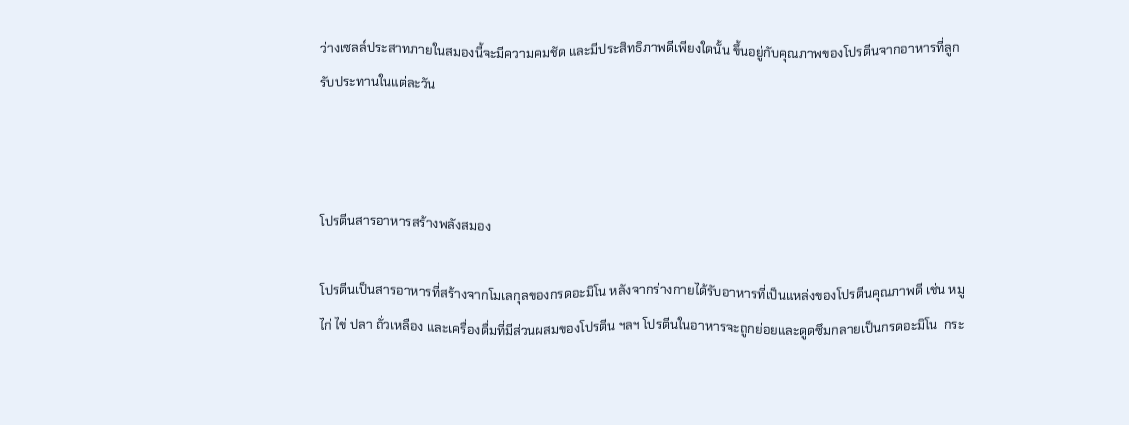ว่างเซลล์ประสาทภายในสมองนี้จะมีความคมชัด และมีประสิทธิภาพดีเพียงใดนั้น ขึ้นอยู่กับคุณภาพของโปรตีนจากอาหารที่ลูกรับประทานในแต่ละวัน



โปรตีนสารอาหารสร้างพลังสมอง

โปรตีนเป็นสารอาหารที่สร้างจากโมเลกุลของกรดอะมิโน หลังจากร่างกายได้รับอาหารที่เป็นแหล่งของโปรตีนคุณภาพดี เช่น หมู ไก่ ไข่ ปลา ถั่วเหลือง และเครื่องดื่มที่มีส่วนผสมของโปรตีน ฯลฯ โปรตีนในอาหารจะถูกย่อยและดูดซึมกลายเป็นกรดอะมิโน  กระ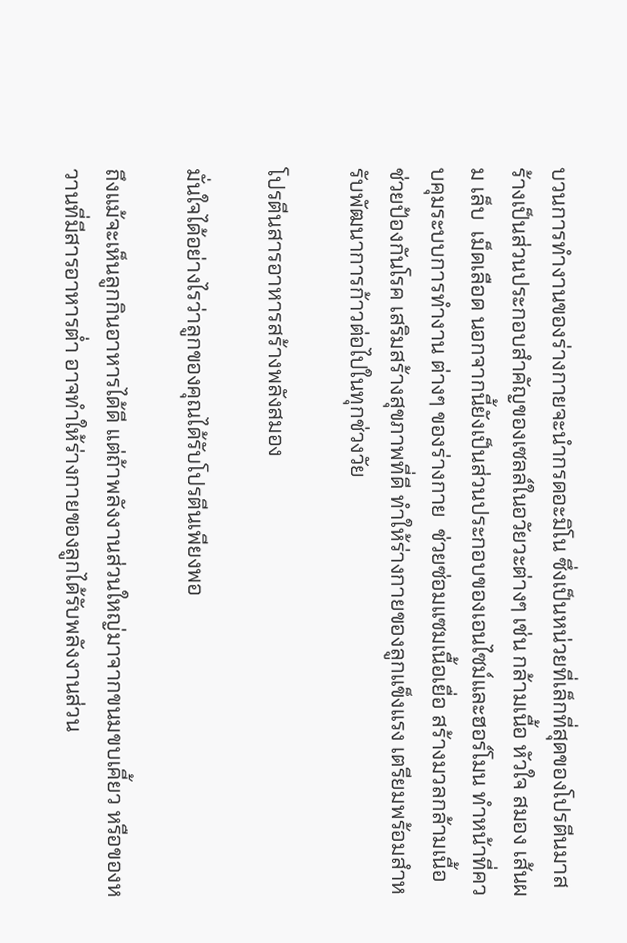บวนการทำงานของร่างกายจะนำกรดอะมิโน ซึ่งเป็นหน่วยที่เล็กที่สุดของโปรตีนมาสร้างเป็นส่วนประกอบสำคัญของเซลล์ในอวัยวะต่างๆ เช่น กล้ามเนื้อ หัวใจ สมอง เส้นผม เล็บ  เม็ดเลือด นอกจากนี้ยังเป็นส่วนประกอบของเอนไซม์และฮอร์โมน ทำหน้าที่ควบคุมระบบการทำงาน ต่างๆ ของร่างกาย  ช่วยซ่อมแซมเนื้อเยื่อ สร้างมวลกล้ามเนื้อ ช่วยป้องกันโรค เสริมสร้างสุขภาพที่ดี ทำให้ร่างกายของลูกแข็งแรง เตรียมพร้อมสำหรับพัฒนาการก้าวต่อไปในทุกช่วงวัย

โปรตีนสารอาหารสร้างพลังสมอง

มั่นใจได้อย่างไรว่าลูกของคุณได้รับโปรตีนเพียงพอ

ถึงแม้จะเห็นลูกกินอาหารได้ดี แต่ถ้าพลังงานส่วนใหญ่มาจากขนมขบเคี้ยว หรือของหวานที่มีสารอาหารต่ำ อาจทำให้ร่างกายของลูกได้รับพลังงานส่วน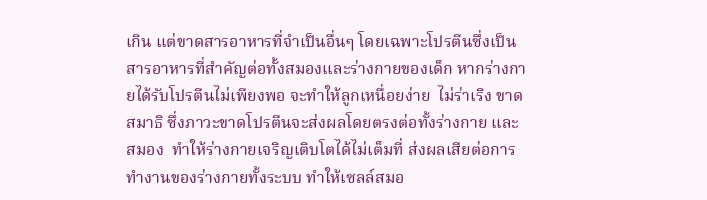เกิน แต่ขาดสารอาหารที่จำเป็นอื่นๆ โดยเฉพาะโปรตีนซึ่งเป็นสารอาหารที่สำคัญต่อทั้งสมองและร่างกายของเด็ก หากร่างกายได้รับโปรตีนไม่เพียงพอ จะทำให้ลูกเหนื่อยง่าย  ไม่ร่าเริง ขาดสมาธิ ซึ่งภาวะขาดโปรตีนจะส่งผลโดยตรงต่อทั้งร่างกาย และ สมอง  ทำให้ร่างกายเจริญเติบโตได้ไม่เต็มที่ ส่งผลเสียต่อการทำงานของร่างกายทั้งระบบ ทำให้เซลล์สมอ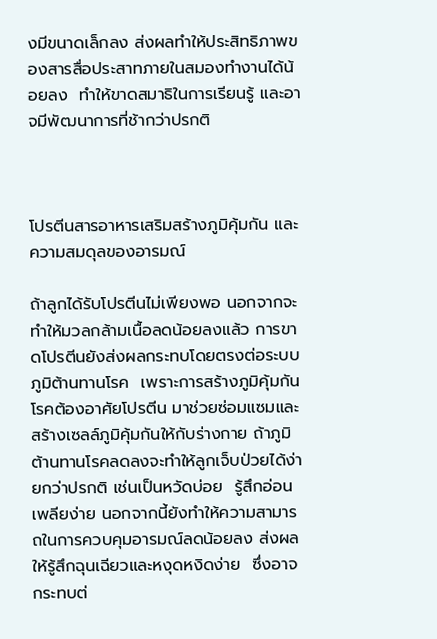งมีขนาดเล็กลง ส่งผลทำให้ประสิทธิภาพของสารสื่อประสาทภายในสมองทำงานได้น้อยลง  ทำให้ขาดสมาธิในการเรียนรู้ และอาจมีพัฒนาการที่ช้ากว่าปรกติ



โปรตีนสารอาหารเสริมสร้างภูมิคุ้มกัน และความสมดุลของอารมณ์

ถ้าลูกได้รับโปรตีนไม่เพียงพอ นอกจากจะทำให้มวลกล้ามเนื้อลดน้อยลงแล้ว การขาดโปรตีนยังส่งผลกระทบโดยตรงต่อระบบภูมิต้านทานโรค  เพราะการสร้างภูมิคุ้มกันโรคต้องอาศัยโปรตีน มาช่วยซ่อมแซมและสร้างเซลล์ภูมิคุ้มกันให้กับร่างกาย ถ้าภูมิต้านทานโรคลดลงจะทำให้ลูกเจ็บป่วยได้ง่ายกว่าปรกติ เช่นเป็นหวัดบ่อย  รู้สึกอ่อนเพลียง่าย นอกจากนี้ยังทำให้ความสามารถในการควบคุมอารมณ์ลดน้อยลง ส่งผลให้รู้สึกฉุนเฉียวและหงุดหงิดง่าย  ซึ่งอาจกระทบต่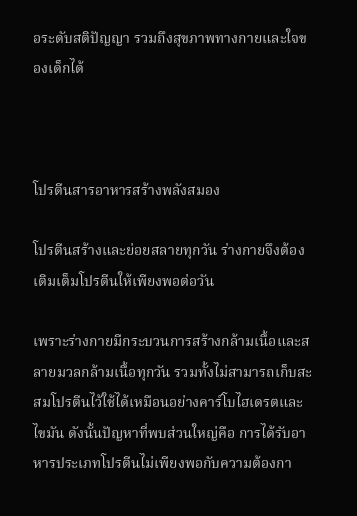อระดับสติปัญญา รวมถึงสุขภาพทางกายและใจของเด็กได้



โปรตีนสารอาหารสร้างพลังสมอง

โปรตีนสร้างและย่อยสลายทุกวัน ร่างกายจึงต้องเติมเต็มโปรตีนให้เพียงพอต่อวัน

เพราะร่างกายมีกระบวนการสร้างกล้ามเนื้อและสลายมวลกล้ามเนื้อทุกวัน รวมทั้งไม่สามารถเก็บสะสมโปรตีนไว้ใช้ได้เหมือนอย่างคาร์โบไฮเดรตและไขมัน ดังนั้นปัญหาที่พบส่วนใหญ่คือ การได้รับอาหารประเภทโปรตีนไม่เพียงพอกับความต้องกา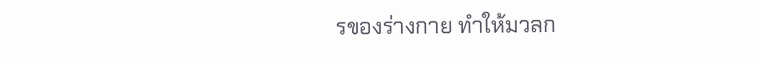รของร่างกาย ทำให้มวลก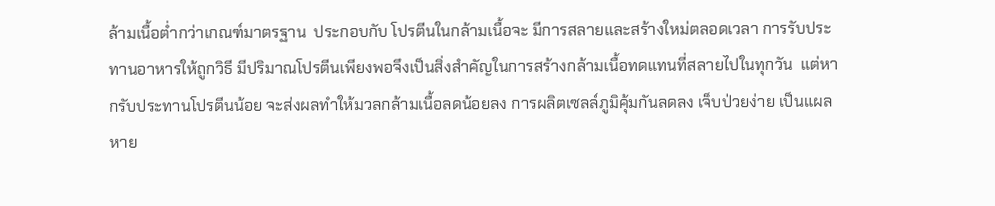ล้ามเนื้อต่ำกว่าเกณฑ์มาตรฐาน  ประกอบกับ โปรตีนในกล้ามเนื้อจะ มีการสลายและสร้างใหม่ตลอดเวลา การรับประทานอาหารให้ถูกวิธี มีปริมาณโปรตีนเพียงพอจึงเป็นสิ่งสำคัญในการสร้างกล้ามเนื้อทดแทนที่สลายไปในทุกวัน  แต่หากรับประทานโปรตีนน้อย จะส่งผลทำให้มวลกล้ามเนื้อลดน้อยลง การผลิตเซลล์ภูมิคุ้มกันลดลง เจ็บป่วยง่าย เป็นแผลหาย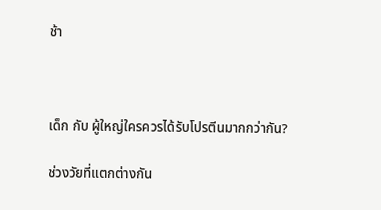ช้า



เด็ก กับ ผู้ใหญ่ใครควรได้รับโปรตีนมากกว่ากัน?

ช่วงวัยที่แตกต่างกัน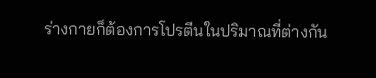ร่างกายก็ต้องการโปรตีนในปริมาณที่ต่างกัน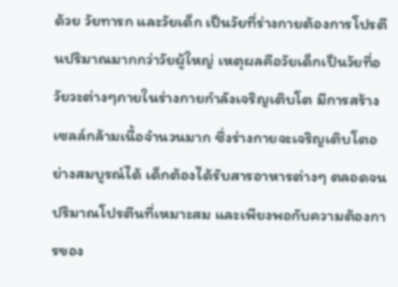ด้วย วัยทารก และวัยเด็ก เป็นวัยที่ร่างกายต้องการโปรตีนปริมาณมากกว่าวัยผู้ใหญ่ เหตุผลคือวัยเด็กเป็นวัยที่อวัยวะต่างๆภายในร่างกายกำลังเจริญเติบโต มีการสร้างเซลล์กล้ามเนื้อจำนวนมาก ซึ่งร่างกายจะเจริญเติบโตอย่างสมบูรณ์ได้ เด็กต้องได้รับสารอาหารต่างๆ ตลอดจนปริมาณโปรตีนที่เหมาะสม และเพียงพอกับความต้องการของ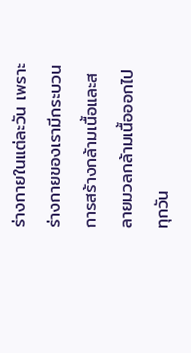ร่างกายในแต่ละวัน เพราะร่างกายของเรามีกระบวนการสร้างกล้ามเนื้อและสลายมวลกล้ามเนื้อออกไปทุกวัน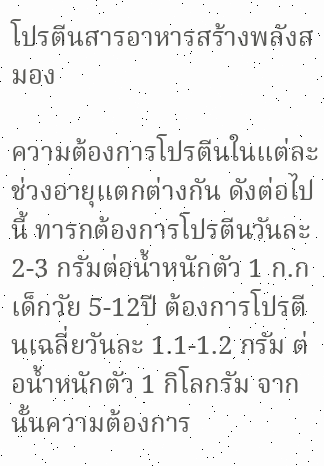โปรตีนสารอาหารสร้างพลังสมอง

ความต้องการโปรตีนในแต่ละช่วงอายุแตกต่างกัน ดังต่อไปนี้ ทารกต้องการโปรตีนวันละ 2-3 กรัมต่อน้ำหนักตัว 1 ก.ก  เด็กวัย 5-12ปี ต้องการโปรตีนเฉลี่ยวันละ 1.1-1.2 กรัม ต่อน้ำหนักตัว 1 กิโลกรัม จากนั้นความต้องการ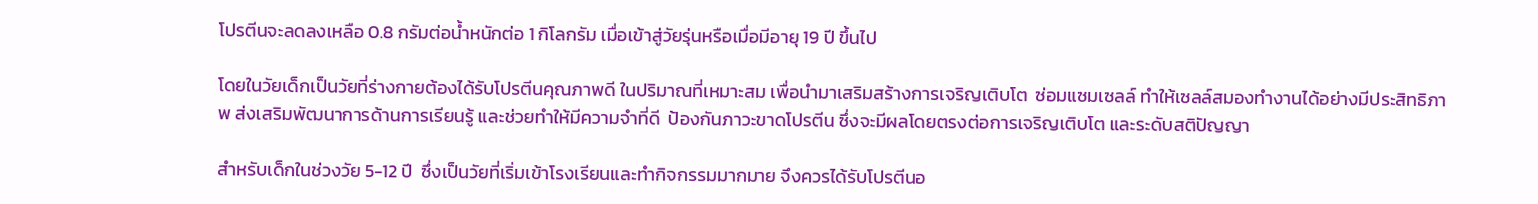โปรตีนจะลดลงเหลือ 0.8 กรัมต่อน้ำหนักต่อ 1 กิโลกรัม เมื่อเข้าสู่วัยรุ่นหรือเมื่อมีอายุ 19 ปี ขึ้นไป

โดยในวัยเด็กเป็นวัยที่ร่างกายต้องได้รับโปรตีนคุณภาพดี ในปริมาณที่เหมาะสม เพื่อนำมาเสริมสร้างการเจริญเติบโต  ซ่อมแซมเซลล์ ทำให้เซลล์สมองทำงานได้อย่างมีประสิทธิภาพ ส่งเสริมพัฒนาการด้านการเรียนรู้ และช่วยทำให้มีความจำที่ดี  ป้องกันภาวะขาดโปรตีน ซึ่งจะมีผลโดยตรงต่อการเจริญเติบโต และระดับสติปัญญา

สำหรับเด็กในช่วงวัย 5-12 ปี  ซึ่งเป็นวัยที่เริ่มเข้าโรงเรียนและทำกิจกรรมมากมาย จึงควรได้รับโปรตีนอ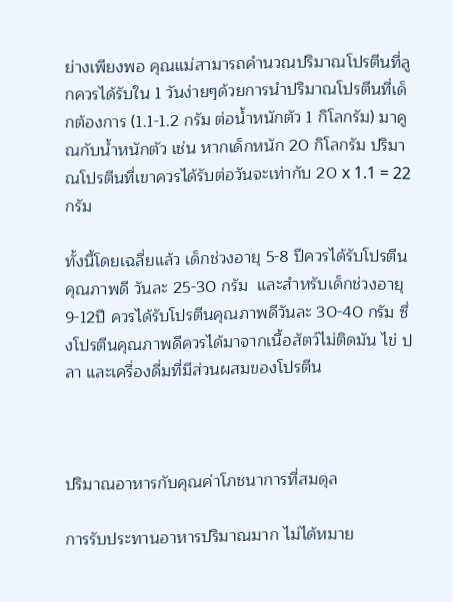ย่างเพียงพอ คุณแม่สามารถคำนวณปริมาณโปรตีนที่ลูกควรได้รับใน 1 วันง่ายๆด้วยการนำปริมาณโปรตีนที่เด็กต้องการ (1.1-1.2 กรัม ต่อน้ำหนักตัว 1 กิโลกรัม) มาคูณกับน้ำหนักตัว เช่น หากเด็กหนัก 20 กิโลกรัม ปริมาณโปรตีนที่เขาควรได้รับต่อวันจะเท่ากับ 20 x 1.1 = 22 กรัม

ทั้งนี้โดยเฉลี่ยแล้ว เด็กช่วงอายุ 5-8 ปีควรได้รับโปรตีนคุณภาพดี วันละ 25-30 กรัม  และสำหรับเด็กช่วงอายุ 9-12ปี ควรได้รับโปรตีนคุณภาพดีวันละ 30-40 กรัม ซึ่งโปรตีนคุณภาพดีควรได้มาจากเนื้อสัตว์ไม่ติดมัน ไข่ ปลา และเครื่องดื่มที่มีส่วนผสมของโปรตีน



ปริมาณอาหารกับคุณค่าโภชนาการที่สมดุล

การรับประทานอาหารปริมาณมาก ไม่ได้หมาย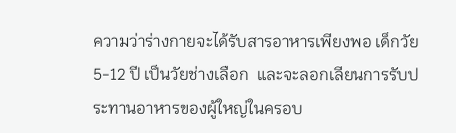ความว่าร่างกายจะได้รับสารอาหารเพียงพอ เด็กวัย 5-12 ปี เป็นวัยช่างเลือก  และจะลอกเลียนการรับประทานอาหารของผู้ใหญ่ในครอบ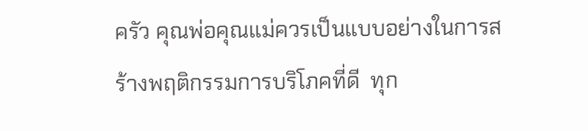ครัว คุณพ่อคุณแม่ควรเป็นแบบอย่างในการสร้างพฤติกรรมการบริโภคที่ดี  ทุก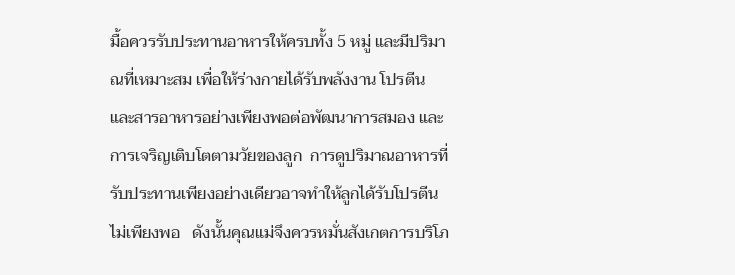มื้อควรรับประทานอาหารให้ครบทั้ง 5 หมู่ และมีปริมาณที่เหมาะสม เพื่อให้ร่างกายได้รับพลังงาน โปรตีนและสารอาหารอย่างเพียงพอต่อพัฒนาการสมอง และการเจริญเติบโตตามวัยของลูก  การดูปริมาณอาหารที่รับประทานเพียงอย่างเดียวอาจทำให้ลูกได้รับโปรตีนไม่เพียงพอ   ดังนั้นคุณแม่จึงควรหมั่นสังเกตการบริโภ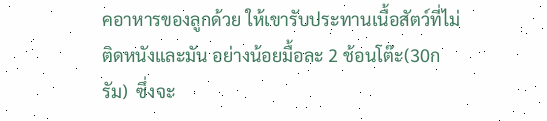คอาหารของลูกด้วย ให้เขารับประทานเนื้อสัตว์ที่ไม่ติดหนังและมัน อย่างน้อยมื้อละ 2 ช้อนโต๊ะ(30กรัม)  ซึ่งจะ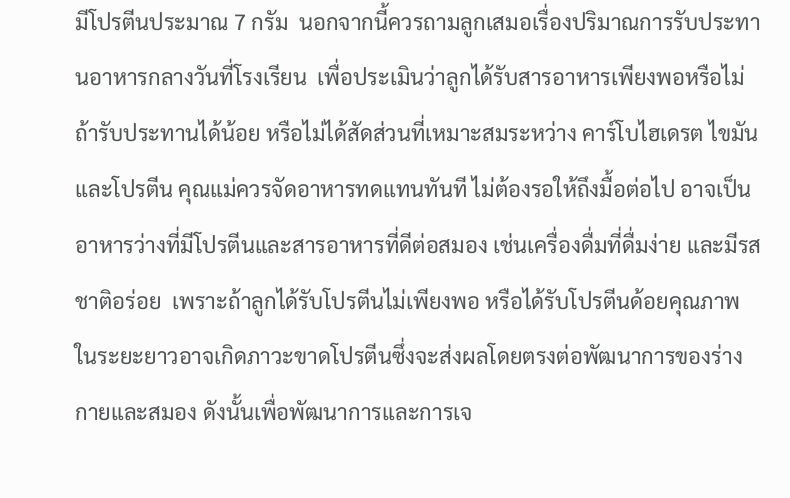มีโปรตีนประมาณ 7 กรัม  นอกจากนี้ควรถามลูกเสมอเรื่องปริมาณการรับประทานอาหารกลางวันที่โรงเรียน  เพื่อประเมินว่าลูกได้รับสารอาหารเพียงพอหรือไม่  ถ้ารับประทานได้น้อย หรือไม่ได้สัดส่วนที่เหมาะสมระหว่าง คาร์โบไฮเดรต ไขมัน และโปรตีน คุณแม่ควรจัดอาหารทดแทนทันที ไม่ต้องรอให้ถึงมื้อต่อไป อาจเป็นอาหารว่างที่มีโปรตีนและสารอาหารที่ดีต่อสมอง เช่นเครื่องดื่มที่ดื่มง่าย และมีรสชาติอร่อย  เพราะถ้าลูกได้รับโปรตีนไม่เพียงพอ หรือได้รับโปรตีนด้อยคุณภาพ ในระยะยาวอาจเกิดภาวะขาดโปรตีนซึ่งจะส่งผลโดยตรงต่อพัฒนาการของร่างกายและสมอง ดังนั้นเพื่อพัฒนาการและการเจ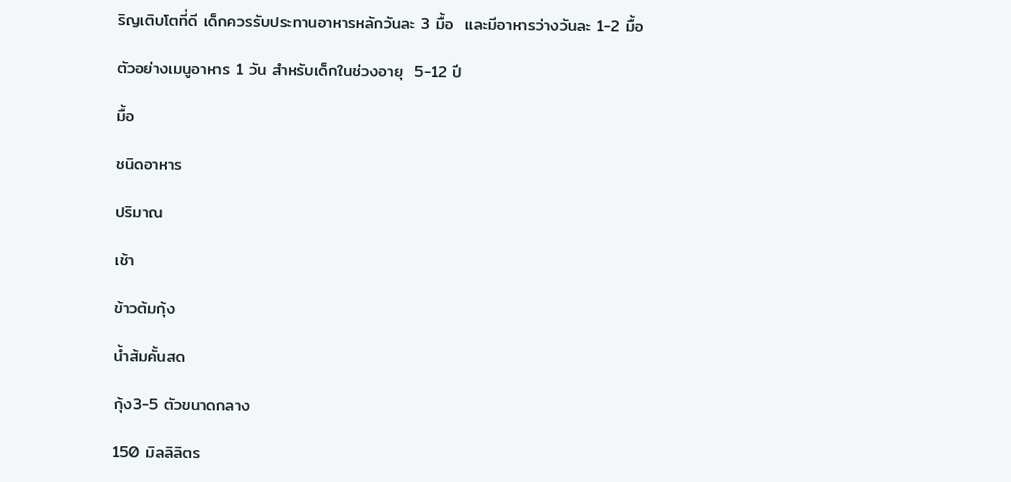ริญเติบโตที่ดี เด็กควรรับประทานอาหารหลักวันละ 3 มื้อ  และมีอาหารว่างวันละ 1-2 มื้อ

ตัวอย่างเมนูอาหาร 1 วัน สำหรับเด็กในช่วงอายุ  5-12 ปี

มื้อ

ชนิดอาหาร

ปริมาณ

เช้า

ข้าวต้มกุ้ง

น้ำส้มคั้นสด

กุ้ง3-5 ตัวขนาดกลาง

150 มิลลิลิตร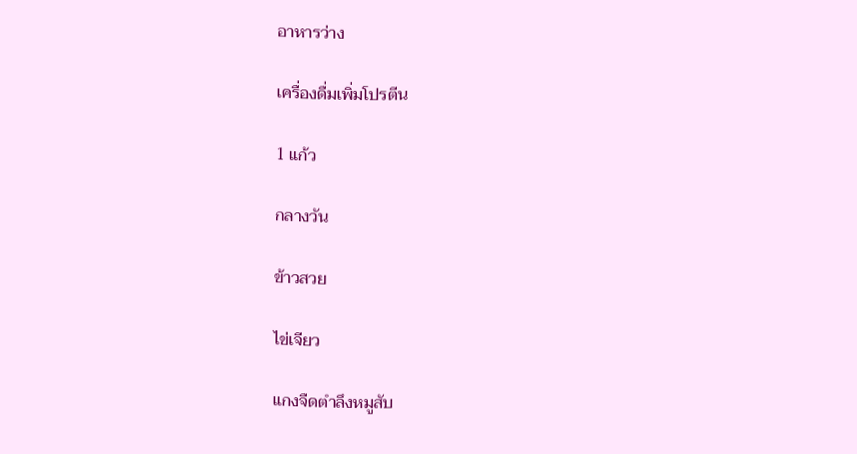อาหารว่าง

เครื่องดื่มเพิ่มโปรตีน

1 แก้ว

กลางวัน

ข้าวสวย

ไข่เจียว

แกงจืดตำลึงหมูสับ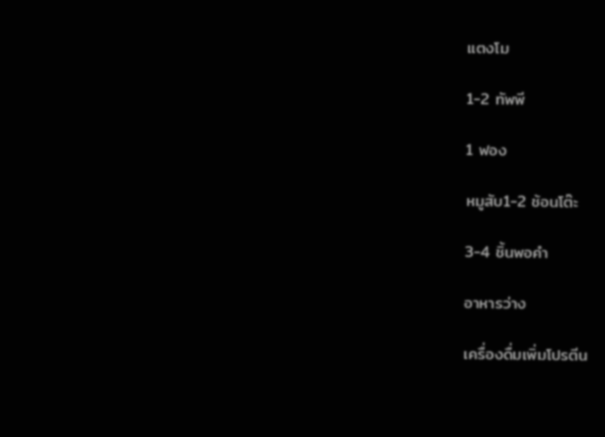แตงโม

1-2 ทัพพี

1 ฟอง

หมูสับ1-2 ช้อนโต๊ะ

3-4 ชิ้นพอคำ

อาหารว่าง

เครื่องดื่มเพิ่มโปรตีน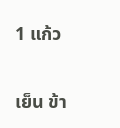1 แก้ว

เย็น ข้า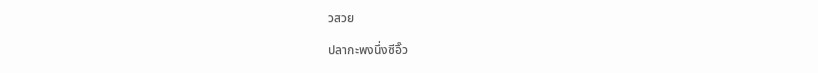วสวย

ปลากะพงนึ่งซีอิ๊ว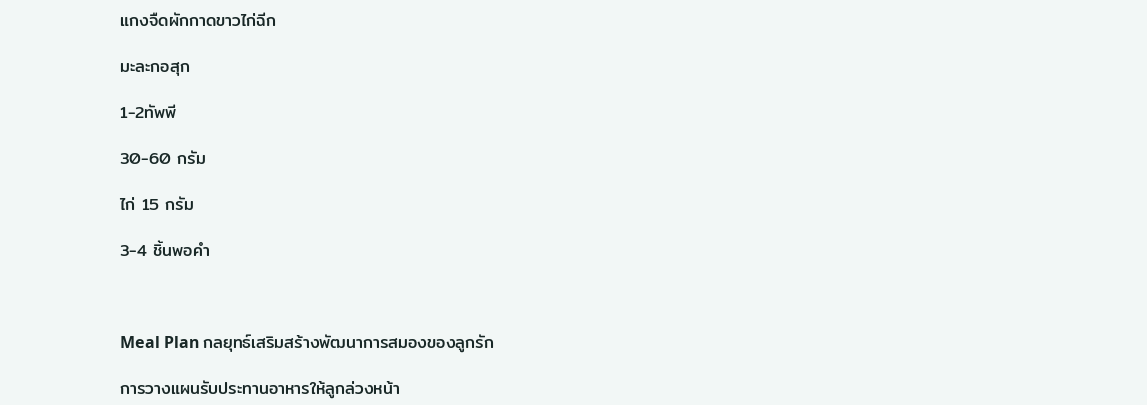แกงจืดผักกาดขาวไก่ฉีก

มะละกอสุก

1-2ทัพพี

30-60 กรัม

ไก่ 15 กรัม

3-4 ชิ้นพอคำ



Meal Plan กลยุทธ์เสริมสร้างพัฒนาการสมองของลูกรัก

การวางแผนรับประทานอาหารให้ลูกล่วงหน้า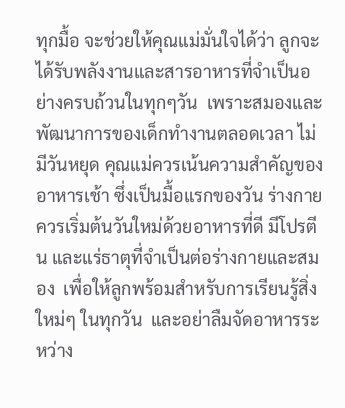ทุกมื้อ จะช่วยให้คุณแม่มั่นใจได้ว่า ลูกจะได้รับพลังงานและสารอาหารที่จำเป็นอย่างครบถ้วนในทุกๆวัน  เพราะสมองและพัฒนาการของเด็กทำงานตลอดเวลา ไม่มีวันหยุด คุณแม่ควรเน้นความสำคัญของอาหารเช้า ซึ่งเป็นมื้อแรกของวัน ร่างกายควรเริ่มต้นวันใหม่ด้วยอาหารที่ดี มีโปรตีน และแร่ธาตุที่จำเป็นต่อร่างกายและสมอง  เพื่อให้ลูกพร้อมสำหรับการเรียนรู้สิ่งใหม่ๆ ในทุกวัน  และอย่าลืมจัดอาหารระหว่าง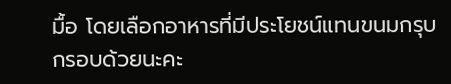มื้อ โดยเลือกอาหารที่มีประโยชน์แทนขนมกรุบกรอบด้วยนะคะ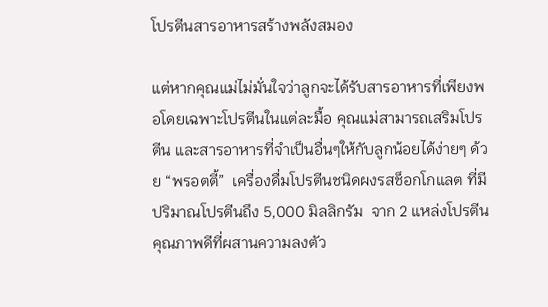โปรตีนสารอาหารสร้างพลังสมอง

แต่หากคุณแม่ไม่มั่นใจว่าลูกจะได้รับสารอาหารที่เพียงพอโดยเฉพาะโปรตีนในแต่ละมื้อ คุณแม่สามารถเสริมโปรตีน และสารอาหารที่จำเป็นอื่นๆให้กับลูกน้อยได้ง่ายๆ ด้วย “พรอตตี้”  เครื่องดื่มโปรตีนชนิดผงรสช็อกโกแลต ที่มีปริมาณโปรตีนถึง 5,000 มิลลิกรัม  จาก 2 แหล่งโปรตีนคุณภาพดีที่ผสานความลงตัว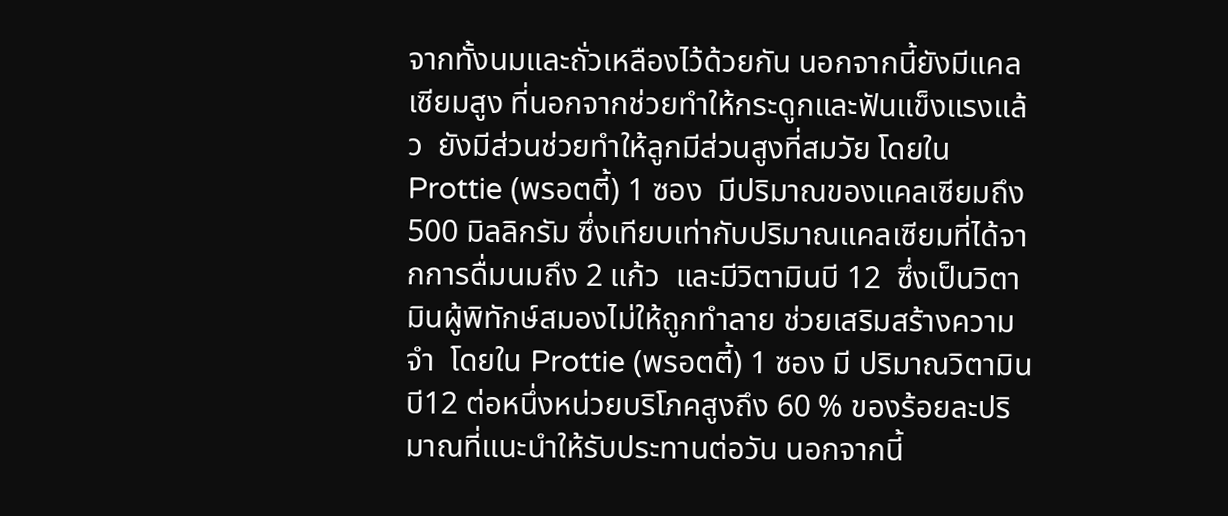จากทั้งนมและถั่วเหลืองไว้ด้วยกัน นอกจากนี้ยังมีแคลเซียมสูง ที่นอกจากช่วยทำให้กระดูกและฟันแข็งแรงแล้ว  ยังมีส่วนช่วยทำให้ลูกมีส่วนสูงที่สมวัย โดยใน Prottie (พรอตตี้) 1 ซอง  มีปริมาณของแคลเซียมถึง 500 มิลลิกรัม ซึ่งเทียบเท่ากับปริมาณแคลเซียมที่ได้จากการดื่มนมถึง 2 แก้ว  และมีวิตามินบี 12  ซึ่งเป็นวิตามินผู้พิทักษ์สมองไม่ให้ถูกทำลาย ช่วยเสริมสร้างความจำ  โดยใน Prottie (พรอตตี้) 1 ซอง มี ปริมาณวิตามิน บี12 ต่อหนึ่งหน่วยบริโภคสูงถึง 60 % ของร้อยละปริมาณที่แนะนำให้รับประทานต่อวัน นอกจากนี้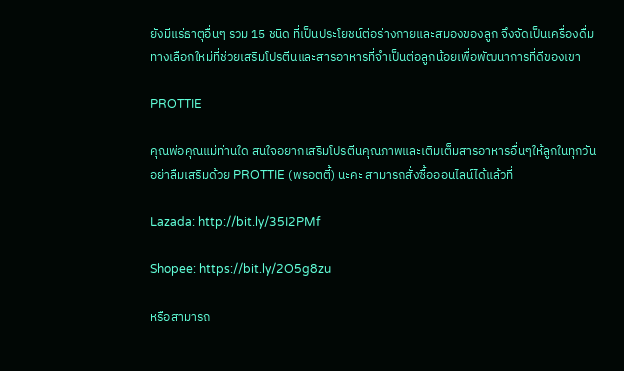ยังมีแร่ธาตุอื่นๆ รวม 15 ชนิด ที่เป็นประโยชน์ต่อร่างกายและสมองของลูก จึงจัดเป็นเครื่องดื่มทางเลือกใหม่ที่ช่วยเสริมโปรตีนและสารอาหารที่จำเป็นต่อลูกน้อยเพื่อพัฒนาการที่ดีของเขา

PROTTIE

คุณพ่อคุณแม่ท่านใด สนใจอยากเสริมโปรตีนคุณภาพและเติมเต็มสารอาหารอื่นๆให้ลูกในทุกวัน อย่าลืมเสริมด้วย PROTTIE (พรอตตี้) นะคะ สามารถสั่งซื้อออนไลน์ได้แล้วที่

Lazada: http://bit.ly/35I2PMf

Shopee: https://bit.ly/2O5g8zu

หรือสามารถ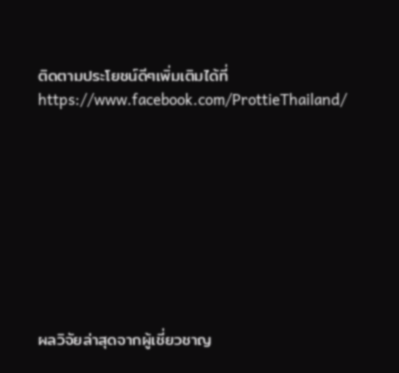ติดตามประโยชน์ดีๆเพิ่มเติมได้ที่ https://www.facebook.com/ProttieThailand/









ผลวิจัยล่าสุดจากผู้เชี่ยวชาญ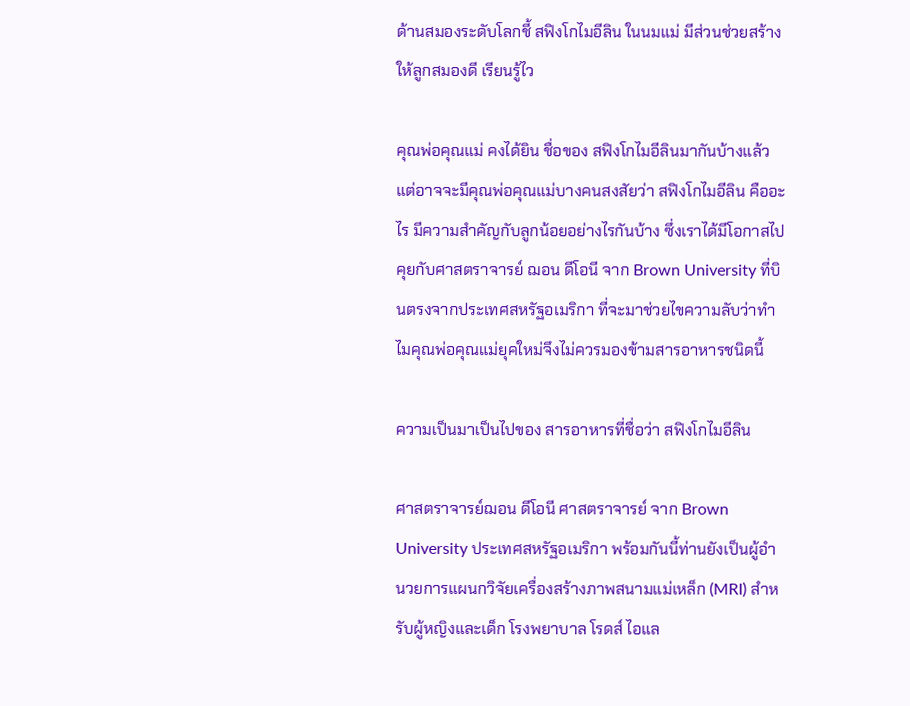ด้านสมองระดับโลกชี้ สฟิงโกไมอีลิน ในนมแม่ มีส่วนช่วยสร้างให้ลูกสมองดี เรียนรู้ไว

คุณพ่อคุณแม่ คงได้ยิน ชื่อของ สฟิงโกไมอีลินมากันบ้างแล้ว แต่อาจจะมีคุณพ่อคุณแม่บางคนสงสัยว่า สฟิงโกไมอีลิน คืออะไร มีความสำคัญกับลูกน้อยอย่างไรกันบ้าง ซึ่งเราได้มีโอกาสไปคุยกับศาสตราจารย์ ฌอน ดีโอนี จาก Brown University ที่บินตรงจากประเทศสหรัฐอเมริกา ที่จะมาช่วยไขความลับว่าทำไมคุณพ่อคุณแม่ยุคใหม่จึงไม่ควรมองข้ามสารอาหารชนิดนี้

ความเป็นมาเป็นไปของ สารอาหารที่ชื่อว่า สฟิงโกไมอีลิน

ศาสตราจารย์ฌอน ดีโอนี ศาสตราจารย์ จาก Brown University ประเทศสหรัฐอเมริกา พร้อมกันนี้ท่านยังเป็นผู้อำนวยการแผนกวิจัยเครื่องสร้างภาพสนามแม่เหล็ก (MRI) สำหรับผู้หญิงและเด็ก โรงพยาบาล โรดส์ ไอแล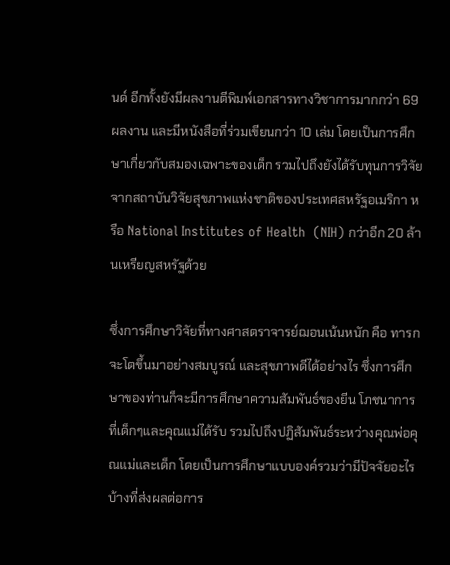นด์ อีกทั้งยังมีผลงานตีพิมพ์เอกสารทางวิชาการมากกว่า 69 ผลงาน และมีหนังสือที่ร่วมเขียนกว่า 10 เล่ม โดยเป็นการศึกษาเกี่ยวกับสมองเฉพาะของเด็ก รวมไปถึงยังได้รับทุนการวิจัยจากสถาบันวิจัยสุขภาพแห่งชาติของประเทศสหรัฐอเมริกา หรือ National Institutes of Health  (NIH) กว่าอีก 20 ล้านเหรียญสหรัฐด้วย

ซึ่งการศึกษาวิจัยที่ทางศาสตราจารย์ฌอนเน้นหนัก คือ ทารกจะโตขึ้นมาอย่างสมบูรณ์ และสุขภาพดีได้อย่างไร ซึ่งการศึกษาของท่านก็จะมีการศึกษาความสัมพันธ์ของยีน โภชนาการที่เด็กๆและคุณแม่ได้รับ รวมไปถึงปฏิสัมพันธ์ระหว่างคุณพ่อคุณแม่และเด็ก โดยเป็นการศึกษาแบบองค์รวมว่ามีปัจจัยอะไรบ้างที่ส่งผลต่อการ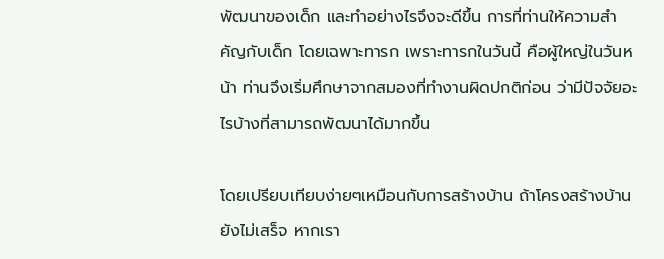พัฒนาของเด็ก และทำอย่างไรจึงจะดีขึ้น การที่ท่านให้ความสำคัญกับเด็ก โดยเฉพาะทารก เพราะทารกในวันนี้ คือผู้ใหญ่ในวันหน้า ท่านจึงเริ่มศึกษาจากสมองที่ทำงานผิดปกติก่อน ว่ามีปัจจัยอะไรบ้างที่สามารถพัฒนาได้มากขึ้น

โดยเปรียบเทียบง่ายๆเหมือนกับการสร้างบ้าน ถ้าโครงสร้างบ้านยังไม่เสร็จ หากเรา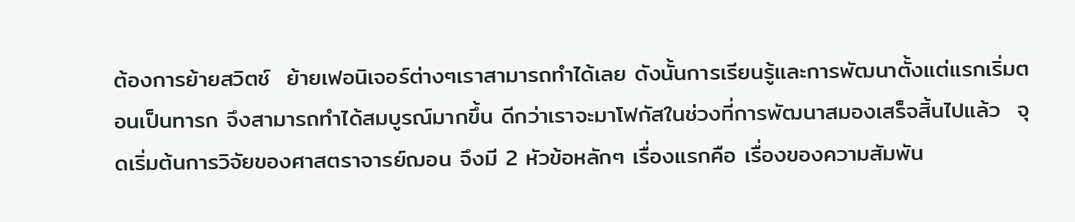ต้องการย้ายสวิตช์  ย้ายเฟอนิเจอร์ต่างๆเราสามารถทำได้เลย ดังนั้นการเรียนรู้และการพัฒนาตั้งแต่แรกเริ่มตอนเป็นทารก จึงสามารถทำได้สมบูรณ์มากขึ้น ดีกว่าเราจะมาโฟกัสในช่วงที่การพัฒนาสมองเสร็จสิ้นไปแล้ว  จุดเริ่มต้นการวิจัยของศาสตราจารย์ฌอน จึงมี 2 หัวข้อหลักๆ เรื่องแรกคือ เรื่องของความสัมพัน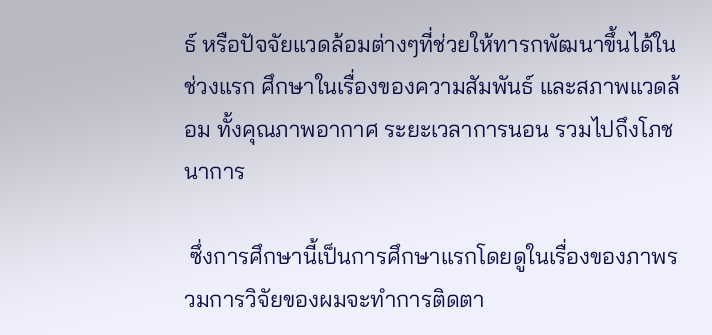ธ์ หรือปัจจัยแวดล้อมต่างๆที่ช่วยให้ทารกพัฒนาขึ้นได้ในช่วงแรก ศึกษาในเรื่องของความสัมพันธ์ และสภาพแวดล้อม ทั้งคุณภาพอากาศ ระยะเวลาการนอน รวมไปถึงโภชนาการ

 ซึ่งการศึกษานี้เป็นการศึกษาแรกโดยดูในเรื่องของภาพรวมการวิจัยของผมจะทำการติดตา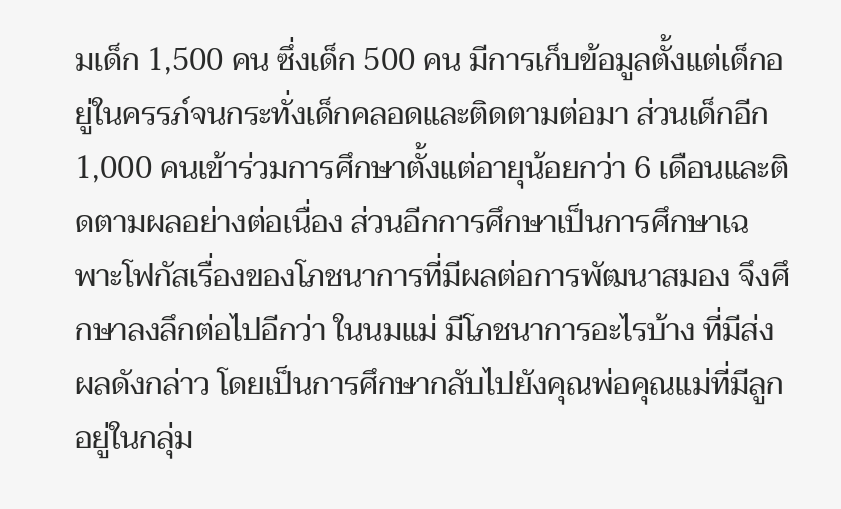มเด็ก 1,500 คน ซึ่งเด็ก 500 คน มีการเก็บข้อมูลตั้งแต่เด็กอยู่ในครรภ์จนกระทั่งเด็กคลอดและติดตามต่อมา ส่วนเด็กอีก 1,000 คนเข้าร่วมการศึกษาตั้งแต่อายุน้อยกว่า 6 เดือนและติดตามผลอย่างต่อเนื่อง ส่วนอีกการศึกษาเป็นการศึกษาเฉพาะโฟกัสเรื่องของโภชนาการที่มีผลต่อการพัฒนาสมอง จึงศึกษาลงลึกต่อไปอีกว่า ในนมแม่ มีโภชนาการอะไรบ้าง ที่มีส่งผลดังกล่าว โดยเป็นการศึกษากลับไปยังคุณพ่อคุณแม่ที่มีลูกอยู่ในกลุ่ม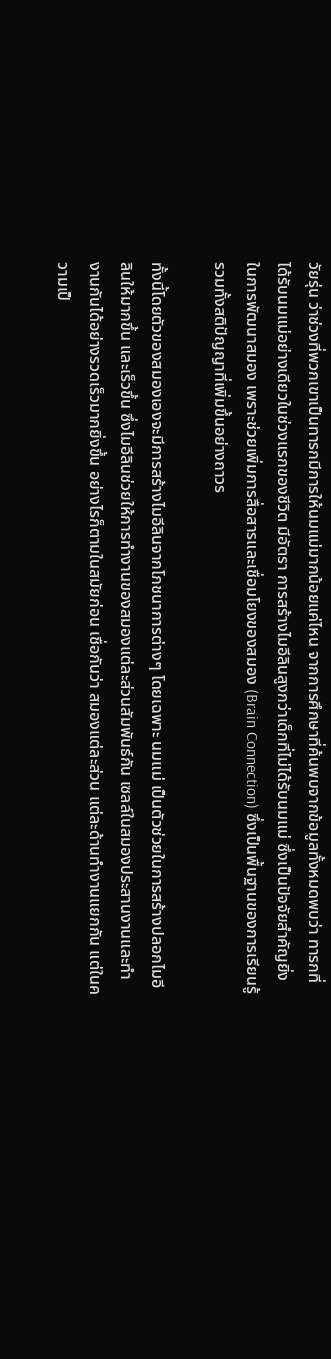วัยรุ่น ว่าช่วงที่พวกเขาเป็นทารกมีการให้นมแม่มากน้อยแค่ไหน จากการศึกษาที่ค้นพบจากข้อมูลทั้งหมดพบว่า ทารกที่ได้รับนมแม่อย่างเดียวในช่วงแรกของชีวิต มีอัตรา การสร้างไมอีลินสูงกว่าเด็กที่ไม่ได้รับนมแม่ ซึ่งเป็นปัจจัยสำคัญยิ่งในการพัฒนาสมอง เพราะช่วยเพิ่มการสื่อสารและเชื่อมโยงของสมอง (Brain Connection) ซึ่งเป็นพื้นฐานของการเรียนรู้ รวมทั้งสติปัญญาที่เพิ่มขึ้นอย่างถาวร

ทั้งนี้โดยตัวของสมองเองจะมีการสร้างไมอีลินจากโภชนาการต่างๆ โดยเฉพาะ นมแม่ เป็นตัวช่วยในการสร้างปลอกไมอีลินให้มากขึ้น และเร็วขึ้น ซึ่งไมอีลินช่วยให้การทำงานของสมองแต่ละส่วนสัมพันธ์กัน เซลล์ในสมองประสานงานและทำงานกันได้อย่างรวดเร็วมากยิ่งขึ้น อย่างไรก็ตามในสมัยก่อน เชื่อกันว่า สมองแต่ละส่วน แต่ละด้านทำงานแยกกัน แต่ในความเป็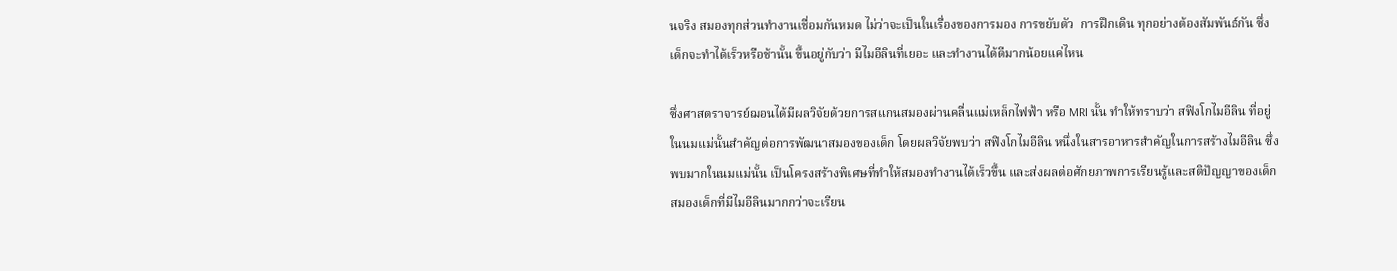นจริง สมองทุกส่วนทำงานเชื่อมกันหมด ไม่ว่าจะเป็นในเรื่องของการมอง การขยับตัว  การฝึกเดิน ทุกอย่างต้องสัมพันธ์กัน ซึ่งเด็กจะทำได้เร็วหรือช้านั้น ขึ้นอยู่กับว่า มีไมอีลินที่เยอะ และทำงานได้ดีมากน้อยแค่ไหน

ซึ่งศาสตราจารย์ฌอนได้มีผลวิจัยด้วยการสแกนสมองผ่านคลื่นแม่เหล็กไฟฟ้า หรือ MRI นั้น ทำให้ทราบว่า สฟิงโกไมอีลิน ที่อยู่ในนมแม่นั้นสำคัญต่อการพัฒนาสมองของเด็ก โดยผลวิจัยพบว่า สฟิงโกไมอีลิน หนึ่งในสารอาหารสำคัญในการสร้างไมอีลิน ซึ่งพบมากในนมแม่นั้น เป็นโครงสร้างพิเศษที่ทำให้สมองทำงานได้เร็วขึ้น และส่งผลต่อศักยภาพการเรียนรู้และสติปัญญาของเด็ก สมองเด็กที่มีไมอีลินมากกว่าจะเรียน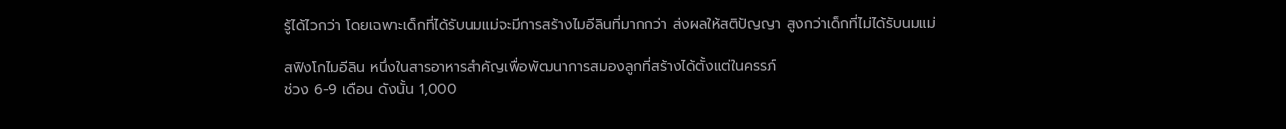รู้ได้ไวกว่า โดยเฉพาะเด็กที่ได้รับนมแม่จะมีการสร้างไมอีลินที่มากกว่า ส่งผลให้สติปัญญา สูงกว่าเด็กที่ไม่ได้รับนมแม่

สฟิงโกไมอีลิน หนึ่งในสารอาหารสำคัญเพื่อพัฒนาการสมองลูกที่สร้างได้ตั้งแต่ในครรภ์
ช่วง 6-9 เดือน ดังนั้น 1,000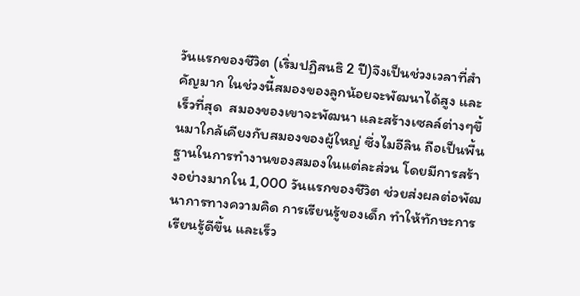วันแรกของชีวิต (เริ่มปฏิสนธิ 2 ปี)จึงเป็นช่วงเวลาที่สำคัญมาก ในช่วงนี้สมองของลูกน้อยจะพัฒนาได้สูง และเร็วที่สุด  สมองของเขาจะพัฒนา และสร้างเซลล์ต่างๆขึ้นมาใกล้เคียงกับสมองของผู้ใหญ่ ซึ่งไมอีลิน ถือเป็นพื้นฐานในการทำงานของสมองในแต่ละส่วน โดยมีการสร้างอย่างมากใน 1,000 วันแรกของชีวิต ช่วยส่งผลต่อพัฒนาการทางความคิด การเรียนรู้ของเด็ก ทำให้ทักษะการเรียนรู้ดีขึ้น และเร็ว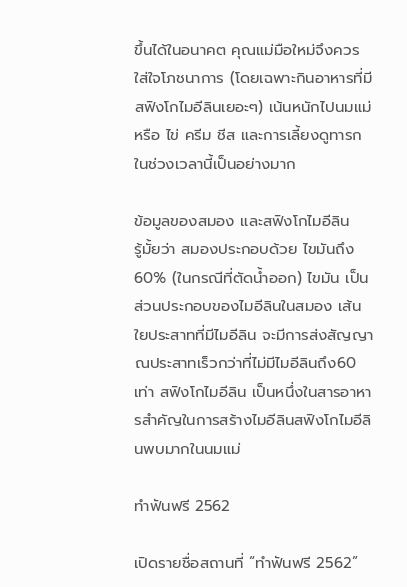ขึ้นได้ในอนาคต คุณแม่มือใหม่จึงควรใส่ใจโภชนาการ (โดยเฉพาะกินอาหารที่มีสฟิงโกไมอีลินเยอะๆ) เน้นหนักไปนมแม่ หรือ ไข่ ครีม ชีส และการเลี้ยงดูทารกในช่วงเวลานี้เป็นอย่างมาก

ข้อมูลของสมอง และสฟิงโกไมอีลิน
รู้มั้ยว่า สมองประกอบด้วย ไขมันถึง 60% (ในกรณีที่ตัดน้ำออก) ไขมัน เป็นส่วนประกอบของไมอีลินในสมอง เส้นใยประสาทที่มีไมอีลิน จะมีการส่งสัญญาณประสาทเร็วกว่าที่ไม่มีไมอีลินถึง60 เท่า สฟิงโกไมอีลิน เป็นหนึ่งในสารอาหารสำคัญในการสร้างไมอีลินสฟิงโกไมอีลินพบมากในนมแม่

ทำฟันฟรี 2562

เปิดรายชื่อสถานที่ “ทำฟันฟรี 2562”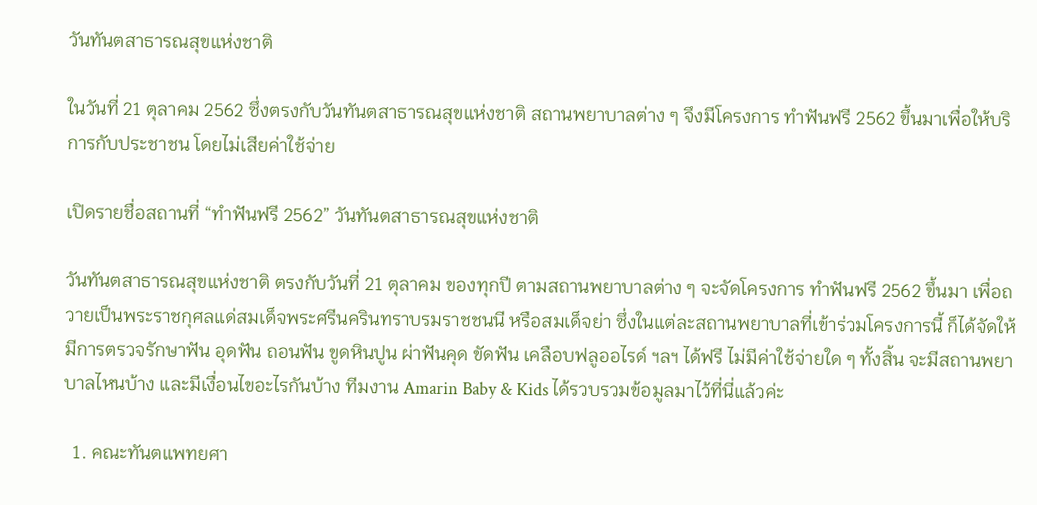วันทันตสาธารณสุขแห่งชาติ

ในวันที่ 21 ตุลาคม 2562 ซึ่งตรงกับวันทันตสาธารณสุขแห่งชาติ สถานพยาบาลต่าง ๆ จึงมีโครงการ ทำฟันฟรี 2562 ขึ้นมาเพื่อให้บริการกับประชาชน โดยไม่เสียค่าใช้จ่าย

เปิดรายชื่อสถานที่ “ทำฟันฟรี 2562” วันทันตสาธารณสุขแห่งชาติ

วันทันตสาธารณสุขแห่งชาติ ตรงกับวันที่ 21 ตุลาคม ของทุกปี ตามสถานพยาบาลต่าง ๆ จะจัดโครงการ ทำฟันฟรี 2562 ขึ้นมา เพื่อถวายเป็นพระราชกุศลแด่สมเด็จพระศรีนครินทราบรมราชชนนี หรือสมเด็จย่า ซึ่งในแต่ละสถานพยาบาลที่เข้าร่วมโครงการนี้ ก็ได้จัดให้มีการตรวจรักษาฟัน อุดฟัน ถอนฟัน ขูดหินปูน ผ่าฟันคุด ขัดฟัน เคลือบฟลูออไรด์ ฯลฯ ได้ฟรี ไม่มีค่าใช้จ่ายใด ๆ ทั้งสิ้น จะมีสถานพยาบาลไหนบ้าง และมีเงื่อนไขอะไรกันบ้าง ทีมงาน Amarin Baby & Kids ได้รวบรวมข้อมูลมาไว้ที่นี่แล้วค่ะ

  1. คณะทันตแพทยศา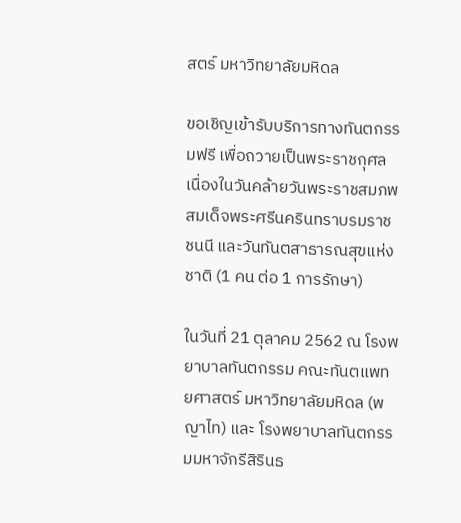สตร์ มหาวิทยาลัยมหิดล

ขอเชิญเข้ารับบริการทางทันตกรรมฟรี เพื่อถวายเป็นพระราชกุศลเนื่องในวันคล้ายวันพระราชสมภพ สมเด็จพระศรีนครินทราบรมราชชนนี และวันทันตสาธารณสุขแห่งชาติ (1 คน ต่อ 1 การรักษา)

ในวันที่ 21 ตุลาคม 2562 ณ โรงพยาบาลทันตกรรม คณะทันตแพทยศาสตร์ มหาวิทยาลัยมหิดล (พญาไท) และ โรงพยาบาลทันตกรรมมหาจักรีสิรินธ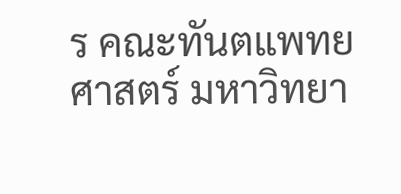ร คณะทันตแพทยศาสตร์ มหาวิทยา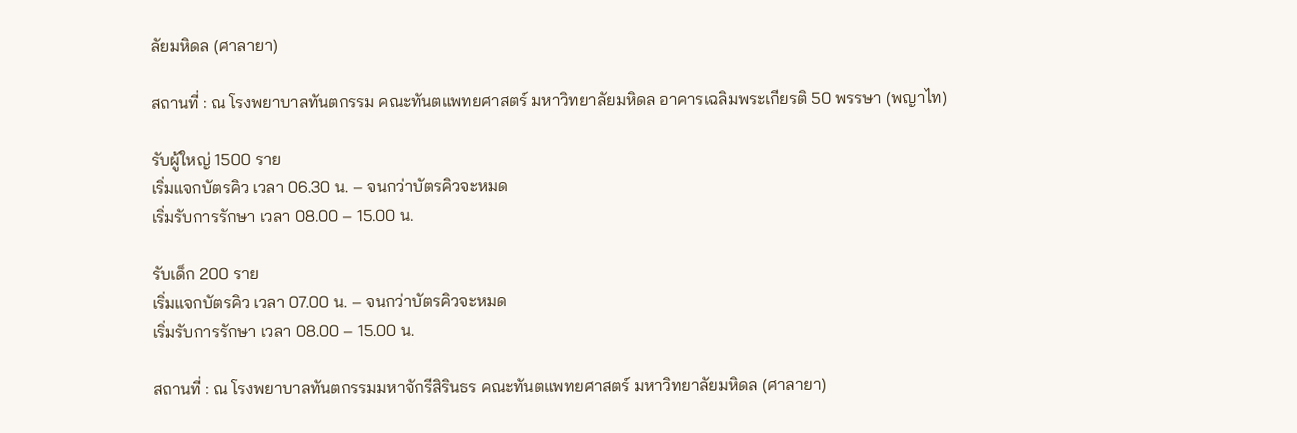ลัยมหิดล (ศาลายา)

สถานที่ : ณ โรงพยาบาลทันตกรรม คณะทันตแพทยศาสตร์ มหาวิทยาลัยมหิดล อาคารเฉลิมพระเกียรติ 50 พรรษา (พญาไท)

รับผู้ใหญ่ 1500 ราย
เริ่มแจกบัตรคิว เวลา 06.30 น. – จนกว่าบัตรคิวจะหมด
เริ่มรับการรักษา เวลา 08.00 – 15.00 น.

รับเด็ก 200 ราย
เริ่มแจกบัตรคิว เวลา 07.00 น. – จนกว่าบัตรคิวจะหมด
เริ่มรับการรักษา เวลา 08.00 – 15.00 น.

สถานที่ : ณ โรงพยาบาลทันตกรรมมหาจักรีสิรินธร คณะทันตแพทยศาสตร์ มหาวิทยาลัยมหิดล (ศาลายา)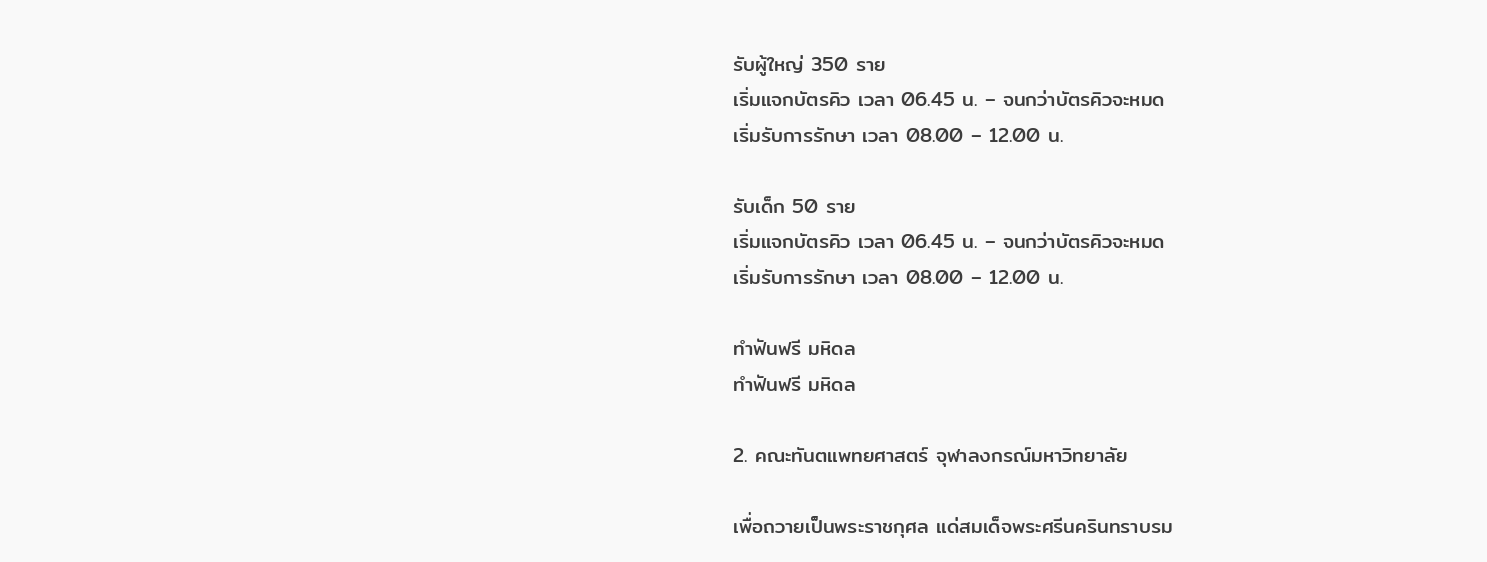รับผู้ใหญ่ 350 ราย
เริ่มแจกบัตรคิว เวลา 06.45 น. – จนกว่าบัตรคิวจะหมด
เริ่มรับการรักษา เวลา 08.00 – 12.00 น.

รับเด็ก 50 ราย
เริ่มแจกบัตรคิว เวลา 06.45 น. – จนกว่าบัตรคิวจะหมด
เริ่มรับการรักษา เวลา 08.00 – 12.00 น.

ทำฟันฟรี มหิดล
ทำฟันฟรี มหิดล

2. คณะทันตแพทยศาสตร์ จุฬาลงกรณ์มหาวิทยาลัย

เพื่อถวายเป็นพระราชกุศล แด่สมเด็จพระศรีนครินทราบรม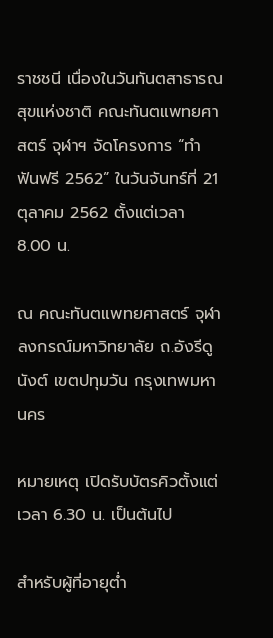ราชชนี เนื่องในวันทันตสาธารณสุขแห่งชาติ คณะทันตแพทยศาสตร์ จุฬาฯ จัดโครงการ “ทำฟันฟรี 2562” ในวันจันทร์ที่ 21 ตุลาคม 2562 ตั้งแต่เวลา 8.00 น.

ณ คณะทันตแพทยศาสตร์ จุฬาลงกรณ์มหาวิทยาลัย ถ.อังรีดูนังต์ เขตปทุมวัน กรุงเทพมหานคร

หมายเหตุ เปิดรับบัตรคิวตั้งแต่เวลา 6.30 น. เป็นต้นไป

สำหรับผู้ที่อายุต่ำ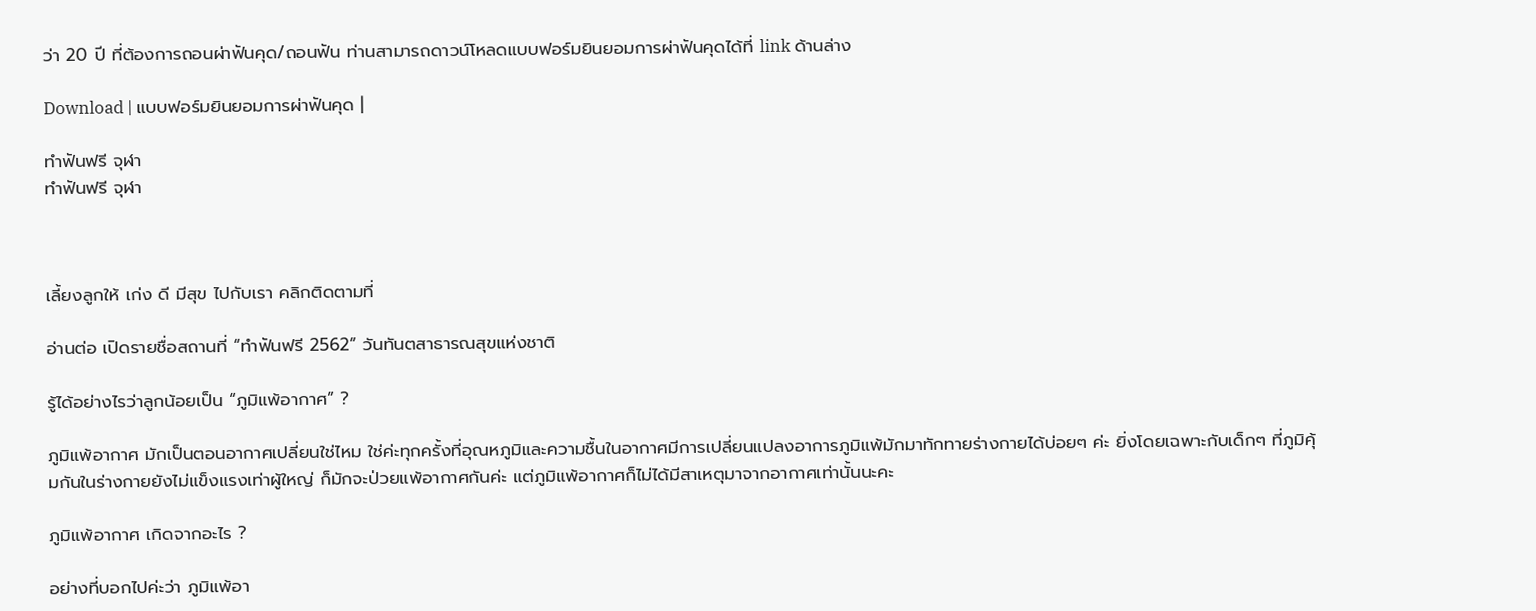ว่า 20 ปี ที่ต้องการถอนผ่าฟันคุด/ถอนฟัน ท่านสามารถดาวน์โหลดแบบฟอร์มยินยอมการผ่าฟันคุดได้ที่ link ด้านล่าง

Download | แบบฟอร์มยินยอมการผ่าฟันคุด |

ทำฟันฟรี จุฬา
ทำฟันฟรี จุฬา



เลี้ยงลูกให้ เก่ง ดี มีสุข ไปกับเรา คลิกติดตามที่

อ่านต่อ เปิดรายชื่อสถานที่ “ทำฟันฟรี 2562” วันทันตสาธารณสุขแห่งชาติ

รู้ได้อย่างไรว่าลูกน้อยเป็น “ภูมิแพ้อากาศ” ?

ภูมิแพ้อากาศ มักเป็นตอนอากาศเปลี่ยนใช่ไหม ใช่ค่ะทุกครั้งที่อุณหภูมิและความชื้นในอากาศมีการเปลี่ยนแปลงอาการภูมิแพ้มักมาทักทายร่างกายได้บ่อยๆ ค่ะ ยิ่งโดยเฉพาะกับเด็กๆ ที่ภูมิคุ้มกันในร่างกายยังไม่แข็งแรงเท่าผู้ใหญ่ ก็มักจะป่วยแพ้อากาศกันค่ะ แต่ภูมิแพ้อากาศก็ไม่ได้มีสาเหตุมาจากอากาศเท่านั้นนะคะ

ภูมิแพ้อากาศ เกิดจากอะไร ?

อย่างที่บอกไปค่ะว่า ภูมิแพ้อา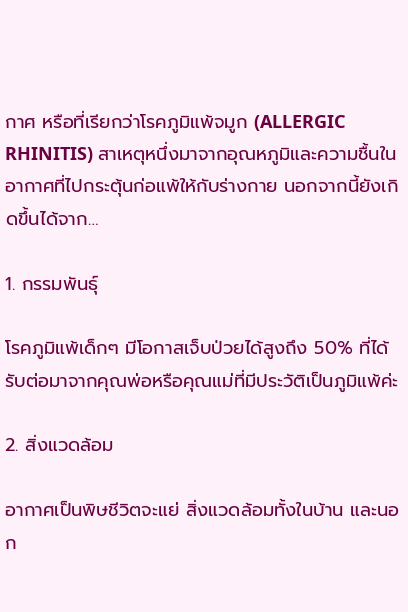กาศ หรือที่เรียกว่าโรคภูมิแพ้จมูก (ALLERGIC RHINITIS) สาเหตุหนึ่งมาจากอุณหภูมิและความชื้นในอากาศที่ไปกระตุ้นก่อแพ้ให้กับร่างกาย นอกจากนี้ยังเกิดขึ้นได้จาก…

1. กรรมพันธุ์

โรคภูมิแพ้เด็กๆ มีโอกาสเจ็บป่วยได้สูงถึง 50% ที่ได้รับต่อมาจากคุณพ่อหรือคุณแม่ที่มีประวัติเป็นภูมิแพ้ค่ะ

2. สิ่งแวดล้อม

อากาศเป็นพิษชีวิตจะแย่ สิ่งแวดล้อมทั้งในบ้าน และนอก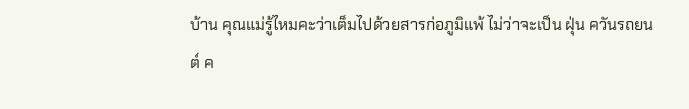บ้าน คุณแม่รู้ไหมคะว่าเต็มไปด้วยสารก่อภูมิแพ้ ไม่ว่าจะเป็น ฝุ่น ควันรถยนต์ ค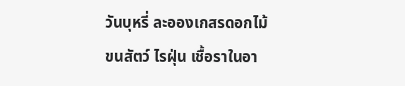วันบุหรี่ ละอองเกสรดอกไม้ ขนสัตว์ ไรฝุ่น เชื้อราในอา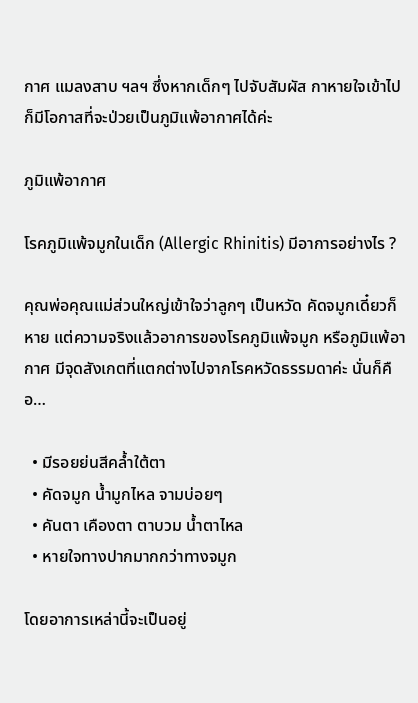กาศ แมลงสาบ ฯลฯ ซึ่งหากเด็กๆ ไปจับสัมผัส กาหายใจเข้าไป ก็มีโอกาสที่จะป่วยเป็นภูมิแพ้อากาศได้ค่ะ

ภูมิแพ้อากาศ

โรคภูมิแพ้จมูกในเด็ก (Allergic Rhinitis) มีอาการอย่างไร ?

คุณพ่อคุณแม่ส่วนใหญ่เข้าใจว่าลูกๆ เป็นหวัด คัดจมูกเดี๋ยวก็หาย แต่ความจริงแล้วอาการของโรคภูมิแพ้จมูก หรือภูมิแพ้อากาศ มีจุดสังเกตที่แตกต่างไปจากโรคหวัดธรรมดาค่ะ นั่นก็คือ…

  • มีรอยย่นสีคล้ำใต้ตา
  • คัดจมูก น้ำมูกไหล จามบ่อยๆ
  • คันตา เคืองตา ตาบวม น้ำตาไหล
  • หายใจทางปากมากกว่าทางจมูก

โดยอาการเหล่านี้จะเป็นอยู่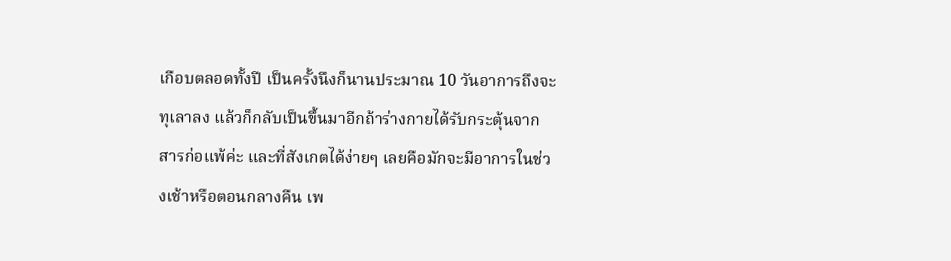เกือบตลอดทั้งปี เป็นครั้งนึงก็นานประมาณ 10 วันอาการถึงจะทุเลาลง แล้วก็กลับเป็นขึ้นมาอีกถ้าร่างกายได้รับกระตุ้นจากสารก่อแพ้ค่ะ และที่สังเกตได้ง่ายๆ เลยคือมักจะมีอาการในช่วงเช้าหรือตอนกลางคืน เพ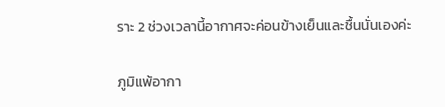ราะ 2 ช่วงเวลานี้อากาศจะค่อนข้างเย็นและชื้นนั่นเองค่ะ

ภูมิแพ้อากา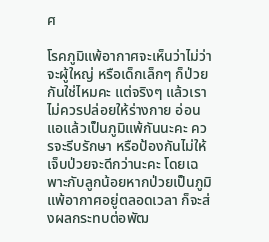ศ

โรคภูมิแพ้อากาศจะเห็นว่าไม่ว่าจะผู้ใหญ่ หรือเด็กเล็กๆ ก็ป่วยกันใช่ไหมคะ แต่จริงๆ แล้วเราไม่ควรปล่อยให้ร่างกาย อ่อนแอแล้วเป็นภูมิแพ้กันนะคะ ควรจะรีบรักษา หรือป้องกันไม่ให้เจ็บป่วยจะดีกว่านะคะ โดยเฉพาะกับลูกน้อยหากป่วยเป็นภูมิแพ้อากาศอยู่ตลอดเวลา ก็จะส่งผลกระทบต่อพัฒ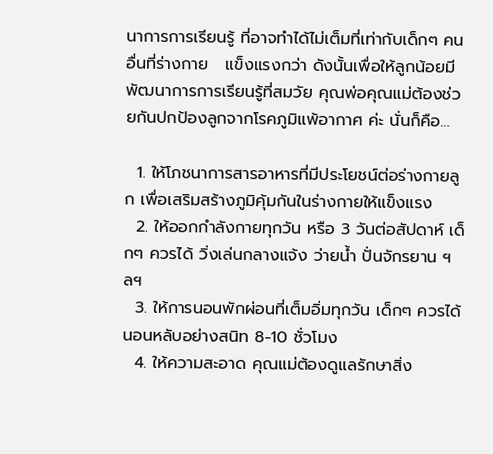นาการการเรียนรู้ ที่อาจทำได้ไม่เต็มที่เท่ากับเด็กๆ คนอื่นที่ร่างกาย   แข็งแรงกว่า ดังนั้นเพื่อให้ลูกน้อยมีพัฒนาการการเรียนรู้ที่สมวัย คุณพ่อคุณแม่ต้องช่วยกันปกป้องลูกจากโรคภูมิแพ้อากาศ ค่ะ นั่นก็คือ…

  1. ให้โภชนาการสารอาหารที่มีประโยชน์ต่อร่างกายลูก เพื่อเสริมสร้างภูมิคุ้มกันในร่างกายให้แข็งแรง
  2. ให้ออกกำลังกายทุกวัน หรือ 3 วันต่อสัปดาห์ เด็กๆ ควรได้ วิ่งเล่นกลางแจ้ง ว่ายน้ำ ปั่นจักรยาน ฯลฯ
  3. ให้การนอนพักผ่อนที่เต็มอิ่มทุกวัน เด็กๆ ควรได้นอนหลับอย่างสนิท 8-10 ชั่วโมง
  4. ให้ความสะอาด คุณแม่ต้องดูแลรักษาสิ่ง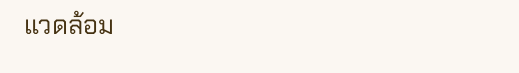แวดล้อม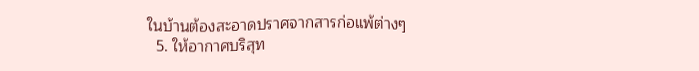ในบ้านต้องสะอาดปราศจากสารก่อแพ้ต่างๆ
  5. ให้อากาศบริสุท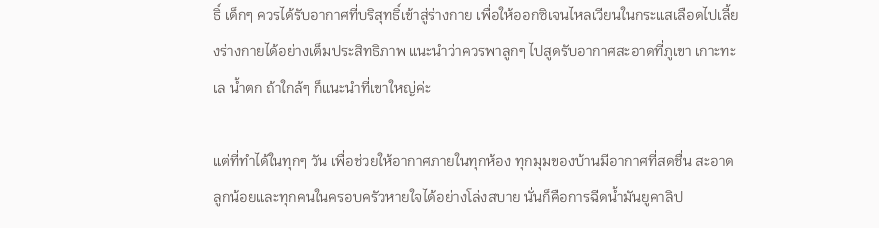ธิ์ เด็กๆ ควรได้รับอากาศที่บริสุทธิ์เข้าสู่ร่างกาย เพื่อให้ออกซิเจนไหลเวียนในกระแสเลือดไปเลี้ยงร่างกายได้อย่างเต็มประสิทธิภาพ แนะนำว่าควรพาลูกๆ ไปสูดรับอากาศสะอาดที่ภูเขา เกาะทะเล น้ำตก ถ้าใกล้ๆ ก็แนะนำที่เขาใหญ่ค่ะ

แต่ที่ทำได้ในทุกๆ วัน เพื่อช่วยให้อากาศภายในทุกห้อง ทุกมุมของบ้านมีอากาศที่สดชื่น สะอาด ลูกน้อยและทุกคนในครอบครัวหายใจได้อย่างโล่งสบาย นั่นก็คือการฉีดน้ำมันยูคาลิป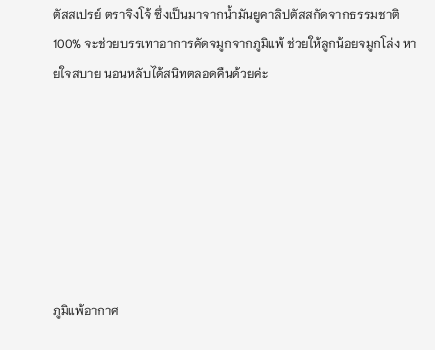ตัสสเปรย์ ตราจิงโจ้ ซึ่งเป็นมาจากน้ำมันยูคาลิปตัสสกัดจากธรรมชาติ 100% จะช่วยบรรเทาอาการคัดจมูกจากภูมิแพ้ ช่วยให้ลูกน้อยจมูกโล่ง หายใจสบาย นอนหลับได้สนิทตลอดคืนด้วยค่ะ







ภูมิแพ้อากาศ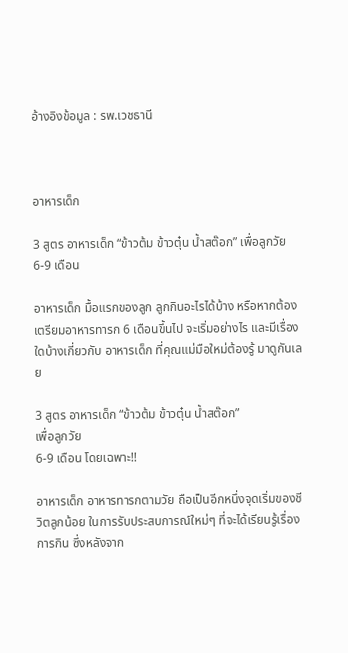อ้างอิงข้อมูล : รพ.เวชธานี



อาหารเด็ก

3 สูตร อาหารเด็ก “ข้าวต้ม ข้าวตุ๋น น้ำสต๊อก” เพื่อลูกวัย 6-9 เดือน

อาหารเด็ก มื้อแรกของลูก ลูกกินอะไรได้บ้าง หรือหากต้องเตรียมอาหารทารก 6 เดือนขึ้นไป จะเริ่มอย่างไร และมีเรื่องใดบ้างเกี่ยวกับ อาหารเด็ก ที่คุณแม่มือใหม่ต้องรู้ มาดูกันเลย

3 สูตร อาหารเด็ก “ข้าวต้ม ข้าวตุ๋น น้ำสต๊อก”
เพื่อลูกวัย
6-9 เดือน โดยเฉพาะ!!

อาหารเด็ก อาหารทารกตามวัย ถือเป็นอีกหนึ่งจุดเริ่มของชีวิตลูกน้อย ในการรับประสบการณ์ใหม่ๆ ที่จะได้เรียนรู้เรื่องการกิน ซึ่งหลังจาก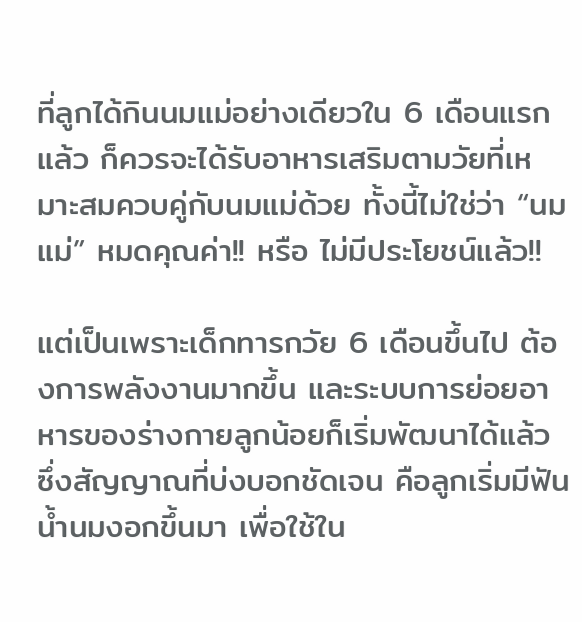ที่ลูกได้กินนมแม่อย่างเดียวใน 6 เดือนแรกแล้ว ก็ควรจะได้รับอาหารเสริมตามวัยที่เหมาะสมควบคู่กับนมแม่ด้วย ทั้งนี้ไม่ใช่ว่า “นมแม่” หมดคุณค่า!! หรือ ไม่มีประโยชน์แล้ว!!

แต่เป็นเพราะเด็กทารกวัย 6 เดือนขึ้นไป ต้องการพลังงานมากขึ้น และระบบการย่อยอาหารของร่างกายลูกน้อยก็เริ่มพัฒนาได้แล้ว ซึ่งสัญญาณที่บ่งบอกชัดเจน คือลูกเริ่มมีฟันน้ำนมงอกขึ้นมา เพื่อใช้ใน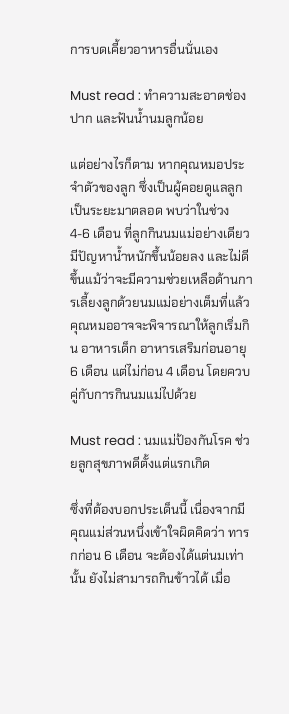การบดเคี้ยวอาหารอื่นนั่นเอง

Must read : ทำความสะอาดช่องปาก และฟันน้ำนมลูกน้อย

แต่อย่างไรก็ตาม หากคุณหมอประจำตัวของลูก ซึ่งเป็นผู้คอยดูแลลูกเป็นระยะมาตลอด พบว่าในช่วง 4-6 เดือน ที่ลูกกินนมแม่อย่างเดียว มีปัญหาน้ำหนักขึ้นน้อยลง และไม่ดีขึ้นแม้ว่าจะมีความช่วยเหลือด้านการเลี้ยงลูกด้วยนมแม่อย่างเต็มที่แล้ว คุณหมออาจจะพิจารณาให้ลูกเริ่มกิน อาหารเด็ก อาหารเสริมก่อนอายุ 6 เดือน แต่ไม่ก่อน 4 เดือน โดยควบคู่กับการกินนมแม่ไปด้วย

Must read : นมแม่ป้องกันโรค ช่วยลูกสุขภาพดีตั้งแต่แรกเกิด

ซึ่งที่ต้องบอกประเด็นนี้ เนื่องจากมีคุณแม่ส่วนหนึ่งเข้าใจผิดคิดว่า ทารกก่อน 6 เดือน จะต้องได้แต่นมเท่านั้น ยังไม่สามารถกินข้าวได้ เมื่อ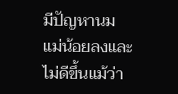มีปัญหานมแม่น้อยลงและไม่ดีขึ้นแม้ว่า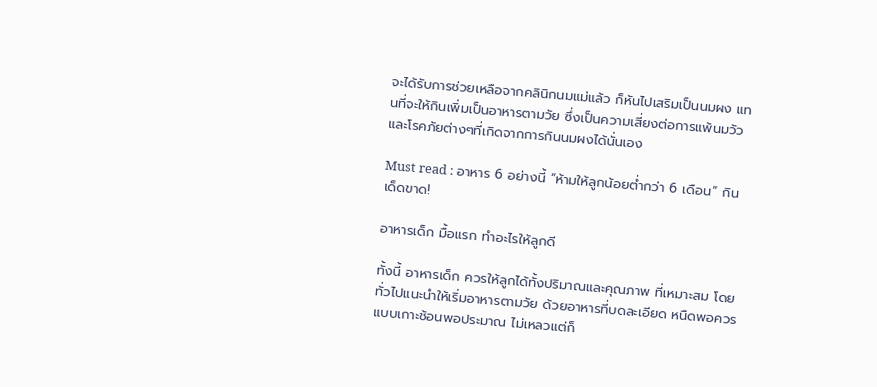จะได้รับการช่วยเหลือจากคลินิกนมแม่แล้ว ก็หันไปเสริมเป็นนมผง แทนที่จะให้กินเพิ่มเป็นอาหารตามวัย ซึ่งเป็นความเสี่ยงต่อการแพ้นมวัวและโรคภัยต่างๆที่เกิดจากการกินนมผงได้นั่นเอง

Must read : อาหาร 6 อย่างนี้ “ห้ามให้ลูกน้อยต่ำกว่า 6 เดือน” กินเด็ดขาด!

อาหารเด็ก มื้อแรก ทำอะไรให้ลูกดี

ทั้งนี้ อาหารเด็ก ควรให้ลูกได้ทั้งปริมาณและคุณภาพ ที่เหมาะสม โดยทั่วไปแนะนำให้เริ่มอาหารตามวัย ด้วยอาหารที่บดละเอียด หนืดพอควร แบบเกาะช้อนพอประมาณ ไม่เหลวแต่ก็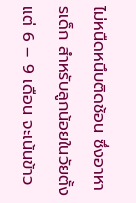ไม่หนืดหนึบติดช้อน ซึ่งอาหารเด็ก สำหรับลูกน้อยในวัยตั้งแต่ 6 – 9 เดือน จะเน้นข้าว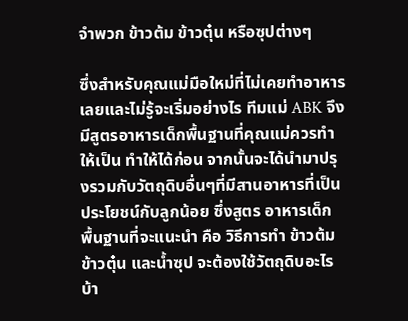จำพวก ข้าวต้ม ข้าวตุ๋น หรือซุปต่างๆ

ซึ่งสำหรับคุณแม่มือใหม่ที่ไม่เคยทำอาหารเลยและไม่รู้จะเริ่มอย่างไร ทีมแม่ ABK จึงมีสูตรอาหารเด็กพื้นฐานที่คุณแม่ควรทำให้เป็น ทำให้ได้ก่อน จากนั้นจะได้นำมาปรุงรวมกับวัตถุดิบอื่นๆที่มีสานอาหารที่เป็นประโยชน์กับลูกน้อย ซึ่งสูตร อาหารเด็ก พื้นฐานที่จะแนะนำ คือ วิธีการทำ ข้าวต้ม ข้าวตุ๋น และน้ำซุป จะต้องใช้วัตถุดิบอะไรบ้า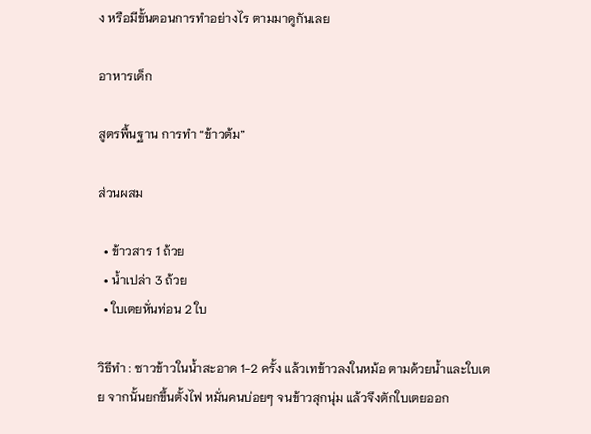ง หรือมีขั้นตอนการทำอย่างไร ตามมาดูกันเลย

อาหารเด็ก

สูตรพื้นฐาน การทำ “ข้าวต้ม”

ส่วนผสม

  • ข้าวสาร 1 ถ้วย
  • น้ำเปล่า 3 ถ้วย
  • ใบเตยหั่นท่อน 2 ใบ

วิธีทำ : ซาวข้าวในน้ำสะอาด 1-2 ครั้ง แล้วเทข้าวลงในหม้อ ตามด้วยน้ำและใบเตย จากนั้นยกขึ้นตั้งไฟ หมั่นคนบ่อยๆ จนข้าวสุกนุ่ม แล้วจึงตักใบเตยออก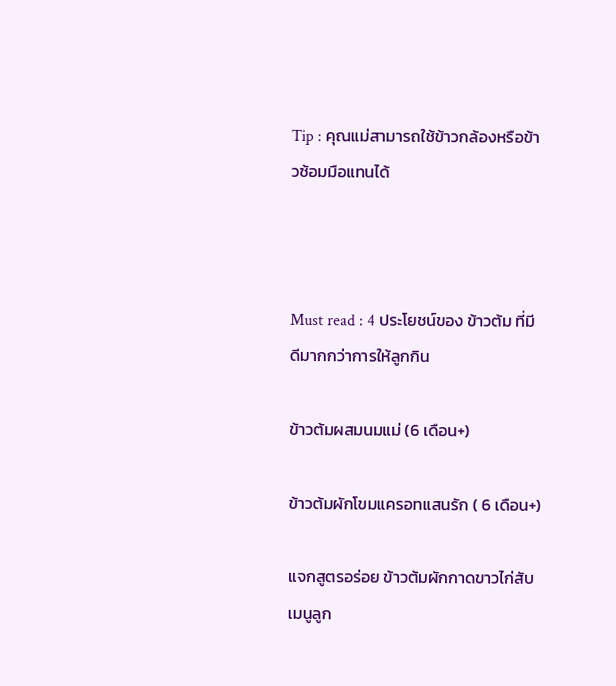Tip : คุณแม่สามารถใช้ข้าวกล้องหรือข้าวซ้อมมือแทนได้



Must read : 4 ประโยชน์ของ ข้าวต้ม ที่มีดีมากกว่าการให้ลูกกิน

ข้าวต้มผสมนมแม่ (6 เดือน+)

ข้าวต้มผักโขมแครอทแสนรัก ( 6 เดือน+)

แจกสูตรอร่อย ข้าวต้มผักกาดขาวไก่สับ เมนูลูก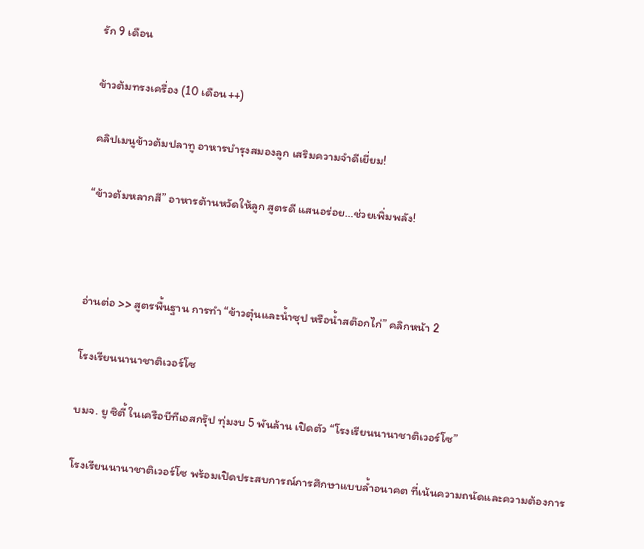รัก 9 เดือน

ข้าวต้มทรงเครื่อง (10 เดือน++)

คลิปเมนูข้าวต้มปลาทู อาหารบำรุงสมองลูก เสริมความจำดีเยี่ยม!

“ข้าวต้มหลากสี” อาหารต้านหวัดให้ลูก สูตรดี แสนอร่อย…ช่วยเพิ่มพลัง!



อ่านต่อ >> สูตรพื้นฐาน การทำ “ข้าวตุ๋นและน้ำซุป หรือน้ำสต๊อกไก่” คลิกหน้า 2

โรงเรียนนานาชาติเวอร์โซ

บมจ. ยู ซิตี้ ในเครือบีทีเอสกรุ๊ป ทุ่มงบ 5 พันล้าน เปิดตัว “โรงเรียนนานาชาติเวอร์โซ”

โรงเรียนนานาชาติเวอร์โซ พร้อมเปิดประสบการณ์การศึกษาแบบล้ำอนาคต ที่เน้นความถนัดและความต้องการ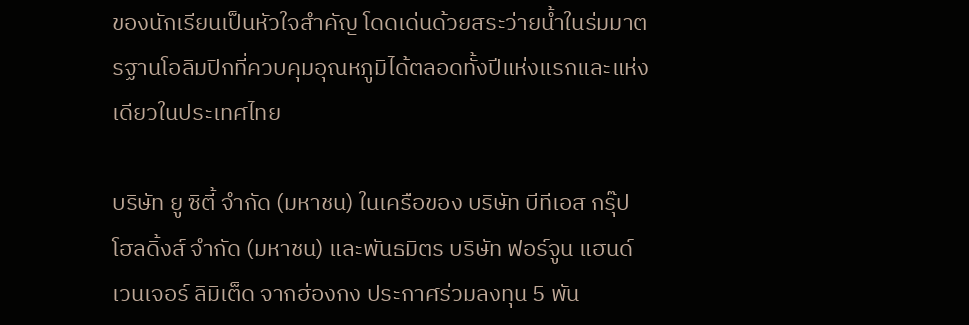ของนักเรียนเป็นหัวใจสำคัญ โดดเด่นด้วยสระว่ายน้ำในร่มมาตรฐานโอลิมปิกที่ควบคุมอุณหภูมิได้ตลอดทั้งปีแห่งแรกและแห่งเดียวในประเทศไทย

บริษัท ยู ซิตี้ จำกัด (มหาชน) ในเครือของ บริษัท บีทีเอส กรุ๊ป โฮลดิ้งส์ จำกัด (มหาชน) และพันธมิตร บริษัท ฟอร์จูน แฮนด์ เวนเจอร์ ลิมิเต็ด จากฮ่องกง ประกาศร่วมลงทุน 5 พัน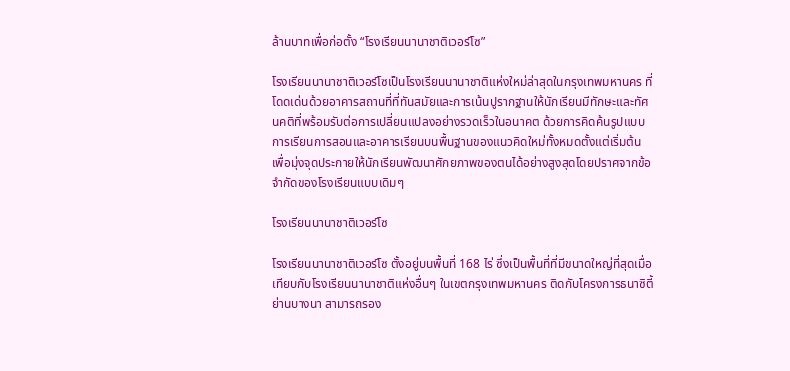ล้านบาทเพื่อก่อตั้ง “โรงเรียนนานาชาติเวอร์โซ”

โรงเรียนนานาชาติเวอร์โซเป็นโรงเรียนนานาชาติแห่งใหม่ล่าสุดในกรุงเทพมหานคร ที่โดดเด่นด้วยอาคารสถานที่ที่ทันสมัยและการเน้นปูรากฐานให้นักเรียนมีทักษะและทัศนคติที่พร้อมรับต่อการเปลี่ยนแปลงอย่างรวดเร็วในอนาคต ด้วยการคิดค้นรูปแบบการเรียนการสอนและอาคารเรียนบนพื้นฐานของแนวคิดใหม่ทั้งหมดตั้งแต่เริ่มต้น เพื่อมุ่งจุดประกายให้นักเรียนพัฒนาศักยภาพของตนได้อย่างสูงสุดโดยปราศจากข้อจำกัดของโรงเรียนแบบเดิมๆ

โรงเรียนนานาชาติเวอร์โซ

โรงเรียนนานาชาติเวอร์โซ ตั้งอยู่บนพื้นที่ 168 ไร่ ซึ่งเป็นพื้นที่ที่มีขนาดใหญ่ที่สุดเมื่อเทียบกับโรงเรียนนานาชาติแห่งอื่นๆ ในเขตกรุงเทพมหานคร ติดกับโครงการธนาซิตี้ ย่านบางนา สามารถรอง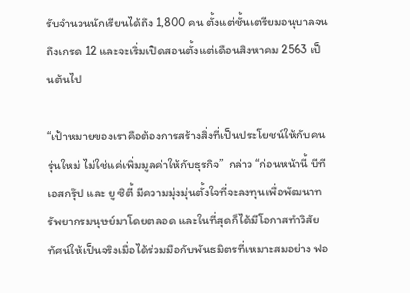รับจำนวนนักเรียนได้ถึง 1,800 คน ตั้งแต่ชั้นเตรียมอนุบาลจนถึงเกรด 12 และจะเริ่มเปิดสอนตั้งแต่เดือนสิงหาคม 2563 เป็นต้นไป

“เป้าหมายของเราคือต้องการสร้างสิ่งที่เป็นประโยชน์ให้กับคนรุ่นใหม่ ไม่ใช่แค่เพิ่มมูลค่าให้กับธุรกิจ”  กล่าว “ก่อนหน้านี้ บีทีเอสกรุ๊ป และ ยู ซิตี้ มีความมุ่งมุ่นตั้งใจที่จะลงทุนเพื่อพัฒนาทรัพยากรมนุษย์มาโดยตลอด และในที่สุดก็ได้มีโอกาสทำวิสัยทัศน์ให้เป็นจริงเมื่อได้ร่วมมือกับพันธมิตรที่เหมาะสมอย่าง ฟอ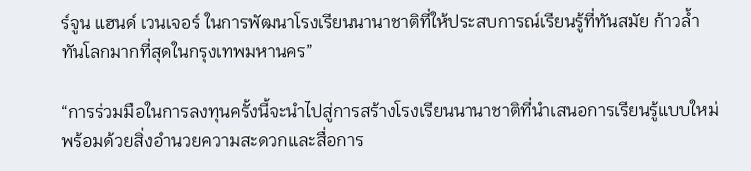ร์จูน แฮนด์ เวนเจอร์ ในการพัฒนาโรงเรียนนานาชาติที่ให้ประสบการณ์เรียนรู้ที่ทันสมัย ก้าวล้ำทันโลกมากที่สุดในกรุงเทพมหานคร”

“การร่วมมือในการลงทุนครั้งนี้จะนำไปสู่การสร้างโรงเรียนนานาชาติที่นำเสนอการเรียนรู้แบบใหม่ พร้อมด้วยสิ่งอำนวยความสะดวกและสื่อการ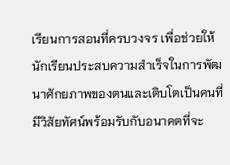เรียนการสอนที่ครบวงจร เพื่อช่วยให้นักเรียนประสบความสำเร็จในการพัฒนาศักยภาพของตนและเติบโตเป็นคนที่มีวิสัยทัศน์พร้อมรับกับอนาคตที่จะ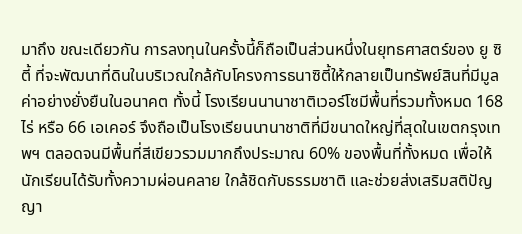มาถึง ขณะเดียวกัน การลงทุนในครั้งนี้ก็ถือเป็นส่วนหนึ่งในยุทธศาสตร์ของ ยู ซิตี้ ที่จะพัฒนาที่ดินในบริเวณใกล้กับโครงการธนาซิตี้ให้กลายเป็นทรัพย์สินที่มีมูลค่าอย่างยั่งยืนในอนาคต ทั้งนี้ โรงเรียนนานาชาติเวอร์โซมีพื้นที่รวมทั้งหมด 168 ไร่ หรือ 66 เอเคอร์ จึงถือเป็นโรงเรียนนานาชาติที่มีขนาดใหญ่ที่สุดในเขตกรุงเทพฯ ตลอดจนมีพื้นที่สีเขียวรวมมากถึงประมาณ 60% ของพื้นที่ทั้งหมด เพื่อให้นักเรียนได้รับทั้งความผ่อนคลาย ใกล้ชิดกับธรรมชาติ และช่วยส่งเสริมสติปัญญา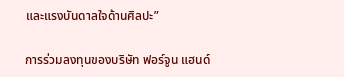และแรงบันดาลใจด้านศิลปะ”

การร่วมลงทุนของบริษัท ฟอร์จูน แฮนด์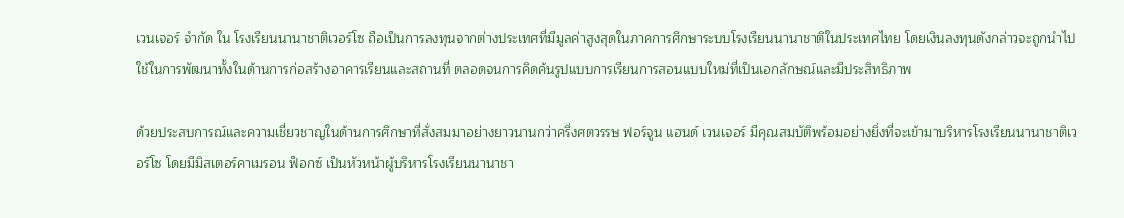เวนเจอร์ จำกัด ใน โรงเรียนนานาชาติเวอร์โซ ถือเป็นการลงทุนจากต่างประเทศที่มีมูลค่าสูงสุดในภาคการศึกษาระบบโรงเรียนนานาชาติในประเทศไทย โดยเงินลงทุนดังกล่าวจะถูกนำไปใช้ในการพัฒนาทั้งในด้านการก่อสร้างอาคารเรียนและสถานที่ ตลอดจนการคิดค้นรูปแบบการเรียนการสอนแบบใหม่ที่เป็นเอกลักษณ์และมีประสิทธิภาพ

ด้วยประสบการณ์และความเชี่ยวชาญในด้านการศึกษาที่สั่งสมมาอย่างยาวนานกว่าครึ่งศตวรรษ ฟอร์จูน แฮนด์ เวนเจอร์ มีคุณสมบัติพร้อมอย่างยิ่งที่จะเข้ามาบริหารโรงเรียนนานาชาติเวอร์โซ โดยมีมิสเตอร์คาเมรอน ฟ็อกซ์ เป็นหัวหน้าผู้บริหารโรงเรียนนานาชา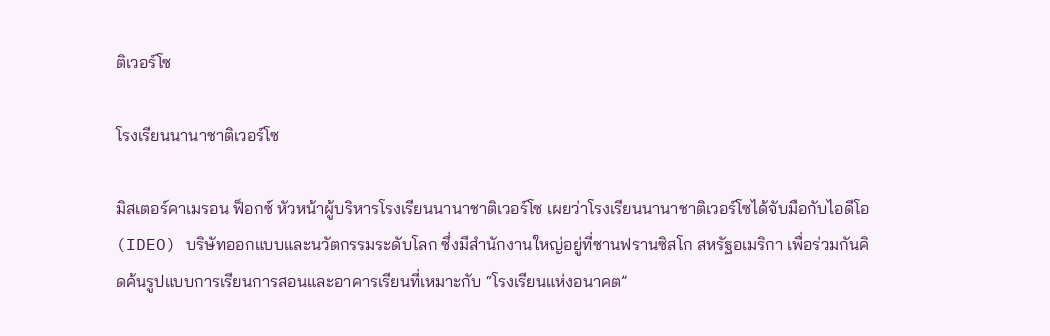ติเวอร์โซ

โรงเรียนนานาชาติเวอร์โซ

มิสเตอร์คาเมรอน ฟ็อกซ์ หัวหน้าผู้บริหารโรงเรียนนานาชาติเวอร์โซ เผยว่าโรงเรียนนานาชาติเวอร์โซได้จับมือกับไอดีโอ (IDEO) บริษัทออกแบบและนวัตกรรมระดับโลก ซึ่งมีสำนักงานใหญ่อยู่ที่ซานฟรานซิสโก สหรัฐอเมริกา เพื่อร่วมกันคิดค้นรูปแบบการเรียนการสอนและอาคารเรียนที่เหมาะกับ “โรงเรียนแห่งอนาคต”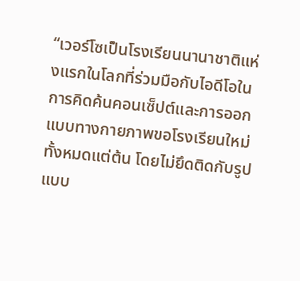“เวอร์โซเป็นโรงเรียนนานาชาติแห่งแรกในโลกที่ร่วมมือกับไอดีโอในการคิดค้นคอนเซ็ปต์และการออกแบบทางกายภาพขอโรงเรียนใหม่ทั้งหมดแต่ต้น โดยไม่ยึดติดกับรูปแบบ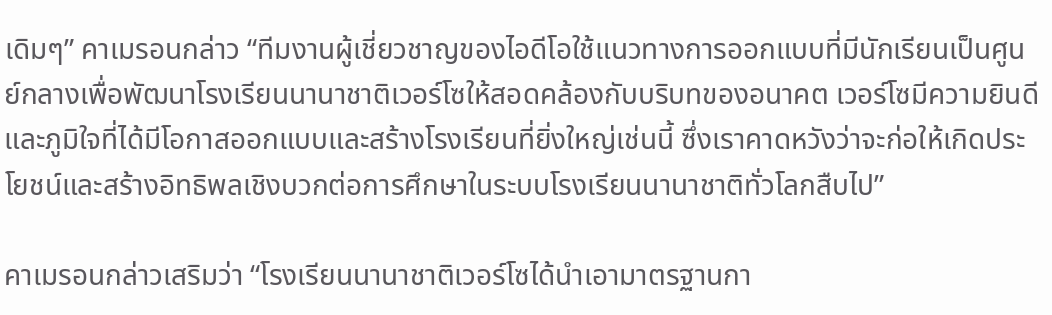เดิมๆ” คาเมรอนกล่าว “ทีมงานผู้เชี่ยวชาญของไอดีโอใช้แนวทางการออกแบบที่มีนักเรียนเป็นศูนย์กลางเพื่อพัฒนาโรงเรียนนานาชาติเวอร์โซให้สอดคล้องกับบริบทของอนาคต เวอร์โซมีความยินดีและภูมิใจที่ได้มีโอกาสออกแบบและสร้างโรงเรียนที่ยิ่งใหญ่เช่นนี้ ซึ่งเราคาดหวังว่าจะก่อให้เกิดประโยชน์และสร้างอิทธิพลเชิงบวกต่อการศึกษาในระบบโรงเรียนนานาชาติทั่วโลกสืบไป”

คาเมรอนกล่าวเสริมว่า “โรงเรียนนานาชาติเวอร์โซได้นำเอามาตรฐานกา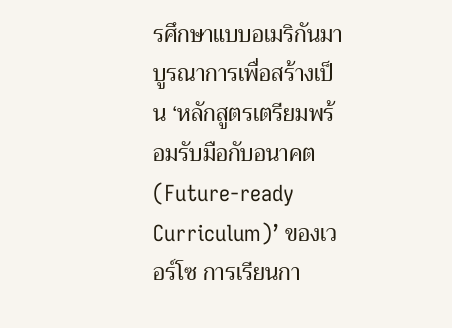รศึกษาแบบอเมริกันมาบูรณาการเพื่อสร้างเป็น ‘หลักสูตรเตรียมพร้อมรับมือกับอนาคต (Future-ready Curriculum)’ ของเวอร์โซ การเรียนกา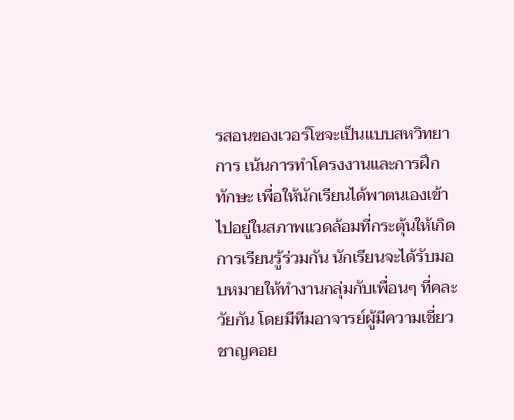รสอนของเวอร์โซจะเป็นแบบสหวิทยาการ เน้นการทำโครงงานและการฝึกทักษะ เพื่อให้นักเรียนได้พาตนเองเข้าไปอยู่ในสภาพแวดล้อมที่กระตุ้นให้เกิดการเรียนรู้ร่วมกัน นักเรียนจะได้รับมอบหมายให้ทำงานกลุ่มกับเพื่อนๆ ที่คละวัยกัน โดยมีทีมอาจารย์ผู้มีความเชี่ยวชาญคอย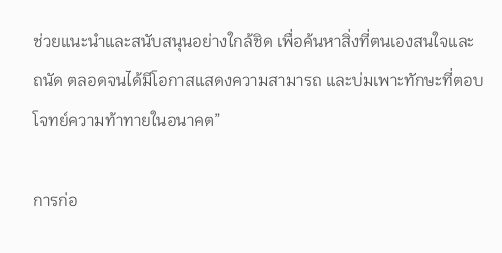ช่วยแนะนำและสนับสนุนอย่างใกล้ชิด เพื่อค้นหาสิ่งที่ตนเองสนใจและถนัด ตลอดจนได้มีโอกาสแสดงความสามารถ และบ่มเพาะทักษะที่ตอบโจทย์ความท้าทายในอนาคต”

การก่อ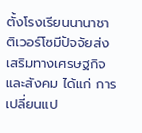ตั้งโรงเรียนนานาชาติเวอร์โซมีปัจจัยส่งเสริมทางเศรษฐกิจและสังคม ได้แก่ การเปลี่ยนแป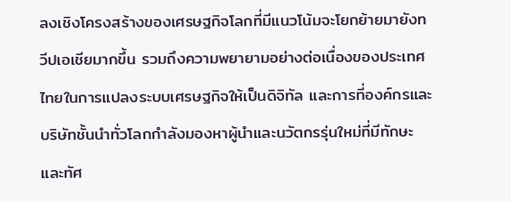ลงเชิงโครงสร้างของเศรษฐกิจโลกที่มีแนวโน้มจะโยกย้ายมายังทวีปเอเชียมากขึ้น รวมถึงความพยายามอย่างต่อเนื่องของประเทศไทยในการแปลงระบบเศรษฐกิจให้เป็นดิจิทัล และการที่องค์กรและบริษัทชั้นนำทั่วโลกกำลังมองหาผู้นำและนวัตกรรุ่นใหม่ที่มีทักษะและทัศ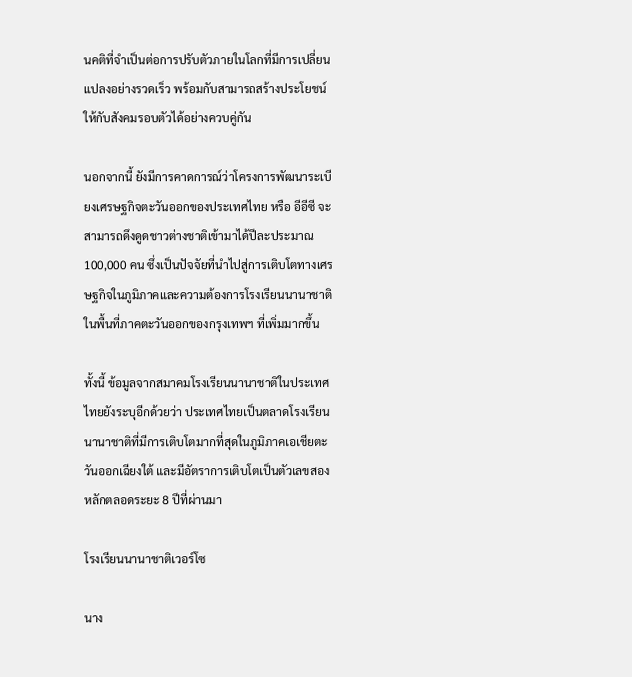นคติที่จำเป็นต่อการปรับตัวภายในโลกที่มีการเปลี่ยนแปลงอย่างรวดเร็ว พร้อมกับสามารถสร้างประโยชน์ให้กับสังคมรอบตัวได้อย่างควบคู่กัน

นอกจากนี้ ยังมีการคาดการณ์ว่าโครงการพัฒนาระเบียงเศรษฐกิจตะวันออกของประเทศไทย หรือ อีอีซี จะสามารถดึงดูดชาวต่างชาติเข้ามาได้ปีละประมาณ 100,000 คน ซึ่งเป็นปัจจัยที่นำไปสู่การเติบโตทางเศรษฐกิจในภูมิภาคและความต้องการโรงเรียนนานาชาติในพื้นที่ภาคตะวันออกของกรุงเทพฯ ที่เพิ่มมากขึ้น

ทั้งนี้ ข้อมูลจากสมาคมโรงเรียนนานาชาติในประเทศไทยยังระบุอีกด้วยว่า ประเทศไทยเป็นตลาดโรงเรียนนานาชาติที่มีการเติบโตมากที่สุดในภูมิภาคเอเชียตะวันออกเฉียงใต้ และมีอัตราการเติบโตเป็นตัวเลขสองหลักตลอดระยะ 8 ปีที่ผ่านมา

โรงเรียนนานาชาติเวอร์โซ

นาง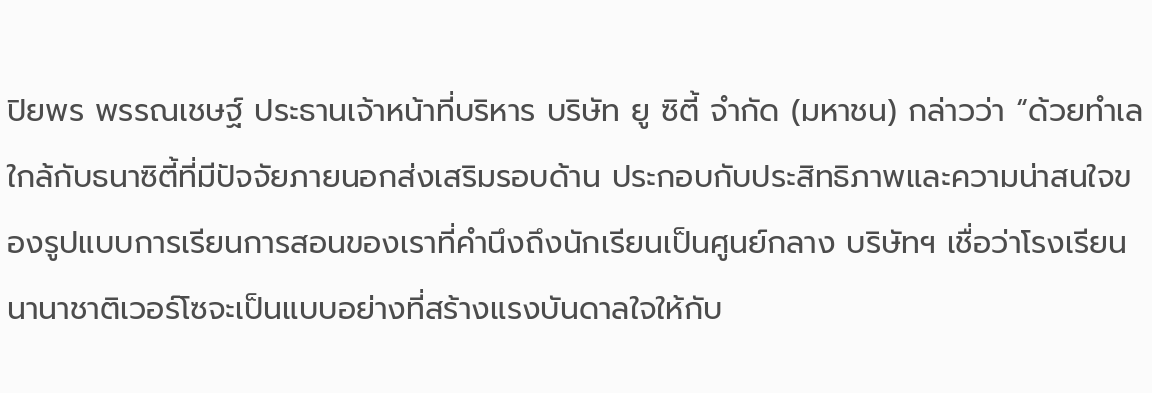ปิยพร พรรณเชษฐ์ ประธานเจ้าหน้าที่บริหาร บริษัท ยู ซิตี้ จำกัด (มหาชน) กล่าวว่า “ด้วยทำเลใกล้กับธนาซิตี้ที่มีปัจจัยภายนอกส่งเสริมรอบด้าน ประกอบกับประสิทธิภาพและความน่าสนใจของรูปแบบการเรียนการสอนของเราที่คำนึงถึงนักเรียนเป็นศูนย์กลาง บริษัทฯ เชื่อว่าโรงเรียนนานาชาติเวอร์โซจะเป็นแบบอย่างที่สร้างแรงบันดาลใจให้กับ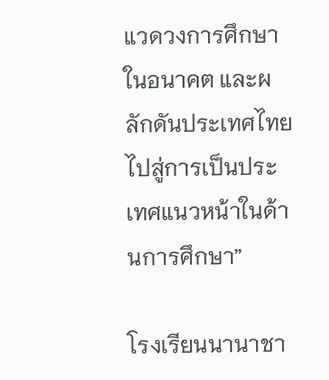แวดวงการศึกษาในอนาคต และผลักดันประเทศไทยไปสู่การเป็นประเทศแนวหน้าในด้านการศึกษา”

โรงเรียนนานาชา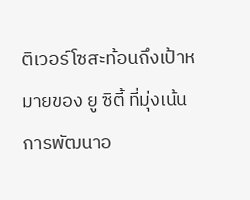ติเวอร์โซสะท้อนถึงเป้าหมายของ ยู ซิตี้ ที่มุ่งเน้นการพัฒนาอ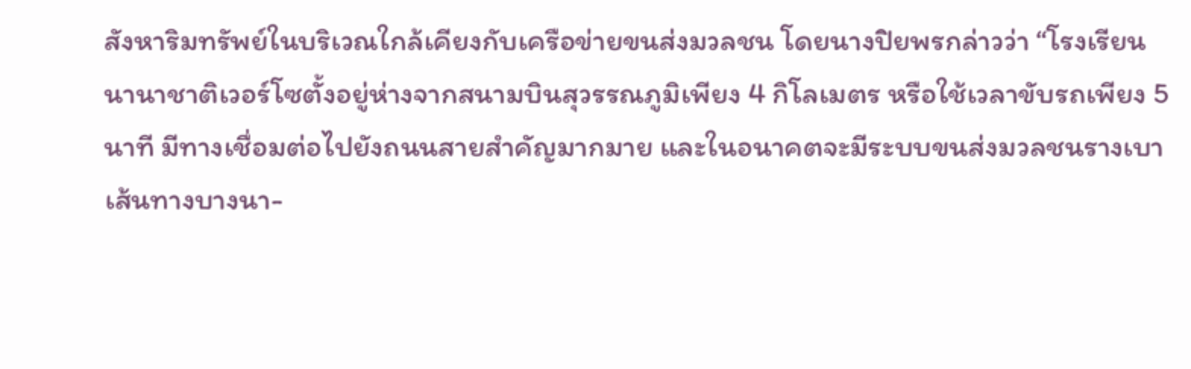สังหาริมทรัพย์ในบริเวณใกล้เคียงกับเครือข่ายขนส่งมวลชน โดยนางปิยพรกล่าวว่า “โรงเรียนนานาชาติเวอร์โซตั้งอยู่ห่างจากสนามบินสุวรรณภูมิเพียง 4 กิโลเมตร หรือใช้เวลาขับรถเพียง 5 นาที มีทางเชื่อมต่อไปยังถนนสายสำคัญมากมาย และในอนาคตจะมีระบบขนส่งมวลชนรางเบาเส้นทางบางนา-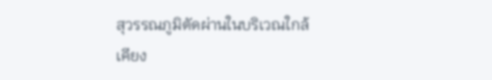สุวรรณภูมิตัดผ่านในบริเวณใกล้เคียง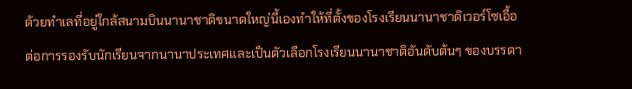ด้วยทำเลที่อยู่ใกล้สนามบินนานาชาติขนาดใหญ่นี้เองทำให้ที่ตั้งของโรงเรียนนานาชาติเวอร์โซเอื้อต่อการรองรับนักเรียนจากนานาประเทศและเป็นตัวเลือกโรงเรียนนานาชาติอันดับต้นๆ ของบรรดา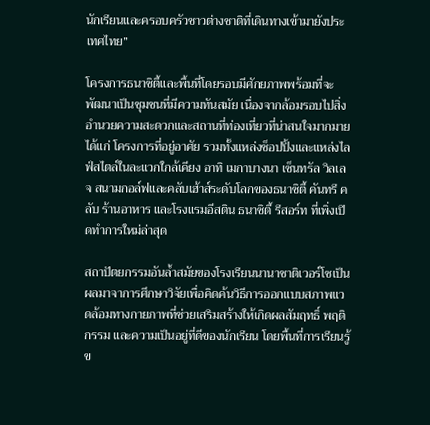นักเรียนและครอบครัวชาวต่างชาติที่เดินทางเข้ามายังประเทศไทย”

โครงการธนาซิตี้และพื้นที่โดยรอบมีศักยภาพพร้อมที่จะพัฒนาเป็นชุมชนที่มีความทันสมัย เนื่องจากล้อมรอบไปสิ่งอำนวยความสะดวกและสถานที่ท่องเที่ยวที่น่าสนใจมากมาย ได้แก่ โครงการที่อยู่อาศัย รวมทั้งแหล่งช็อปปิ้งและแหล่งไลฟ์สไตล์ในละแวกใกล้เคียง อาทิ เมกาบางนา เซ็นทรัล วิลเลจ สนามกอล์ฟและคลับเฮ้าส์ระดับโลกของธนาซิตี้ คันทรี คลับ ร้านอาหาร และโรงแรมอีสติน ธนาซิตี้ รีสอร์ท ที่เพิ่งเปิดทำการใหม่ล่าสุด

สถาปัตยกรรมอันล้ำสมัยของโรงเรียนนานาชาติเวอร์โซเป็นผลมาจาการศึกษาวิจัยเพื่อคิดค้นวิธีการออกแบบสภาพแวดล้อมทางกายภาพที่ช่วยเสริมสร้างให้เกิดผลสัมฤทธิ์ พฤติกรรม และความเป็นอยู่ที่ดีของนักเรียน โดยพื้นที่การเรียนรู้ข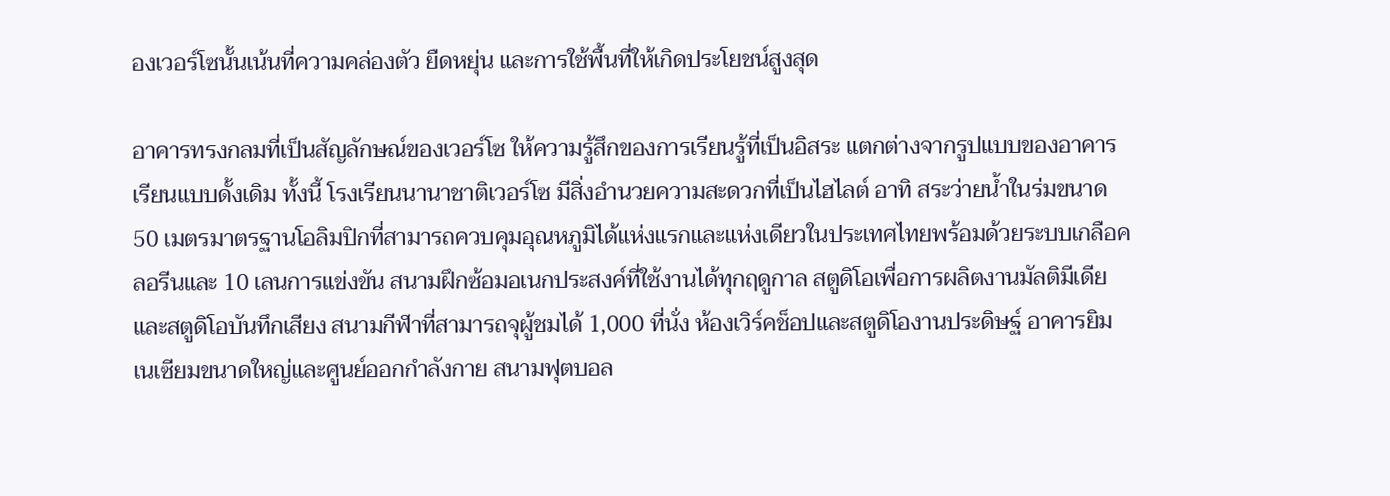องเวอร์โซนั้นเน้นที่ความคล่องตัว ยืดหยุ่น และการใช้พื้นที่ให้เกิดประโยชน์สูงสุด

อาคารทรงกลมที่เป็นสัญลักษณ์ของเวอร์โซ ให้ความรู้สึกของการเรียนรู้ที่เป็นอิสระ แตกต่างจากรูปแบบของอาคารเรียนแบบดั้งเดิม ทั้งนี้ โรงเรียนนานาชาติเวอร์โซ มีสิ่งอำนวยความสะดวกที่เป็นไฮไลต์ อาทิ สระว่ายน้ำในร่มขนาด 50 เมตรมาตรฐานโอลิมปิกที่สามารถควบคุมอุณหภูมิได้แห่งแรกและแห่งเดียวในประเทศไทยพร้อมด้วยระบบเกลือคลอรีนและ 10 เลนการแข่งขัน สนามฝึกซ้อมอเนกประสงค์ที่ใช้งานได้ทุกฤดูกาล สตูดิโอเพื่อการผลิตงานมัลติมีเดียและสตูดิโอบันทึกเสียง สนามกีฬาที่สามารถจุผู้ชมได้ 1,000 ที่นั่ง ห้องเวิร์คช็อปและสตูดิโองานประดิษฐ์ อาคารยิมเนเซียมขนาดใหญ่และศูนย์ออกกำลังกาย สนามฟุตบอล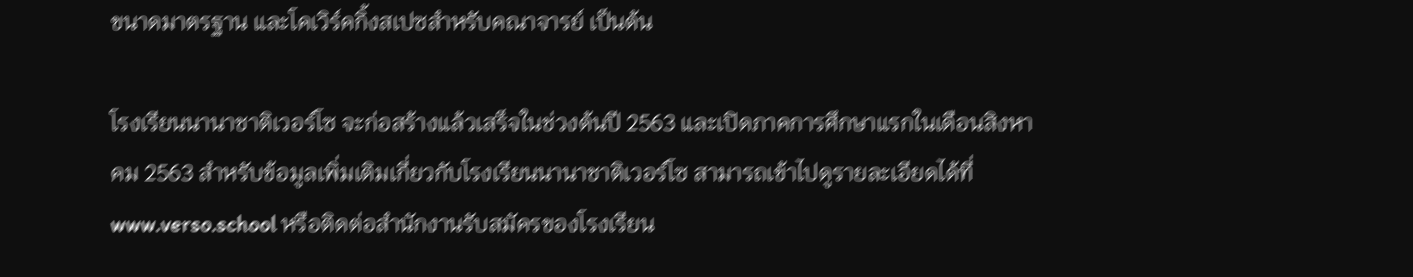ขนาดมาตรฐาน และโคเวิร์คกิ้งสเปซสำหรับคณาจารย์ เป็นต้น

โรงเรียนนานาชาติเวอร์โซ จะก่อสร้างแล้วเสร็จในช่วงต้นปี 2563 และเปิดภาคการศึกษาแรกในเดือนสิงหาคม 2563 สำหรับข้อมูลเพิ่มเติมเกี่ยวกับโรงเรียนนานาชาติเวอร์โซ สามารถเข้าไปดูรายละเอียดได้ที่ www.verso.school หรือติดต่อสำนักงานรับสมัครของโรงเรียน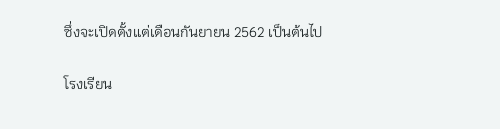ซึ่งจะเปิดตั้งแต่เดือนกันยายน 2562 เป็นต้นไป

โรงเรียน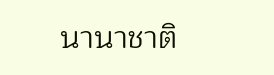นานาชาติ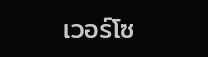เวอร์โซ